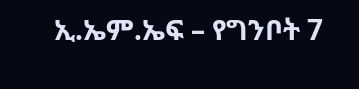ኢ.ኤም.ኤፍ – የግንቦት 7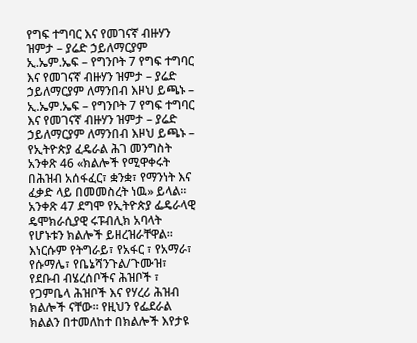የግፍ ተግባር እና የመገናኛ ብዙሃን ዝምታ – ያሬድ ኃይለማርያም
ኢ.ኤም.ኤፍ – የግንቦት 7 የግፍ ተግባር እና የመገናኛ ብዙሃን ዝምታ – ያሬድ ኃይለማርያም ለማንበብ እዞህ ይጫኑ –
ኢ.ኤም.ኤፍ – የግንቦት 7 የግፍ ተግባር እና የመገናኛ ብዙሃን ዝምታ – ያሬድ ኃይለማርያም ለማንበብ እዞህ ይጫኑ –
የኢትዮጵያ ፈዴራል ሕገ መንግስት አንቀጽ 46 «ክልሎች የሚዋቀሩት በሕዝብ አሰፋፈር፣ ቋንቋ፣ የማንነት እና ፈቃድ ላይ በመመስረት ነዉ» ይላል። አንቀጽ 47 ደግሞ የኢትዮጵያ ፌዴራላዊ ዴሞክራሲያዊ ሩፑብሊክ አባላት የሆኑቱን ክልሎች ይዘረዝራቸዋል። እነርሱም የትግራይ፣ የአፋር ፣ የአማራ፣ የሱማሌ፣ የቤኔሻንጉል/ጉሙዝ፣ የደቡብ ብሄረሰቦችና ሕዝቦች ፣ የጋምቤላ ሕዝቦች እና የሃረሪ ሕዝብ ክልሎች ናቸው። የዚህን የፌደራል ክልልን በተመለከተ በክልሎች እየታዩ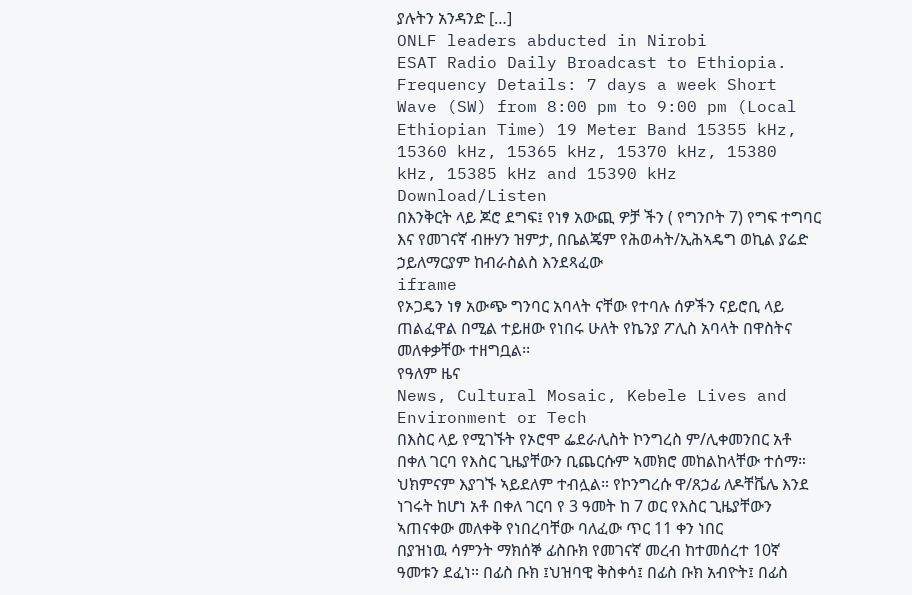ያሉትን አንዳንድ […]
ONLF leaders abducted in Nirobi
ESAT Radio Daily Broadcast to Ethiopia. Frequency Details: 7 days a week Short Wave (SW) from 8:00 pm to 9:00 pm (Local Ethiopian Time) 19 Meter Band 15355 kHz, 15360 kHz, 15365 kHz, 15370 kHz, 15380 kHz, 15385 kHz and 15390 kHz Download/Listen
በእንቅርት ላይ ጆሮ ደግፍ፤ የነፃ አውጪ ዎቻ ችን ( የግንቦት 7) የግፍ ተግባር እና የመገናኛ ብዙሃን ዝምታ, በቤልጄም የሕወሓት/ኢሕኣዴግ ወኪል ያሬድ ኃይለማርያም ከብራስልስ እንደጻፈው
iframe
የኦጋዴን ነፃ አውጭ ግንባር አባላት ናቸው የተባሉ ሰዎችን ናይሮቢ ላይ ጠልፈዋል በሚል ተይዘው የነበሩ ሁለት የኬንያ ፖሊስ አባላት በዋስትና መለቀቃቸው ተዘግቧል፡፡
የዓለም ዜና
News, Cultural Mosaic, Kebele Lives and Environment or Tech
በእስር ላይ የሚገኙት የኦሮሞ ፌደራሊስት ኮንግረስ ም/ሊቀመንበር አቶ በቀለ ገርባ የእስር ጊዜያቸውን ቢጨርሱም ኣመክሮ መከልከላቸው ተሰማ። ህክምናም እያገኙ ኣይደለም ተብሏል። የኮንግረሱ ዋ/ጸኃፊ ለዶቸቬሌ እንደ ነገሩት ከሆነ አቶ በቀለ ገርባ የ 3 ዓመት ከ 7 ወር የእስር ጊዜያቸውን ኣጠናቀው መለቀቅ የነበረባቸው ባለፈው ጥር 11 ቀን ነበር
በያዝነዉ ሳምንት ማክሰኞ ፊስቡክ የመገናኛ መረብ ከተመሰረተ 10ኛ ዓመቱን ደፈነ። በፊስ ቡክ ፤ህዝባዊ ቅስቀሳ፤ በፊስ ቡክ አብዮት፤ በፊስ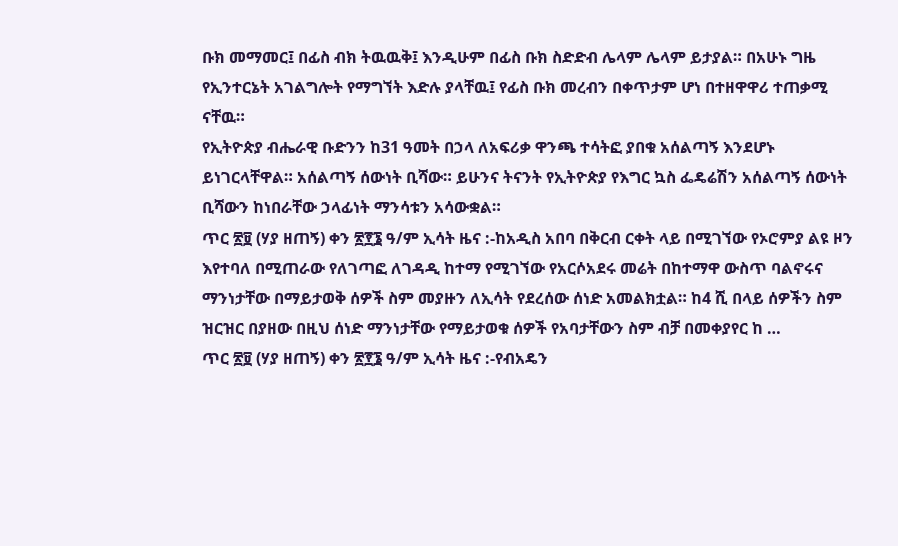ቡክ መማመር፤ በፊስ ብክ ትዉዉቅ፤ እንዲሁም በፊስ ቡክ ስድድብ ሌላም ሌላም ይታያል። በአሁኑ ግዜ የኢንተርኔት አገልግሎት የማግኘት እድሉ ያላቸዉ፤ የፊስ ቡክ መረብን በቀጥታም ሆነ በተዘዋዋሪ ተጠቃሚ ናቸዉ።
የኢትዮጵያ ብሔራዊ ቡድንን ከ31 ዓመት በኃላ ለአፍሪቃ ዋንጫ ተሳትፎ ያበቁ አሰልጣኝ እንደሆኑ ይነገርላቸዋል። አሰልጣኝ ሰውነት ቢሻው። ይሁንና ትናንት የኢትዮጵያ የእግር ኳስ ፌዴሬሽን አሰልጣኝ ሰውነት ቢሻውን ከነበራቸው ኃላፊነት ማንሳቱን አሳውቋል።
ጥር ፳፱ (ሃያ ዘጠኝ) ቀን ፳፻፮ ዓ/ም ኢሳት ዜና :-ከአዲስ አበባ በቅርብ ርቀት ላይ በሚገኘው የኦሮምያ ልዩ ዞን እየተባለ በሚጠራው የለገጣፎ ለገዳዲ ከተማ የሚገኘው የአርሶአደሩ መሬት በከተማዋ ውስጥ ባልኖሩና ማንነታቸው በማይታወቅ ሰዎች ስም መያዙን ለኢሳት የደረሰው ሰነድ አመልክቷል። ከ4 ሺ በላይ ሰዎችን ስም ዝርዝር በያዘው በዚህ ሰነድ ማንነታቸው የማይታወቁ ሰዎች የአባታቸውን ስም ብቻ በመቀያየር ከ …
ጥር ፳፱ (ሃያ ዘጠኝ) ቀን ፳፻፮ ዓ/ም ኢሳት ዜና :-የብአዴን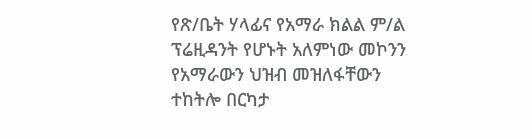የጽ/ቤት ሃላፊና የአማራ ክልል ም/ል ፕሬዚዳንት የሆኑት አለምነው መኮንን የአማራውን ህዝብ መዝለፋቸውን ተከትሎ በርካታ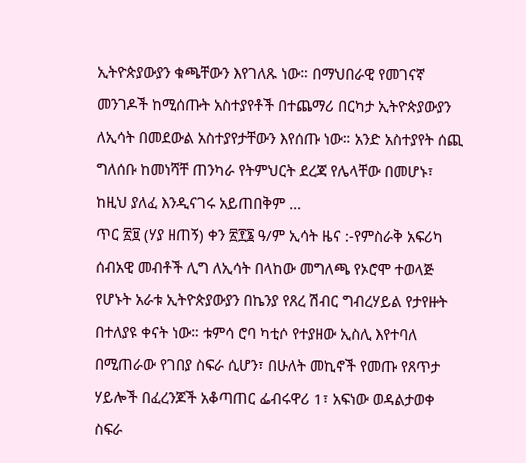ኢትዮጵያውያን ቁጫቸውን እየገለጹ ነው። በማህበራዊ የመገናኛ መንገዶች ከሚሰጡት አስተያየቶች በተጨማሪ በርካታ ኢትዮጵያውያን ለኢሳት በመደውል አስተያየታቸውን እየሰጡ ነው። አንድ አስተያየት ሰጪ ግለሰቡ ከመነሻቸ ጠንካራ የትምህርት ደረጃ የሌላቸው በመሆኑ፣ ከዚህ ያለፈ እንዲናገሩ አይጠበቅም …
ጥር ፳፱ (ሃያ ዘጠኝ) ቀን ፳፻፮ ዓ/ም ኢሳት ዜና :-የምስራቅ አፍሪካ ሰብአዊ መብቶች ሊግ ለኢሳት በላከው መግለጫ የኦሮሞ ተወላጅ የሆኑት አራቱ ኢትዮጵያውያን በኬንያ የጸረ ሽብር ግብረሃይል የታየዙት በተለያዩ ቀናት ነው። ቱምሳ ሮባ ካቲሶ የተያዘው ኢስሊ እየተባለ በሚጠራው የገበያ ስፍራ ሲሆን፣ በሁለት መኪኖች የመጡ የጸጥታ ሃይሎች በፈረንጆች አቆጣጠር ፌብሩዋሪ 1፣ አፍነው ወዳልታወቀ ስፍራ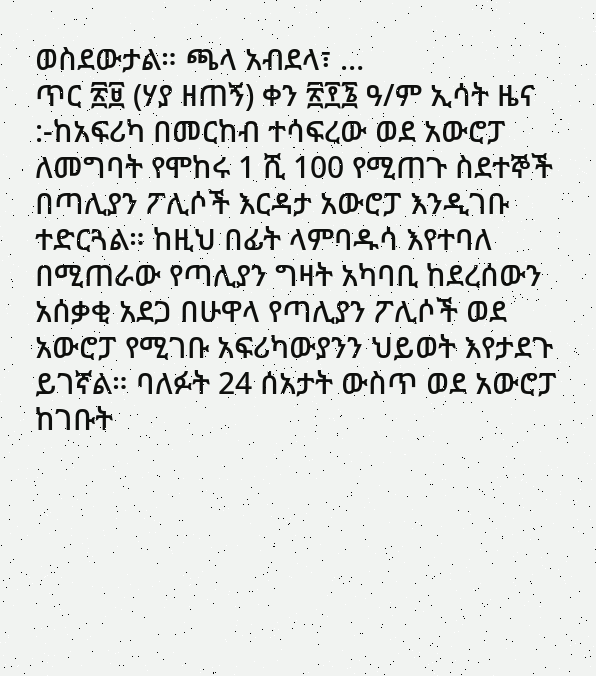ወስደውታል። ጫላ አብደላ፣ …
ጥር ፳፱ (ሃያ ዘጠኝ) ቀን ፳፻፮ ዓ/ም ኢሳት ዜና :-ከአፍሪካ በመርከብ ተሳፍረው ወደ አውሮፓ ለመግባት የሞከሩ 1 ሺ 100 የሚጠጉ ስደተኞች በጣሊያን ፖሊሶች እርዳታ አውሮፓ እንዲገቡ ተድርጓል። ከዚህ በፊት ላምባዱሳ እየተባለ በሚጠራው የጣሊያን ግዛት አካባቢ ከደረሰውን አሰቃቂ አደጋ በሁዋላ የጣሊያን ፖሊሶች ወደ አውሮፓ የሚገቡ አፍሪካውያንን ህይወት እየታደጉ ይገኛል። ባለፉት 24 ሰአታት ውስጥ ወደ አውሮፓ ከገቡት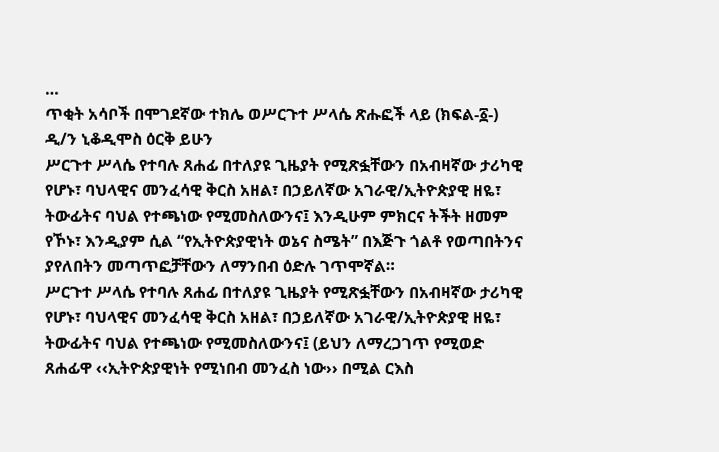…
ጥቂት አሳቦች በሞገደኛው ተክሌ ወሥርጉተ ሥላሴ ጽሑፎች ላይ (ክፍል-፩-)
ዲ/ን ኒቆዲሞስ ዕርቅ ይሁን
ሥርጉተ ሥላሴ የተባሉ ጸሐፊ በተለያዩ ጊዜያት የሚጽፏቸውን በአብዛኛው ታሪካዊ የሆኑ፣ ባህላዊና መንፈሳዊ ቅርስ አዘል፣ በኃይለኛው አገራዊ/ኢትዮጵያዊ ዘዬ፣ ትውፊትና ባህል የተጫነው የሚመስለውንና፤ እንዲሁም ምክርና ትችት ዘመም የኾኑ፣ እንዲያም ሲል “የኢትዮጵያዊነት ወኔና ስሜት” በእጅጉ ጎልቶ የወጣበትንና ያየለበትን መጣጥፎቻቸውን ለማንበብ ዕድሉ ገጥሞኛል።
ሥርጉተ ሥላሴ የተባሉ ጸሐፊ በተለያዩ ጊዜያት የሚጽፏቸውን በአብዛኛው ታሪካዊ የሆኑ፣ ባህላዊና መንፈሳዊ ቅርስ አዘል፣ በኃይለኛው አገራዊ/ኢትዮጵያዊ ዘዬ፣ ትውፊትና ባህል የተጫነው የሚመስለውንና፤ (ይህን ለማረጋገጥ የሚወድ ጸሐፊዋ ‹‹ኢትዮጵያዊነት የሚነበብ መንፈስ ነው›› በሚል ርእስ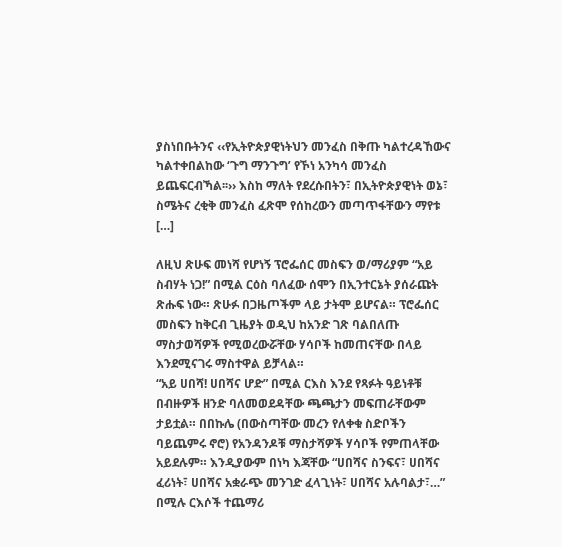ያስነበቡትንና ‹‹የኢትዮጵያዊነትህን መንፈስ በቅጡ ካልተረዳኸውና ካልተቀበልከው ‘ጉግ ማንጉግ’ የኾነ አንካሳ መንፈስ ይጨፍርብኻል፡፡›› እስከ ማለት የደረሱበትን፣ በኢትዮጵያዊነት ወኔ፣ ስሜትና ረቂቅ መንፈስ ፈጽሞ የሰከረውን መጣጥፋቸውን ማየቱ […]

ለዚህ ጽሁፍ መነሻ የሆነኝ ፕሮፌሰር መስፍን ወ/ማሪያም “አይ ስብሃት ነጋ!” በሚል ርዕስ ባለፈው ሰሞን በኢንተርኔት ያሰራጩት ጽሑፍ ነው። ጽሁፉ በጋዜጦችም ላይ ታትሞ ይሆናል። ፕሮፌሰር መስፍን ከቅርብ ጊዜያት ወዲህ ከአንድ ገጽ ባልበለጡ ማስታወሻዎች የሚወረውሯቸው ሃሳቦች ከመጠናቸው በላይ እንደሚናገሩ ማስተዋል ይቻላል።
“አይ ሀበሻ! ሀበሻና ሆድ” በሚል ርእስ እንደ የጻፉት ዓይነቶቹ በብዙዎች ዘንድ ባለመወደዳቸው ጫጫታን መፍጠራቸውም ታይቷል። በበኩሌ (በውስጣቸው መረን የለቀቁ ስድቦችን ባይጨምሩ ኖሮ) የአንዳንዶቹ ማስታሻዎች ሃሳቦች የምጠላቸው አይደሉም። እንዲያውም በነካ እጃቸው “ሀበሻና ስንፍና፣ ሀበሻና ፈሪነት፣ ሀበሻና አቋራጭ መንገድ ፈላጊነት፣ ሀበሻና አሉባልታ፣…” በሚሉ ርእሶች ተጨማሪ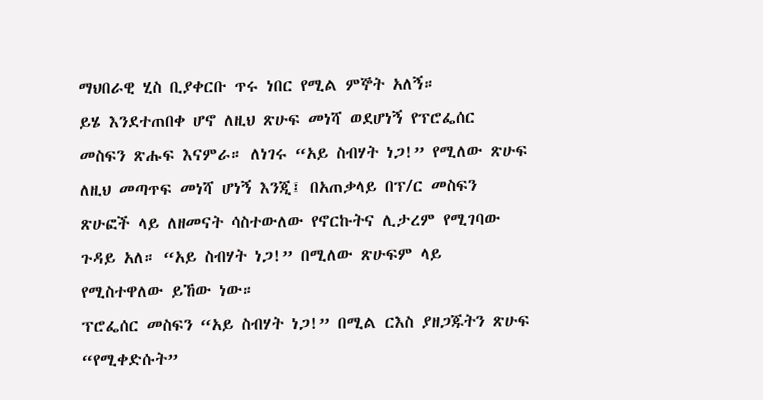ማህበራዊ ሂስ ቢያቀርቡ ጥሩ ነበር የሚል ምኞት አለኝ።
ይሄ እንደተጠበቀ ሆኖ ለዚህ ጽሁፍ መነሻ ወደሆነኝ የፕሮፌሰር መስፍን ጽሑፍ እናምራ። ለነገሩ “አይ ስብሃት ነጋ!” የሚለው ጽሁፍ ለዚህ መጣጥፍ መነሻ ሆነኝ እንጂ፤ በአጠቃላይ በፕ/ር መስፍን ጽሁፎች ላይ ለዘመናት ሳስተውለው የኖርኩትና ሊታረም የሚገባው ጉዳይ አለ። “አይ ስብሃት ነጋ!” በሚለው ጽሁፍም ላይ የሚስተዋለው ይኸው ነው።
ፕሮፌሰር መስፍን “አይ ስብሃት ነጋ!” በሚል ርእስ ያዘጋጁትን ጽሁፍ “የሚቀድሱት”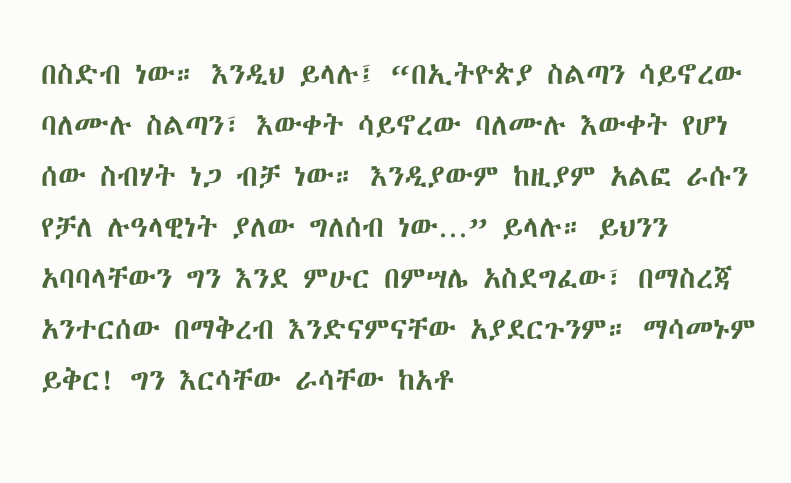በስድብ ነው። እንዲህ ይላሉ፤ “በኢትዮጵያ ስልጣን ሳይኖረው ባለሙሉ ስልጣን፣ እውቀት ሳይኖረው ባለሙሉ እውቀት የሆነ ሰው ስብሃት ነጋ ብቻ ነው። እንዲያውም ከዚያም አልፎ ራሱን የቻለ ሉዓላዊነት ያለው ግለሰብ ነው…” ይላሉ። ይህንን አባባላቸውን ግን እንደ ምሁር በምሣሌ አስደግፈው፣ በማስረጃ አንተርሰው በማቅረብ እንድናምናቸው አያደርጉንም። ማሳመኑም ይቅር! ግን እርሳቸው ራሳቸው ከአቶ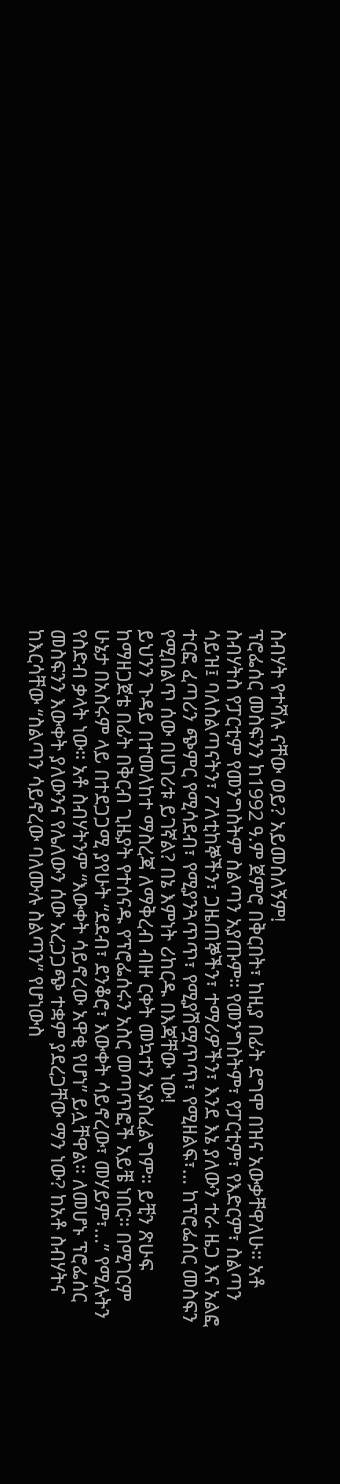ስብሃት የተሻሉ ናቸው ወይ? አይመስለኝም!
ፕሮፌሰር መስፍንን ከ1992 ዓ.ም ጀምሮ በቅርበት፣ ከዚያ በፊት ደግሞ በዝና አውቃቸዋለሁ። አቶ ስብሃትስ የፓርቲም የመንግስትም ስልጣን አያጡም። የመንግስትም፣ የፓርቲም፣ የእድርም፣ ስልጣን ሳይዝ፤ ባለስልጣናትን፣ ፖለቲከኞችን፣ ጋዜጠኞችን፣ ተማሪዎችን፣ እንደ እኔ ያለውን ተራ ዜጋ እና አልፎ ተርፎ ፈጣሪን ጭምር የሚሳደብ፣ የሚያንጓጥጥ፣ የሚያሽሟጥጥ፣ የሚዘልፍ፣… ከፕሮፌሰር መስፍን የሚበልጥ ሰው በሀገሪቱ ይገኛል? በኔ እምነት ሪከርዱ በእጃቸው ነው!
ይህንን ጉዳይ በተመለከተ ማስረጃ ለማቅረብ ብዙ ርቀት መኳተን አያስፈልግም። ይቺን ጽሁፍ ከማዘጋጀቴ በፊት በቅርብ ጊዜያት የተሰናዱ የፕሮፌሰሩን አስር መጣጥፎች አይቼ ነበር። በሚገርም ሁኔታ በአስሩም ላይ በተደጋጋሚ ያየሁት “ደደብ፣ ደንቆሮ፣ እውቀት ሳይኖረው፣ መሃይም፣…” የሚሉትን የስድብ ቃላት ነው። አቶ ስብሃትንም “እውቀት ሳይኖረው አዋቂ የሆነ” ይሏቸዋል። ለመሆኑ ፕሮፌሰር መስፍንን እውቀት ያለውንና የሌለውን ሰው አረጋጋጭ ተቋም ያደረጋቸው ማን ነው? ከአቶ ስብሃትና ከእርሳቸው “ስልጣን ሳይኖረው ባለሙሉ ስልጣን” የሆነውስ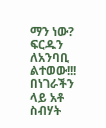ማን ነው? ፍርዱን ለአንባቢ ልተወው!!!
በነገራችን ላይ አቶ ስብሃት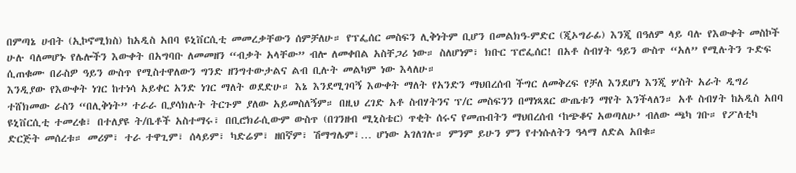በምጣኔ ሀብት (ኢኮኖሚክስ) ከአዲስ አበባ ዩኒቨርሲቲ መመረቃቸውን ሰምቻለሁ። የፕፌሰር መስፍን ሊቅነትም ቢሆን በመልክዓ-ምድር (ጂኦግራፊ) እንጂ በዓለም ላይ ባሉ የእውቀት መስኮች ሁሉ ባለመሆኑ የሌሎችን እውቀት በአግባቡ ለመመዘን “ብቃት አላቸው” ብሎ ለመቀበል አስቸጋሪ ነው። ስለሆነም፣ ክቡር ፕሮፌሰር! በአቶ ስብሃት ዓይን ውስጥ “አለ” የሚሉትን ጉድፍ ሲጠቁሙ በራስዎ ዓይን ውስጥ የሚስተዋለውን ግንድ ዘንግተውታልና ልብ ቢሉት መልካም ነው እላለሁ።
እንዲያው የእውቀት ነገር ከተነሳ አይቀር አንድ ነገር ማለት ወደድሁ። እኔ እንደሚገባኝ እውቀት ማለት የአንድን ማህበረሰብ ችግር ለመቅረፍ የቻለ እንደሆነ እንጂ ሦስት አራት ዲግሪ ተሸክመው ራስን “በሊቅነት” ተራራ ቢያሳክሉት ትርጉም ያለው አይመስለኝም። በዚህ ረገድ አቶ ስብሃትንና ፕ/ር መስፍንን በማነጻጸር ውጤቱን ማየት እንችላለን። አቶ ስብሃት ከአዲስ አበባ ዩኒቨርሲቲ ተመረቁ፣ በተለያዩ ት/ቤቶች አስተማሩ፣ በቢሮክራሲውም ውስጥ (በገንዘብ ሚኒስቴር) ጥቂት ሰሩና የመጡበትን ማህበረሰብ ‘ከጭቆና አወጣለሁ’ ብለው ጫካ ገቡ። የፖለቲካ ድርጅት መሰረቱ። መሪም፣ ተራ ተዋጊም፣ ሰላይም፣ ካድሬም፣ ዘበኛም፣ ሽማግሌም፣… ሆነው አገለገሉ። ምንም ይሁን ምን የተነሱለትን ዓላማ ለድል አበቁ።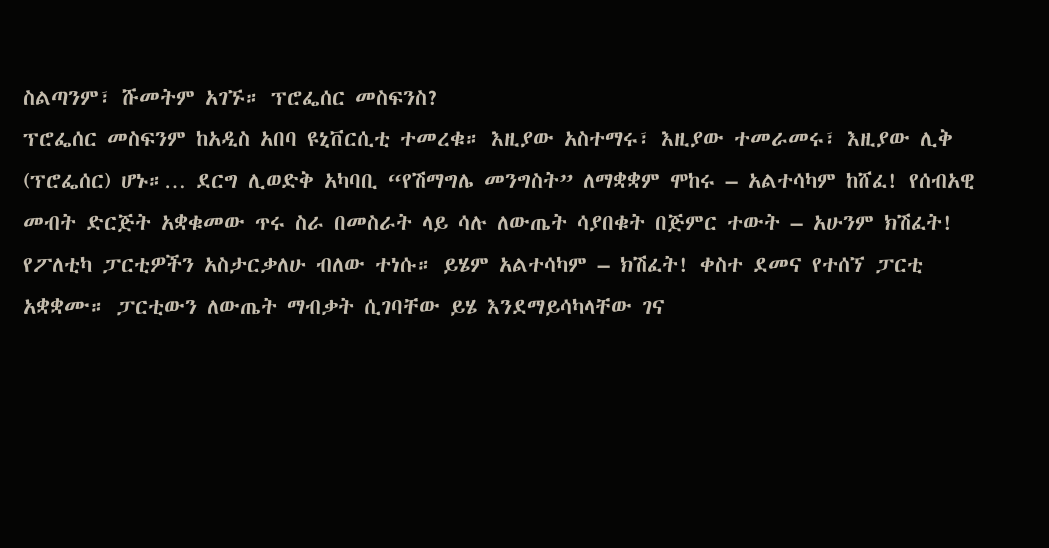ስልጣንም፣ ሹመትም አገኙ። ፕሮፌሰር መስፍንስ?
ፕሮፌሰር መስፍንም ከአዲስ አበባ ዩኒቨርሲቲ ተመረቁ። እዚያው አስተማሩ፣ እዚያው ተመራመሩ፣ እዚያው ሊቅ (ፕሮፌሰር) ሆኑ።… ደርግ ሊወድቅ አካባቢ “የሽማግሌ መንግስት” ለማቋቋም ሞከሩ – አልተሳካም ከሸፈ! የሰብአዊ መብት ድርጅት አቋቁመው ጥሩ ስራ በመስራት ላይ ሳሉ ለውጤት ሳያበቁት በጅምር ተውት – አሁንም ክሽፈት! የፖለቲካ ፓርቲዎችን አስታርቃለሁ ብለው ተነሱ። ይሄም አልተሳካም – ክሽፈት! ቀስተ ደመና የተሰኘ ፓርቲ አቋቋሙ። ፓርቲውን ለውጤት ማብቃት ሲገባቸው ይሄ እንደማይሳካላቸው ገና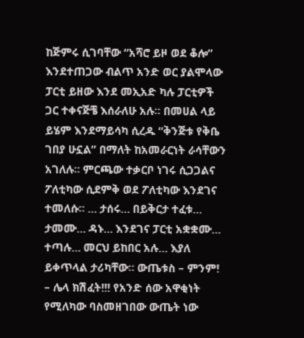ከጅምሩ ሲገባቸው “አሻሮ ይዞ ወደ ቆሎ” እንደተጠጋው ብልጥ አንድ ወር ያልሞላው ፓርቲ ይዘው እንደ መኢአድ ካሉ ፓርቲዎች ጋር ተቀናጅቼ እሰራለሁ አሉ። በመሀል ላይ ይሄም እንደማይሳካ ሲረዱ “ቅንጅቱ የቅቤ ገበያ ሁኗል” በማለት ከአመራርነት ራሳቸውን አገለሉ። ምርጫው ተቃርቦ ነገሩ ሲጋጋልና ፖለቲካው ሲደምቅ ወደ ፖለቲካው እንደገና ተመለሱ። … ታሰሩ… በይቅርታ ተፈቱ… ታመሙ… ዳኑ… እንደገና ፓርቲ አቋቋሙ… ተጣሉ… መርህ ይከበር አሉ… እያለ ይቀጥላል ታሪካቸው። ውጤቱስ – ምንም! – ሌላ ክሽፈት!!! የአንድ ሰው አዋቂነት የሚለካው ባስመዘገበው ውጤት ነው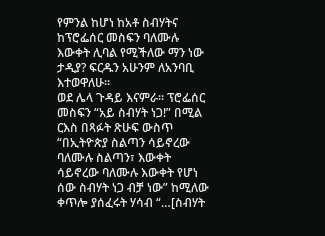የምንል ከሆነ ከአቶ ስብሃትና ከፕሮፌሰር መስፍን ባለሙሉ እውቀት ሊባል የሚችለው ማን ነው ታዲያ? ፍርዱን አሁንም ለአንባቢ እተወዋለሁ።
ወደ ሌላ ጉዳይ እናምራ። ፕሮፌሰር መስፍን “አይ ስብሃት ነጋ!” በሚል ርእስ በጻፉት ጽሁፍ ውስጥ “በኢትዮጵያ ስልጣን ሳይኖረው ባለሙሉ ስልጣን፣ እውቀት ሳይኖረው ባለሙሉ እውቀት የሆነ ሰው ስብሃት ነጋ ብቻ ነው” ከሚለው ቀጥሎ ያሰፈሩት ሃሳብ “…[ስብሃት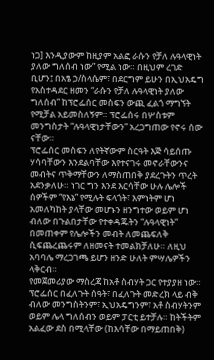ነጋ] እንዲያውም ከዚያም አልፎ ራሱን የቻለ ሉዓላዊነት ያለው ግለሰብ ነው” የሚል ነው። በዚህም ረገድ ቢሆን፤ በአፄ ኃ/ስላሴም፣ በደርግም ይሁን በኢህአዴግ የአስተዳደር ዘመን “ራሱን የቻለ ሉዓላዊነት ያለው ግለሰብ” ከፕሮፌሰር መስፍን ውጪ ፈልጎ ማግኘት የሚቻል አይመስለኝም። ፕሮፌሰሩ በሦስቱም መንግስታት “ሉዓላዊነታቸውን” አረጋግጠው የኖሩ ሰው ናቸው።
ፕሮፌሰር መስፍን ለየትኛውም ስርዓት እጅ ሳይሰጡ ሃሳባቸውን እንደልባቸው እየተናገሩ መኖራቸውንና መብትና ጥቅማቸውን ለማስጠበቅ ያደረጉትን ጥረት አደንቃለሁ። ነገር ግን እንደ እርሳቸው ሁሉ ሌሎች ሰዎችም “የእኔ” የሚሉት ፍላጎት፣ እምነትም ሆነ አመለካከት ያላቸው መሆኑን ዘንግተው ወይም ሆነ ብለው በጉልበታቸው የተቀዳጁትን “ሉዓላዊነት” በመጠቀም የሌሎችን መብት ለመጨፍለቅ ሲፍጨረጨሩም ለዘመናት ተመልክቻለሁ። ለዚህ አባባሌ ማረጋገጫ ይሆን ዘንድ ሁለት ምሣሌዎችን ላቅርብ።
የመጀመሪያው ማስረጃ ከአቶ ስብሃት ጋር የተያያዘ ነው። ፕሮፌሰር በፈለጉት ሰዓት፣ በፈለጉት መድረክ ላይ ብቅ ብለው መንግስትንም፣ ኢህአዴግንም፣ አቶ ስብሃትንም ወይም ሌላ ግለሰብን ወይም ፓርቲ ይተቻሉ። ከትችትም አልፈው ደስ በሚላቸው (ከእሳቸው በማይጠበቅ)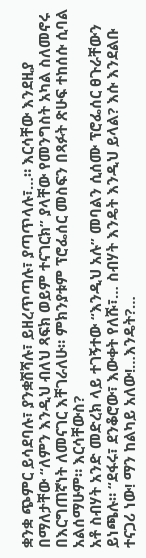ቋንቋ ጭምር ይሳደባሉ፣ ያንቋሽሻሉ፣ ይዘረጥጣሉ፣ ያጣጥላሉ፣…። እርሳቸው እንደዚያ በማለታቸው “ለምን እንዲህ ብለህ ጻፍክ ወይም ተናገርክ” ያላቸው የመንግስት አካል ስለመኖሩ በእርግጠኛነት ለመናገር እቸገራለሁ። ምክንያቱም ፕሮፌሰር መስፍን በጻፉት ጽሁፍ ተከሰሱ ሲባል አልሰማሁም። እርሳቸውስ?
አቶ ስብሃት አንድ መድረክ ላይ ተገኝተው “እንዲህ አሉ” መባልን ሲሰሙ ፕሮፌሰር ፀጉራቸውን ይነጫሉ። “ደፋሩ፣ ደንቆሮው፣ እውቀት የለሹ፣… ስብሃት እንዴት እንዲህ ይላል? እሱ እንደልቡ ተናጋሪ ነው! ማን ከልካይ አለው!…እንዴት?…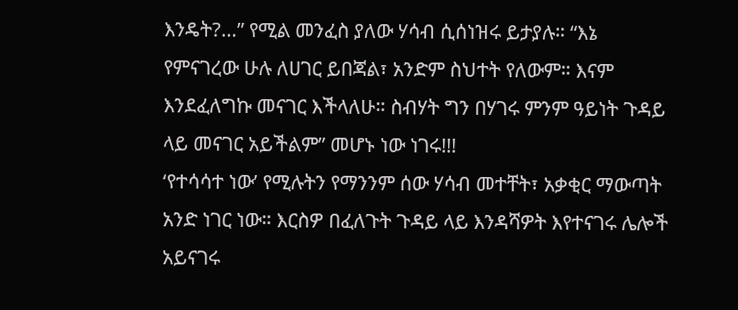እንዴት?…” የሚል መንፈስ ያለው ሃሳብ ሲሰነዝሩ ይታያሉ። “እኔ የምናገረው ሁሉ ለሀገር ይበጃል፣ አንድም ስህተት የለውም። እናም እንደፈለግኩ መናገር እችላለሁ። ስብሃት ግን በሃገሩ ምንም ዓይነት ጉዳይ ላይ መናገር አይችልም” መሆኑ ነው ነገሩ!!!
‘የተሳሳተ ነው’ የሚሉትን የማንንም ሰው ሃሳብ መተቸት፣ አቃቂር ማውጣት አንድ ነገር ነው። እርስዎ በፈለጉት ጉዳይ ላይ እንዳሻዎት እየተናገሩ ሌሎች አይናገሩ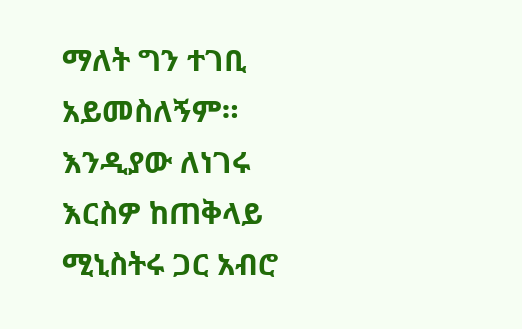ማለት ግን ተገቢ አይመስለኝም። እንዲያው ለነገሩ እርስዎ ከጠቅላይ ሚኒስትሩ ጋር አብሮ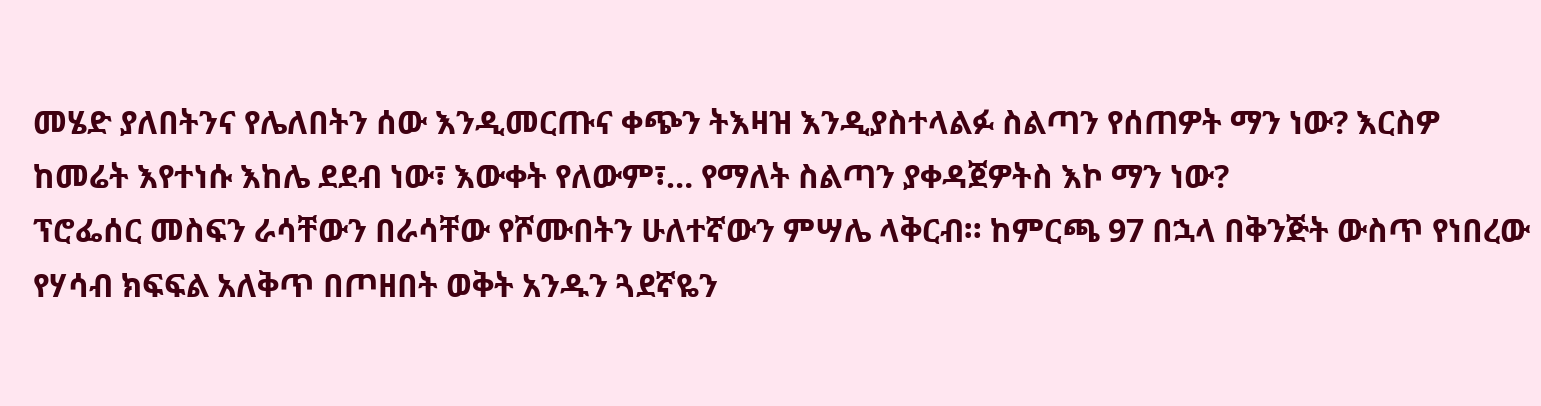መሄድ ያለበትንና የሌለበትን ሰው እንዲመርጡና ቀጭን ትእዛዝ እንዲያስተላልፉ ስልጣን የሰጠዎት ማን ነው? እርስዎ ከመሬት እየተነሱ እከሌ ደደብ ነው፣ እውቀት የለውም፣… የማለት ስልጣን ያቀዳጀዎትስ እኮ ማን ነው?
ፕሮፌሰር መስፍን ራሳቸውን በራሳቸው የሾሙበትን ሁለተኛውን ምሣሌ ላቅርብ። ከምርጫ 97 በኋላ በቅንጅት ውስጥ የነበረው የሃሳብ ክፍፍል አለቅጥ በጦዘበት ወቅት አንዱን ጓደኛዬን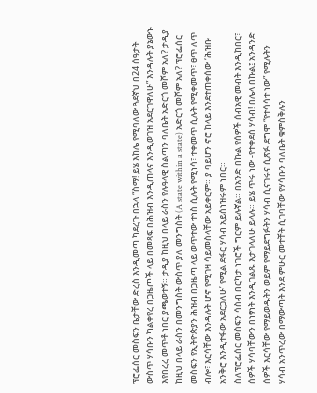ፕሮፌሰር መስፍን ቤታቸው ድረስ እንዲመጣ ካደረጉ በኋላ “ስማ! ይሄ እከሌ የሚባለው ጓደኛህ በ24 ሰዓታት ውስጥ ሃሳቡን ካልቀየረ በጋዜጦች ላይ በመጻፍ በሕዝብ እንዲጠላና እንዲወገዝ አደርገዋለሁ” እንዳሉት ያኔውኑ እየበረረ መጥቶ ነበር ያጫወተኝ። ታዲያ ከዚህ በላይ ራስን የሉዓላዊ ስልጣን ባለቤት አድርጎ መሾም አለ? ታዲያ ከዚህ በላይ ራስን በመንግስት ውስጥ ያለ መንግስት (A state within a state) አድርጎ መሾም አለ? ፕሮፌሰር መስፍን የኢትዮጵያን ሕዝብ በጋዜጣ ላይ ወጥተው ተነስ ሲሉት የሚነሳ፣ ተቀመጥ ሲሉት የሚቀመጥ፣ ፀጥ ለጥ ብሎ፣ እርሳቸው እንዳሉት ሆኖ የሚገዛ ሳይመስላቸው አይቀርም። ያ ባይሆን ኖሮ ከላይ እንደተጠቀሰው ‘ሕዝቡ አንቅሮ እንዲተፋው አደርጋለሁ’ የሚል ደፋር ሃሳብ አይሰነዝሩም ነበር።
ስለፕሮፌሰር መስፍን ሳስብ በርካታ ነገሮች ግርም ይሉኛል። በአንድ በኩል የሰዎች ሰብአዊ መብት እንዲከበር፣ ሰዎች ሃሳባቸውን በነፃነት እንዲገልጹ እታገላለሁ ይላሉ። ይሄ ጥሩ ነው -የተቀደሰ ሃሳብ! በሌላ በኩል፤ አንዳንድ ሰዎች እርሳቸው የማይወዱትን ወይም የማይደግፉትን ሃሳብ ሲናገሩና ሲጽፉ ደግሞ “የተሳሳተ ነው” የሚሉትን ሃሳብ አንጥረው በማውጣት እንደ ምሁር መተቸት ሲገባቸው የሃሳቡን ባለቤት ቁምስቅሉን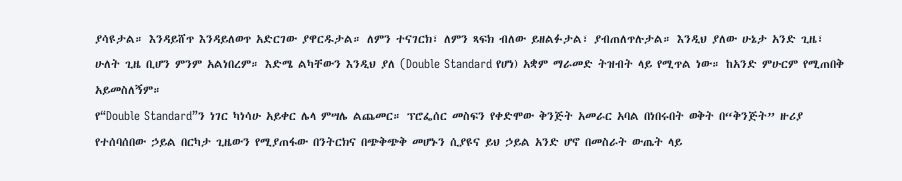ያሳዩታል። እንዳይሸጥ እንዳይለወጥ አድርገው ያዋርዱታል። ለምን ተናገርክ፣ ለምን ጻፍክ ብለው ይዘልፉታል፣ ያብጠለጥሉታል። እንዲህ ያለው ሁኔታ አንድ ጊዜ፣ ሁለት ጊዜ ቢሆን ምንም አልነበረም። እድሜ ልካቸውን እንዲህ ያለ (Double Standard የሆነ) አቋም ማራመድ ትዝብት ላይ የሚጥል ነው። ከአንድ ምሁርም የሚጠበቅ አይመስለኝም።
የ“Double Standard”ን ነገር ካነሳሁ አይቀር ሌላ ምሣሌ ልጨመር። ፕሮፌሰር መስፍን የቀድሞው ቅንጅት አመራር አባል በነበሩበት ወቅት በ“ቅንጅት” ዙሪያ የተሰባሰበው ኃይል በርካታ ጊዜውን የሚያጠፋው በንትርክና በጭቅጭቅ መሆኑን ሲያዩና ይህ ኃይል አንድ ሆኖ በመስራት ውጤት ላይ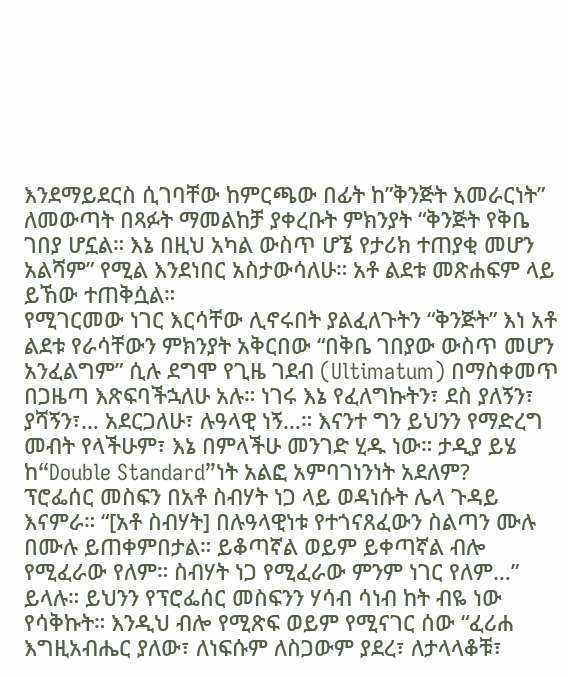እንደማይደርስ ሲገባቸው ከምርጫው በፊት ከ”ቅንጅት አመራርነት” ለመውጣት በጻፉት ማመልከቻ ያቀረቡት ምክንያት “ቅንጅት የቅቤ ገበያ ሆኗል። እኔ በዚህ አካል ውስጥ ሆኜ የታሪክ ተጠያቂ መሆን አልሻም” የሚል እንደነበር አስታውሳለሁ። አቶ ልደቱ መጽሐፍም ላይ ይኸው ተጠቅሷል።
የሚገርመው ነገር እርሳቸው ሊኖሩበት ያልፈለጉትን “ቅንጅት” እነ አቶ ልደቱ የራሳቸውን ምክንያት አቅርበው “በቅቤ ገበያው ውስጥ መሆን አንፈልግም” ሲሉ ደግሞ የጊዜ ገደብ (Ultimatum) በማስቀመጥ በጋዜጣ እጽፍባችኋለሁ አሉ። ነገሩ እኔ የፈለግኩትን፣ ደስ ያለኝን፣ ያሻኝን፣… አደርጋለሁ፣ ሉዓላዊ ነኝ…። እናንተ ግን ይህንን የማድረግ መብት የላችሁም፣ እኔ በምላችሁ መንገድ ሂዱ ነው። ታዲያ ይሄ ከ“Double Standard”ነት አልፎ አምባገነንነት አደለም?
ፕሮፌሰር መስፍን በአቶ ስብሃት ነጋ ላይ ወዳነሱት ሌላ ጉዳይ እናምራ። “[አቶ ስብሃት] በሉዓላዊነቱ የተጎናጸፈውን ስልጣን ሙሉ በሙሉ ይጠቀምበታል። ይቆጣኛል ወይም ይቀጣኛል ብሎ የሚፈራው የለም። ስብሃት ነጋ የሚፈራው ምንም ነገር የለም…” ይላሉ። ይህንን የፕሮፌሰር መስፍንን ሃሳብ ሳነብ ከት ብዬ ነው የሳቅኩት። እንዲህ ብሎ የሚጽፍ ወይም የሚናገር ሰው “ፈሪሐ እግዚአብሔር ያለው፣ ለነፍሱም ለስጋውም ያደረ፣ ለታላላቆቹ፣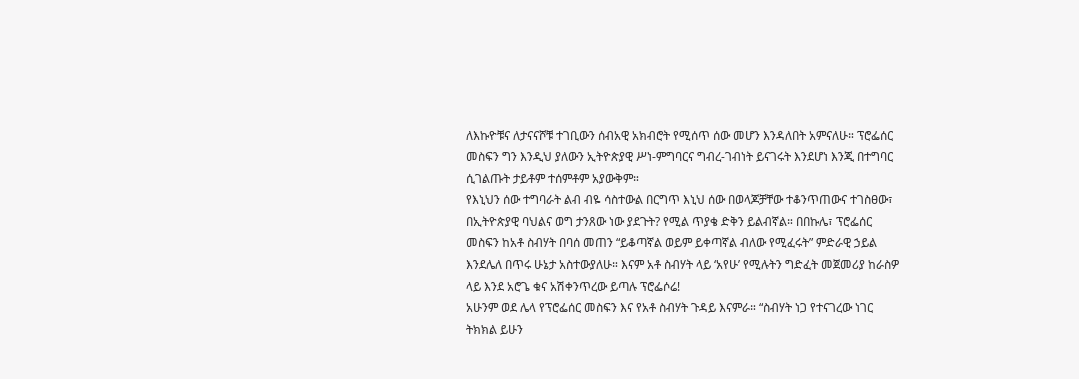ለእኩዮቹና ለታናናሾቹ ተገቢውን ሰብአዊ አክብሮት የሚሰጥ ሰው መሆን እንዳለበት አምናለሁ። ፕሮፌሰር መስፍን ግን እንዲህ ያለውን ኢትዮጵያዊ ሥነ-ምግባርና ግብረ-ገብነት ይናገሩት እንደሆነ እንጂ በተግባር ሲገልጡት ታይቶም ተሰምቶም አያውቅም።
የእኒህን ሰው ተግባራት ልብ ብዬ ሳስተውል በርግጥ እኒህ ሰው በወላጆቻቸው ተቆንጥጠውና ተገስፀው፣ በኢትዮጵያዊ ባህልና ወግ ታንጸው ነው ያደጉት? የሚል ጥያቄ ድቅን ይልብኛል። በበኩሌ፣ ፕሮፌሰር መስፍን ከአቶ ስብሃት በባሰ መጠን “ይቆጣኛል ወይም ይቀጣኛል ብለው የሚፈሩት” ምድራዊ ኃይል እንደሌለ በጥሩ ሁኔታ አስተውያለሁ። እናም አቶ ስብሃት ላይ ‘አየሁ’ የሚሉትን ግድፈት መጀመሪያ ከራስዎ ላይ እንደ አሮጌ ቁና አሽቀንጥረው ይጣሉ ፕሮፌሶሬ!
አሁንም ወደ ሌላ የፕሮፌሰር መስፍን እና የአቶ ስብሃት ጉዳይ እናምራ። “ስብሃት ነጋ የተናገረው ነገር ትክክል ይሁን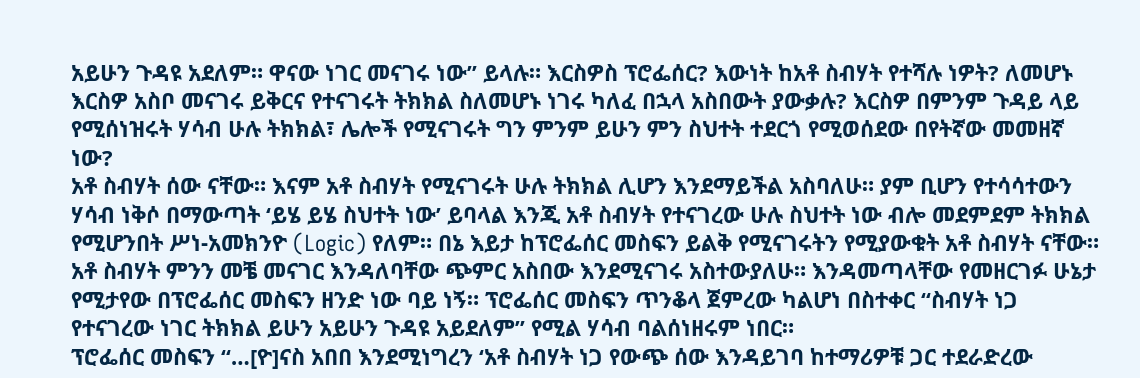አይሁን ጉዳዩ አደለም። ዋናው ነገር መናገሩ ነው” ይላሉ። እርስዎስ ፕሮፌሰር? እውነት ከአቶ ስብሃት የተሻሉ ነዎት? ለመሆኑ እርስዎ አስቦ መናገሩ ይቅርና የተናገሩት ትክክል ስለመሆኑ ነገሩ ካለፈ በኋላ አስበውት ያውቃሉ? እርስዎ በምንም ጉዳይ ላይ የሚሰነዝሩት ሃሳብ ሁሉ ትክክል፣ ሌሎች የሚናገሩት ግን ምንም ይሁን ምን ስህተት ተደርጎ የሚወሰደው በየትኛው መመዘኛ ነው?
አቶ ስብሃት ሰው ናቸው። እናም አቶ ስብሃት የሚናገሩት ሁሉ ትክክል ሊሆን እንደማይችል አስባለሁ። ያም ቢሆን የተሳሳተውን ሃሳብ ነቅሶ በማውጣት ‘ይሄ ይሄ ስህተት ነው’ ይባላል እንጂ አቶ ስብሃት የተናገረው ሁሉ ስህተት ነው ብሎ መደምደም ትክክል የሚሆንበት ሥነ-አመክንዮ (Logic) የለም። በኔ እይታ ከፕሮፌሰር መስፍን ይልቅ የሚናገሩትን የሚያውቁት አቶ ስብሃት ናቸው። አቶ ስብሃት ምንን መቼ መናገር እንዳለባቸው ጭምር አስበው እንደሚናገሩ አስተውያለሁ። እንዳመጣላቸው የመዘርገፉ ሁኔታ የሚታየው በፕሮፌሰር መስፍን ዘንድ ነው ባይ ነኝ። ፕሮፌሰር መስፍን ጥንቆላ ጀምረው ካልሆነ በስተቀር “ስብሃት ነጋ የተናገረው ነገር ትክክል ይሁን አይሁን ጉዳዩ አይደለም” የሚል ሃሳብ ባልሰነዘሩም ነበር።
ፕሮፌሰር መስፍን “…[ዮ]ናስ አበበ እንደሚነግረን ‘አቶ ስብሃት ነጋ የውጭ ሰው እንዳይገባ ከተማሪዎቹ ጋር ተደራድረው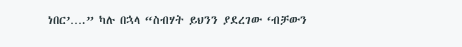ነበር’….” ካሉ በኋላ “ስብሃት ይህንን ያደረገው ‘ብቻውን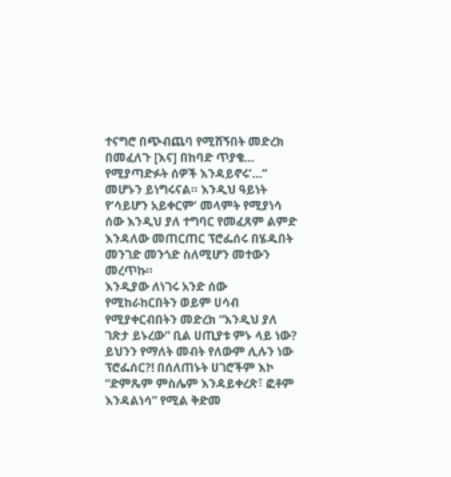ተናግሮ በጭብጨባ የሚሸኝበት መድረክ በመፈለጉ [እና] በከባድ ጥያቄ… የሚያጣድፉት ሰዎች እንዳይኖሩ’…” መሆኑን ይነግሩናል። እንዲህ ዓይነት የ‘ሳይሆን አይቀርም’ መላምት የሚያነሳ ሰው እንዲህ ያለ ተግባር የመፈጸም ልምድ እንዳለው መጠርጠር ፕሮፌሰሩ በሄዱበት መንገድ መንጎድ ስለሚሆን መተውን መረጥኩ።
እንዲያው ለነገሩ አንድ ሰው የሚከራከርበትን ወይም ሀሳብ የሚያቀርብበትን መድረክ “እንዲህ ያለ ገጽታ ይኑረው” ቢል ሀጢያቱ ምኑ ላይ ነው? ይህንን የማለት መብት የለውም ሊሉን ነው ፕሮፌሰር?! በሰለጠኑት ሀገሮችም እኮ “ድምጼም ምስሌም እንዳይቀረጽ፣ ፎቶም እንዳልነሳ” የሚል ቅድመ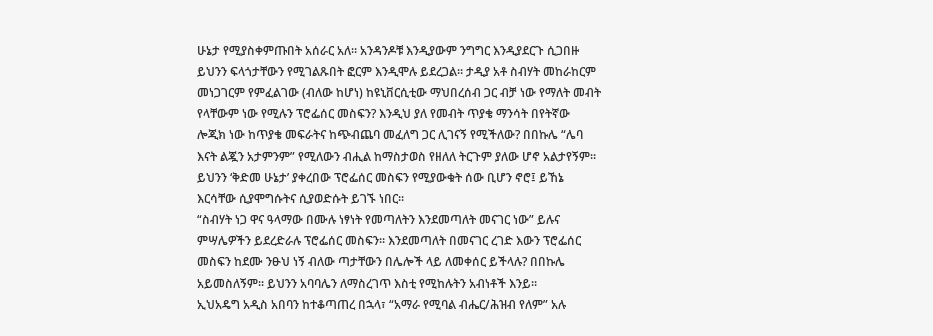ሁኔታ የሚያስቀምጡበት አሰራር አለ። አንዳንዶቹ እንዲያውም ንግግር እንዲያደርጉ ሲጋበዙ ይህንን ፍላጎታቸውን የሚገልጹበት ፎርም እንዲሞሉ ይደረጋል። ታዲያ አቶ ስብሃት መከራከርም መነጋገርም የምፈልገው (ብለው ከሆነ) ከዩኒቨርሲቲው ማህበረሰብ ጋር ብቻ ነው የማለት መብት የላቸውም ነው የሚሉን ፕሮፌሰር መስፍን? እንዲህ ያለ የመብት ጥያቄ ማንሳት በየትኛው ሎጂክ ነው ከጥያቄ መፍራትና ከጭብጨባ መፈለግ ጋር ሊገናኝ የሚችለው? በበኩሌ “ሌባ እናት ልጇን አታምንም” የሚለውን ብሒል ከማስታወስ የዘለለ ትርጉም ያለው ሆኖ አልታየኝም። ይህንን ‘ቅድመ ሁኔታ’ ያቀረበው ፕሮፌሰር መስፍን የሚያውቁት ሰው ቢሆን ኖሮ፤ ይኸኔ እርሳቸው ሲያሞግሱትና ሲያወድሱት ይገኙ ነበር።
“ስብሃት ነጋ ዋና ዓላማው በሙሉ ነፃነት የመጣለትን እንደመጣለት መናገር ነው” ይሉና ምሣሌዎችን ይደረድራሉ ፕሮፌሰር መስፍን። እንደመጣለት በመናገር ረገድ እውን ፕሮፌሰር መስፍን ከደሙ ንፁህ ነኝ ብለው ጣታቸውን በሌሎች ላይ ለመቀሰር ይችላሉ? በበኩሌ አይመስለኝም። ይህንን አባባሌን ለማስረገጥ እስቲ የሚከሉትን አብነቶች እንይ።
ኢህአዴግ አዲስ አበባን ከተቆጣጠረ በኋላ፣ “አማራ የሚባል ብሔር/ሕዝብ የለም” አሉ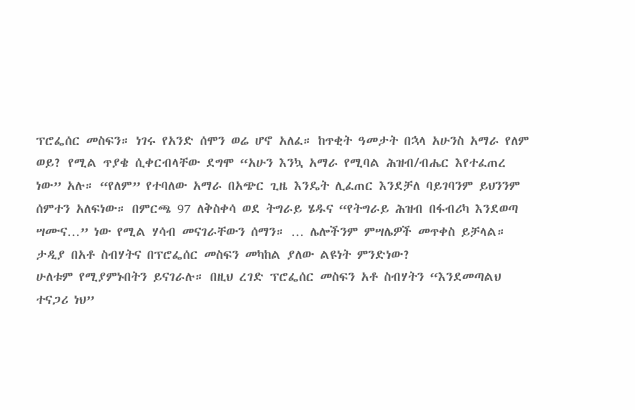ፕሮፌሰር መስፍን። ነገሩ የአንድ ሰሞን ወሬ ሆኖ አለፈ። ከጥቂት ዓመታት በኋላ አሁንስ አማራ የለም ወይ? የሚል ጥያቄ ሲቀርብላቸው ደግሞ “አሁን እንኳ አማራ የሚባል ሕዝብ/ብሔር እየተፈጠረ ነው” አሉ። “የለም” የተባለው አማራ በአጭር ጊዜ እንዴት ሊፈጠር እንደቻለ ባይገባንም ይህንንም ሰምተን አለፍነው። በምርጫ 97 ለቅስቀሳ ወደ ትግራይ ሄዱና “የትግራይ ሕዝብ በፋብሪካ እንደወጣ ሣሙና…” ነው የሚል ሃሳብ መናገራቸውን ሰማን። … ሌሎችንም ምሣሌዎች መጥቀስ ይቻላል። ታዲያ በአቶ ስብሃትና በፕሮፌሰር መስፍን መካከል ያለው ልዩነት ምንድነው?
ሁለቱም የሚያምኑበትን ይናገራሉ። በዚህ ረገድ ፕሮፌሰር መስፍን አቶ ስብሃትን “እንደመጣልህ ተናጋሪ ነህ”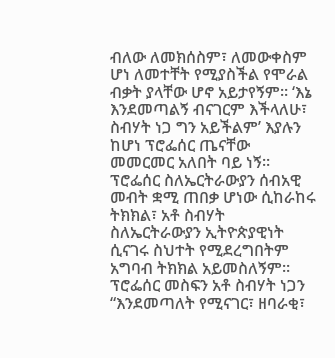ብለው ለመክሰስም፣ ለመውቀስም ሆነ ለመተቸት የሚያስችል የሞራል ብቃት ያላቸው ሆኖ አይታየኝም። ‘እኔ እንደመጣልኝ ብናገርም እችላለሁ፣ ስብሃት ነጋ ግን አይችልም’ እያሉን ከሆነ ፕሮፌሰር ጤናቸው መመርመር አለበት ባይ ነኝ። ፕሮፌሰር ስለኤርትራውያን ሰብአዊ መብት ቋሚ ጠበቃ ሆነው ሲከራከሩ ትክክል፣ አቶ ስብሃት ስለኤርትራውያን ኢትዮጵያዊነት ሲናገሩ ስህተት የሚደረግበትም አግባብ ትክክል አይመስለኝም።
ፕሮፌሰር መስፍን አቶ ስብሃት ነጋን “እንደመጣለት የሚናገር፣ ዘባራቂ፣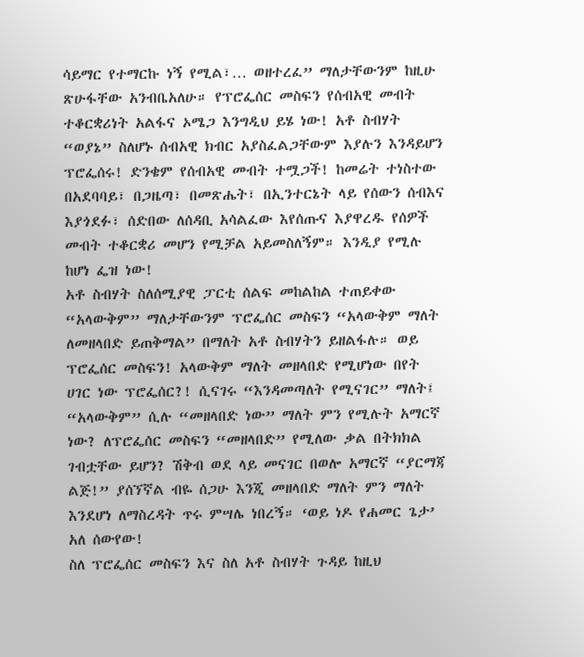ሳይማር የተማርኩ ነኝ የሚል፣… ወዘተረፈ” ማለታቸውንም ከዚሁ ጽሁፋቸው አንብቤአለሁ። የፕሮፌሰር መስፍን የሰብአዊ መብት ተቆርቋሪነት አልፋና ኦሜጋ እንግዲህ ይሄ ነው! አቶ ስብሃት “ወያኔ” ስለሆኑ ሰብአዊ ክብር አያስፈልጋቸውም እያሉን እንዳይሆን ፕሮፌሰሩ! ድንቄም የሰብአዊ መብት ተሟጋች! ከመሬት ተነስተው በአደባባይ፣ በጋዜጣ፣ በመጽሔት፣ በኢንተርኔት ላይ የሰውን ሰብእና እያጎደፉ፣ ሰድበው ለሰዳቢ አሳልፈው እየሰጡና እያዋረዱ የሰዎች መብት ተቆርቋሪ መሆን የሚቻል አይመስለኝም። እንዲያ የሚሉ ከሆነ ፌዝ ነው!
አቶ ስብሃት ስለሰሚያዊ ፓርቲ ሰልፍ መከልከል ተጠይቀው “አላውቅም” ማለታቸውንም ፕሮፌሰር መስፍን “አላውቅም ማለት ለመዘላበድ ይጠቅማል” በማለት አቶ ስብሃትን ይዘልፋሉ። ወይ ፕሮፌሰር መስፍን! አላውቅም ማለት መዘላበድ የሚሆነው በየት ሀገር ነው ፕሮፌሰር?! ሲናገሩ “እንዳመጣለት የሚናገር” ማለት፤ “አላውቅም” ሲሉ “መዘላበድ ነው” ማለት ምን የሚሉት አማርኛ ነው? ለፕሮፌሰር መስፍን “መዘላበድ” የሚለው ቃል በትክክል ገብቷቸው ይሆን? ሽቅብ ወደ ላይ መናገር በወሎ አማርኛ “ያርማጃ ልጅ!” ያሰኘኛል ብዬ ሰጋሁ እንጂ መዘላበድ ማለት ምን ማለት እንደሆነ ለማስረዳት ጥሩ ምሣሌ ነበረኝ። ‘ወይ ነዶ የሐመር ጌታ’ አለ ሰውየው!
ስለ ፕሮፌሰር መስፍን እና ስለ አቶ ስብሃት ጉዳይ ከዚህ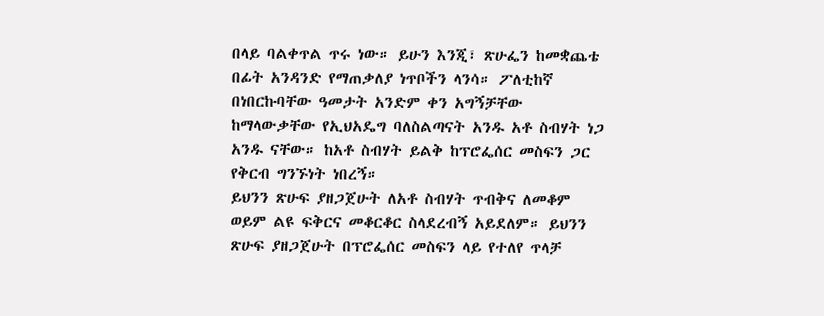በላይ ባልቀጥል ጥሩ ነው። ይሁን እንጂ፣ ጽሁፌን ከመቋጨቴ በፊት አንዳንድ የማጠቃለያ ነጥቦችን ላንሳ። ፖለቲከኛ በነበርኩባቸው ዓመታት አንድም ቀን አግኝቻቸው ከማላውቃቸው የኢህአዴግ ባለስልጣናት አንዱ አቶ ስብሃት ነጋ አንዱ ናቸው። ከአቶ ስብሃት ይልቅ ከፕሮፌሰር መስፍን ጋር የቅርብ ግንኙነት ነበረኝ።
ይህንን ጽሁፍ ያዘጋጀሁት ለአቶ ስብሃት ጥብቅና ለመቆም ወይም ልዩ ፍቅርና መቆርቆር ስላደረብኝ አይደለም። ይህንን ጽሁፍ ያዘጋጀሁት በፕሮፌሰር መስፍን ላይ የተለየ ጥላቻ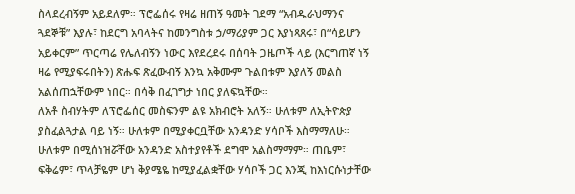ስላደረብኝም አይደለም። ፕሮፌሰሩ የዛሬ ዘጠኝ ዓመት ገደማ “አብዱራህማንና ጓደኞቹ” እያሉ፣ ከደርግ አባላትና ከመንግስቱ ኃ/ማሪያም ጋር እያነጻጸሩ፣ በ“ሳይሆን አይቀርም” ጥርጣሬ የሌለብኝን ነውር እየደረደሩ በሰባት ጋዜጦች ላይ (እርግጠኛ ነኝ ዛሬ የሚያፍሩበትን) ጽሑፍ ጽፈውብኝ እንኳ አቅሙም ጉልበቱም እያለኝ መልስ አልሰጠኋቸውም ነበር። በሳቅ በፈገግታ ነበር ያለፍኳቸው።
ለአቶ ስብሃትም ለፕሮፌሰር መስፍንም ልዩ አክብሮት አለኝ። ሁለቱም ለኢትዮጵያ ያስፈልጓታል ባይ ነኝ። ሁለቱም በሚያቀርቧቸው አንዳንድ ሃሳቦች እስማማለሁ። ሁለቱም በሚሰነዝሯቸው አንዳንድ አስተያየቶች ደግሞ አልስማማም። ጠቤም፣ ፍቅሬም፣ ጥላቻዬም ሆነ ቅያሜዬ ከሚያፈልቋቸው ሃሳቦች ጋር እንጂ ከእነርሱነታቸው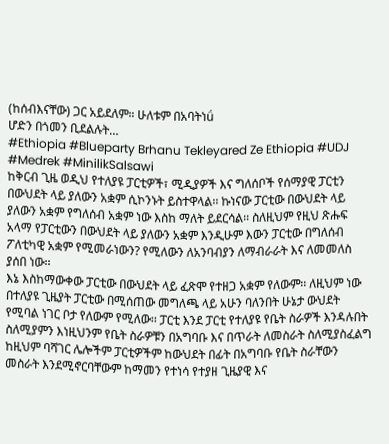(ከሰብእናቸው) ጋር አይደለም። ሁለቱም በአባትነǘ
ሆድን በጎመን ቢደልሉት…
#Ethiopia #Blueparty Brhanu Tekleyared Ze Ethiopia #UDJ #Medrek #MinilikSalsawi
ከቅርብ ጊዜ ወዲህ የተለያዩ ፓርቲዎች፣ ሚዲያዎች እና ግለሰቦች የሰማያዊ ፓርቲን በውህደት ላይ ያለውን አቋም ሲኮንኑት ይስተዋላል፡፡ ኩነናው ፓርቲው በውህደት ላይ ያለውን አቋም የግለሰብ አቋም ነው እስከ ማለት ይደርሳል፡፡ ስለዚህም የዚህ ጽሑፍ አላማ የፓርቲውን በውህደት ላይ ያለውን አቋም እንዲሁም እውን ፓርቲው በግለሰብ ፖለቲካዊ አቋም የሚመራነውን? የሚለውን ለአንባብያን ለማብራራት እና ለመመለስ ያሰበ ነው፡፡
እኔ እስከማውቀው ፓርቲው በውህደት ላይ ፈጽሞ የተዘጋ አቋም የለውም፡፡ ለዚህም ነው በተለያዩ ጊዜያት ፓርቲው በሚሰጠው መግለጫ ላይ አሁን ባለንበት ሁኔታ ውህደት የሚባል ነገር ቦታ የለውም የሚለው፡፡ ፓርቲ እንደ ፓርቲ የተለያዩ የቤት ስራዎች እንዳሉበት ስለሚያምን እነዚህንም የቤት ስራዎቹን በአግባቡ እና በጥራት ለመስራት ስለሚያስፈልግ ከዚህም ባሻገር ሌሎችም ፓርቲዎችም ከውህደት በፊት በአግባቡ የቤት ስራቸውን መስራት እንደሚኖርባቸውም ከማመን የተነሳ የተያዘ ጊዜያዊ እና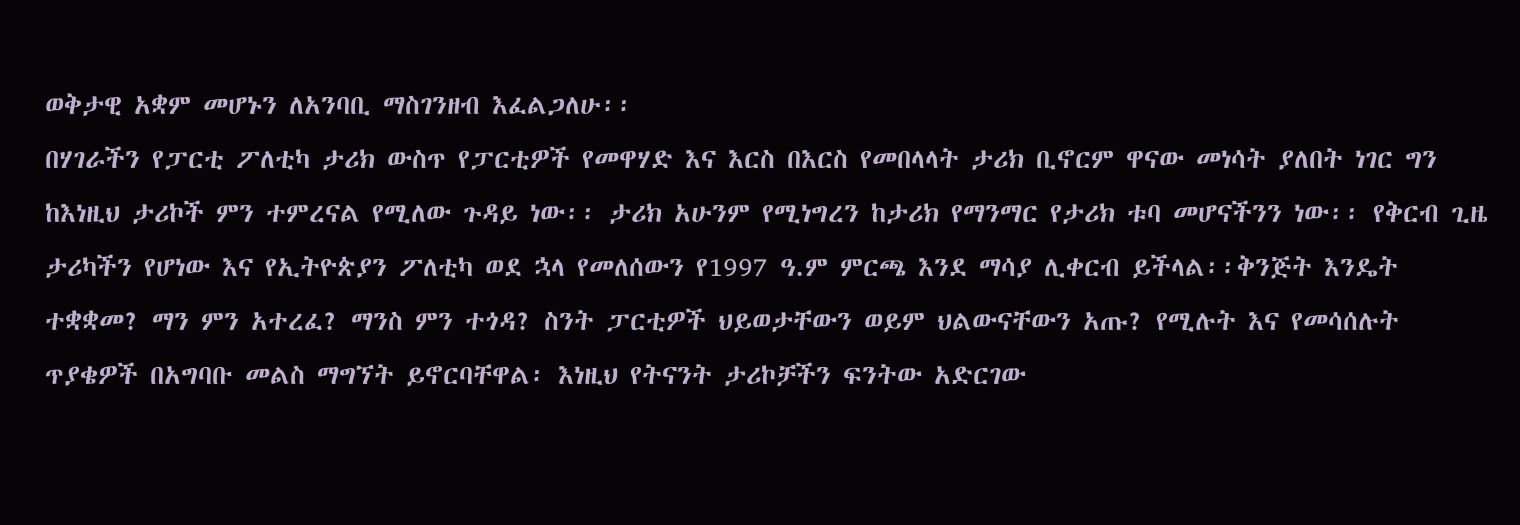ወቅታዊ አቋም መሆኑን ለአንባቢ ማስገንዘብ እፈልጋለሁ፡፡
በሃገራችን የፓርቲ ፖለቲካ ታሪክ ውስጥ የፓርቲዎች የመዋሃድ እና እርስ በእርስ የመበላላት ታሪክ ቢኖርም ዋናው መነሳት ያለበት ነገር ግን ከእነዚህ ታሪኮች ምን ተምረናል የሚለው ጉዳይ ነው፡፡ ታሪክ አሁንም የሚነግረን ከታሪክ የማንማር የታሪክ ቱባ መሆናችንን ነው፡፡ የቅርብ ጊዜ ታሪካችን የሆነው እና የኢትዮጵያን ፖለቲካ ወደ ኋላ የመለሰውን የ1997 ዓ.ም ምርጫ እንደ ማሳያ ሊቀርብ ይችላል፡፡ቅንጅት እንዴት ተቋቋመ? ማን ምን አተረፈ? ማንስ ምን ተጎዳ? ስንት ፓርቲዎች ህይወታቸውን ወይም ህልውናቸውን አጡ? የሚሉት እና የመሳሰሉት ጥያቄዎች በአግባቡ መልስ ማግኘት ይኖርባቸዋል፡ እነዚህ የትናንት ታሪኮቻችን ፍንትው አድርገው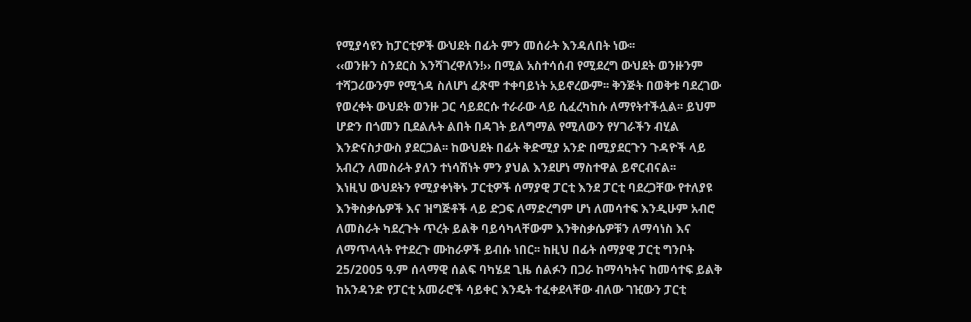የሚያሳዩን ከፓርቲዎች ውህደት በፊት ምን መሰራት እንዳለበት ነው፡፡
‹‹ወንዙን ስንደርስ እንሻገረዋለን!›› በሚል አስተሳሰብ የሚደረግ ውህደት ወንዙንም ተሻጋሪውንም የሚጎዳ ስለሆነ ፈጽሞ ተቀባይነት አይኖረውም፡፡ ቅንጅት በወቅቱ ባደረገው የወረቀት ውህደት ወንዙ ጋር ሳይደርሱ ተራራው ላይ ሲፈረካከሱ ለማየትተችሏል፡፡ ይህም ሆድን በጎመን ቢደልሉት ልበት በዳገት ይለግማል የሚለውን የሃገራችን ብሂል እንድናስታውስ ያደርጋል፡፡ ከውህደት በፊት ቅድሚያ አንድ በሚያደርጉን ጉዳዮች ላይ አብረን ለመስራት ያለን ተነሳሽነት ምን ያህል እንደሆነ ማስተዋል ይኖርብናል፡፡
እነዚህ ውህደትን የሚያቀነቅኑ ፓርቲዎች ሰማያዊ ፓርቲ እንደ ፓርቲ ባደረጋቸው የተለያዩ እንቅስቃሴዎች እና ዝግጅቶች ላይ ድጋፍ ለማድረግም ሆነ ለመሳተፍ እንዲሁም አብሮ ለመስራት ካደረጉት ጥረት ይልቅ ባይሳካላቸውም እንቅስቃሴዎቹን ለማሳነስ እና ለማጥላላት የተደረጉ ሙከራዎች ይብሱ ነበር፡፡ ከዚህ በፊት ሰማያዊ ፓርቲ ግንቦት 25/2005 ዓ.ም ሰላማዊ ሰልፍ ባካሄደ ጊዜ ሰልፉን በጋራ ከማሳካትና ከመሳተፍ ይልቅ ከአንዳንድ የፓርቲ አመራሮች ሳይቀር እንዴት ተፈቀደላቸው ብለው ገዢውን ፓርቲ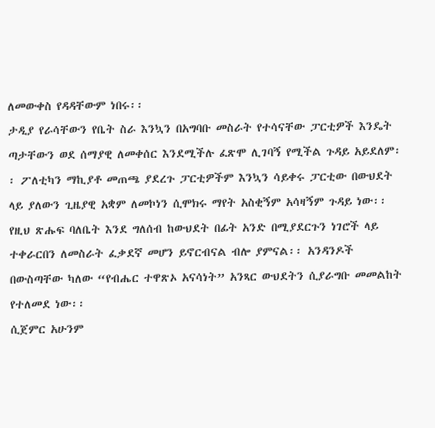ለመውቀስ የዳዳቸውም ነበሩ፡፡
ታዲያ የራሳቸውን የቤት ስራ እንኳን በአግባቡ መስራት የተሳናቸው ፓርቲዎች እንዴት ጣታቸውን ወደ ሰማያዊ ለመቀሰር እንደሚችሉ ፈጽሞ ሊገባኝ የሚችል ጉዳይ አይደለም፡፡ ፖለቲካን ማኪያቶ መጠጫ ያደረጉ ፓርቲዎችም እንኳን ሳይቀሩ ፓርቲው በውህደት ላይ ያለውን ጊዜያዊ አቋም ለመኮነን ሲሞክሩ ማየት አስቂኝም አሳዛኝም ጉዳይ ነው፡፡ የዚህ ጽሑፍ ባለቤት እንደ ግለሰብ ከውህደት በፊት አንድ በሚያደርጉን ነገሮች ላይ ተቀራርበን ለመስራት ፈቃደኛ መሆን ይኖርብናል ብሎ ያምናል፡፡ አንዳንዶች በውስጣቸው ካለው “የብሔር ተዋጽኦ አናሳነት” አንጻር ውህደትን ሲያራግቡ መመልከት የተለመደ ነው፡፡
ሲጀምር አሁንም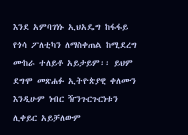እንደ አምባገነኑ ኢህአዴግ ከፋፋይ የጎሳ ፖለቲካን ለማስቀጠል ከሚደረግ ሙከራ ተለይቶ አይታይም፡፡ ይህም ደግሞ መጽሐፉ ኢትዮጵያዊ ቀለሙን እንዲሁም ነብር ዥንጉርጉርነቱን ሊቀይር አይቻለውም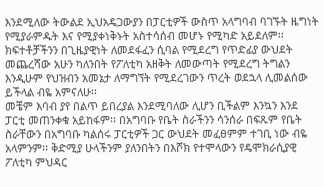እንደሚለው ትውልደ ኢህአዴጋውያን በፓርቲዎች ውስጥ አላግባብ ባገኙት ዜግነት የሚያራምዱት እና የሚያቀነቅኑት አስተሳሰብ መሆኑ የሚካድ አይደለም፡፡ ክፍተቶቻችንን በጊዜያዊነት ለመደፋፈን ሲባል የሚደረግ የጥድፊያ ውህደት መጨረሻው አሁን ካለንበት የፖለቲካ አዘቅት ለመውጣት የሚደረግ ትግልን እንዲሁም የህዝብን አመኔታ ለማግኘት የሚደረገውን ጥረት ወደኋላ ሊመልሰው ይችላል ብዬ አምናለሁ፡፡
መቼም እባብ ያየ በልጥ ይበረያል እንደሚባለው ሊሆን ቢችልም እንኳን እንደ ፓርቲ መጠንቀቁ አይከፋም፡፡ በአግባቡ የቤት ስራችንን ሳንሰራ በፍጹም የቤት ስራቸውን በአግባቡ ካልሰሩ ፓርቲዎች ጋር ውህደት መፈፀምም ተገቢ ነው ብዬ አላምንም፡፡ ቅድሚያ ሁላችንም ያለንበትን በእሾክ የተሞላውን የዴሞክራሲያዊ ፖለቲካ ምህዳር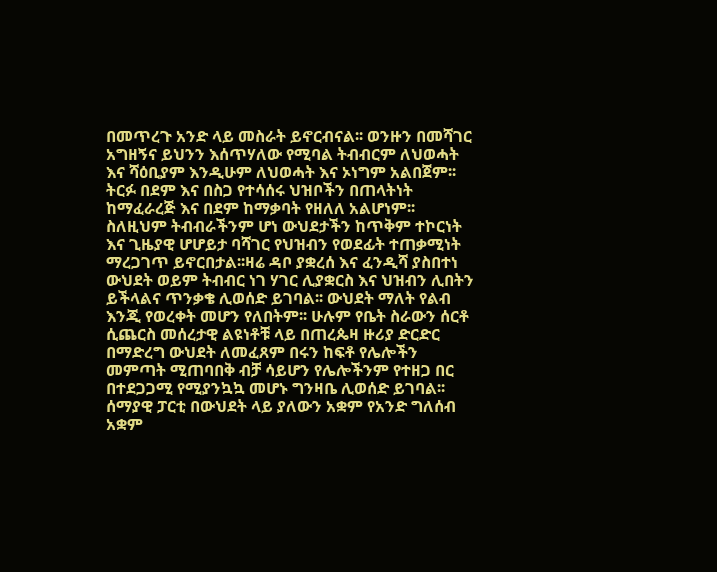በመጥረጉ አንድ ላይ መስራት ይኖርብናል፡፡ ወንዙን በመሻገር አግዘኝና ይህንን እሰጥሃለው የሚባል ትብብርም ለህወሓት እና ሻዕቢያም እንዲሁም ለህወሓት እና ኦነግም አልበጀም፡፡ ትርፉ በደም እና በስጋ የተሳሰሩ ህዝቦችን በጠላትነት ከማፈራረጅ እና በደም ከማቃባት የዘለለ አልሆነም፡፡
ስለዚህም ትብብራችንም ሆነ ውህደታችን ከጥቅም ተኮርነት እና ጊዜያዊ ሆሆይታ ባሻገር የህዝብን የወደፊት ተጠቃሚነት ማረጋገጥ ይኖርበታል፡፡ዛሬ ዳቦ ያቋረሰ እና ፈንዲሻ ያስበተነ ውህደት ወይም ትብብር ነገ ሃገር ሊያቋርስ እና ህዝብን ሊበትን ይችላልና ጥንቃቄ ሊወሰድ ይገባል፡፡ ውህደት ማለት የልብ እንጂ የወረቀት መሆን የለበትም፡፡ ሁሉም የቤት ስራውን ሰርቶ ሲጨርስ መሰረታዊ ልዩነቶቹ ላይ በጠረጴዛ ዙሪያ ድርድር በማድረግ ውህደት ለመፈጸም በሩን ከፍቶ የሌሎችን መምጣት ሚጠባበቅ ብቻ ሳይሆን የሌሎችንም የተዘጋ በር በተደጋጋሚ የሚያንኳኳ መሆኑ ግንዛቤ ሊወሰድ ይገባል፡፡ ሰማያዊ ፓርቲ በውህደት ላይ ያለውን አቋም የአንድ ግለሰብ አቋም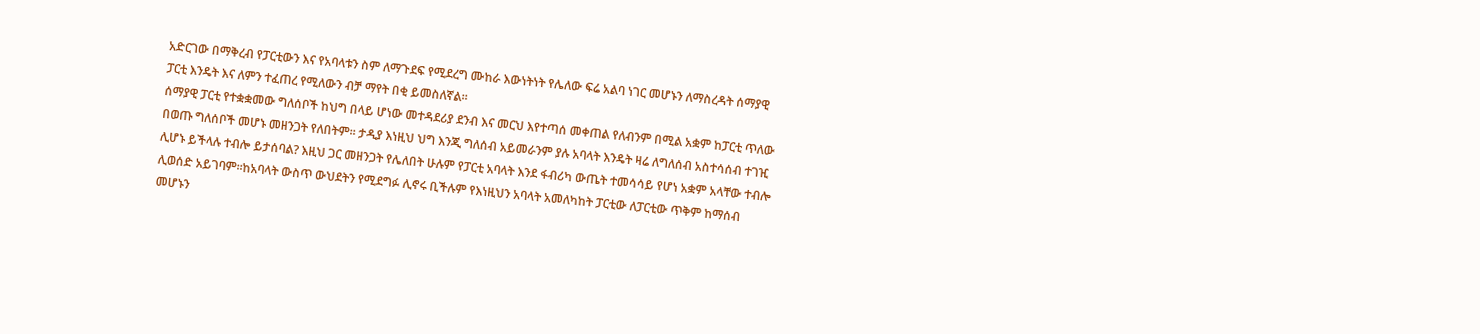አድርገው በማቅረብ የፓርቲውን እና የአባላቱን ስም ለማጉደፍ የሚደረግ ሙከራ እውነትነት የሌለው ፍሬ አልባ ነገር መሆኑን ለማስረዳት ሰማያዊ ፓርቲ እንዴት እና ለምን ተፈጠረ የሚለውን ብቻ ማየት በቂ ይመስለኛል፡፡
ሰማያዊ ፓርቲ የተቋቋመው ግለሰቦች ከህግ በላይ ሆነው መተዳደሪያ ደንብ እና መርህ እየተጣሰ መቀጠል የለብንም በሚል አቋም ከፓርቲ ጥለው በወጡ ግለሰቦች መሆኑ መዘንጋት የለበትም፡፡ ታዲያ እነዚህ ህግ እንጂ ግለሰብ አይመራንም ያሉ አባላት እንዴት ዛሬ ለግለሰብ አስተሳሰብ ተገዢ ሊሆኑ ይችላሉ ተብሎ ይታሰባል? እዚህ ጋር መዘንጋት የሌለበት ሁሉም የፓርቲ አባላት እንደ ፋብሪካ ውጤት ተመሳሳይ የሆነ አቋም አላቸው ተብሎ ሊወሰድ አይገባም፡፡ከአባላት ውስጥ ውህደትን የሚደግፉ ሊኖሩ ቢችሉም የእነዚህን አባላት አመለካከት ፓርቲው ለፓርቲው ጥቅም ከማሰብ መሆኑን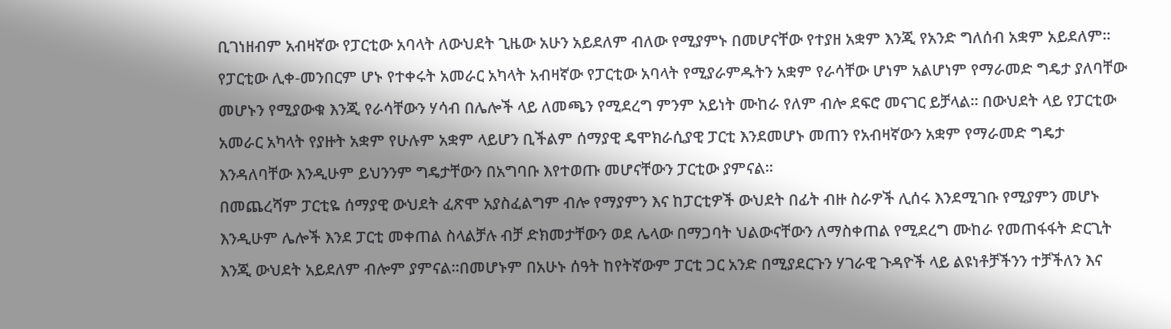ቢገነዘብም አብዛኛው የፓርቲው አባላት ለውህደት ጊዜው አሁን አይደለም ብለው የሚያምኑ በመሆናቸው የተያዘ አቋም እንጂ የአንድ ግለሰብ አቋም አይደለም፡፡
የፓርቲው ሊቀ-መንበርም ሆኑ የተቀሩት አመራር አካላት አብዛኛው የፓርቲው አባላት የሚያራምዱትን አቋም የራሳቸው ሆነም አልሆነም የማራመድ ግዴታ ያለባቸው መሆኑን የሚያውቁ እንጂ የራሳቸውን ሃሳብ በሌሎች ላይ ለመጫን የሚደረግ ምንም አይነት ሙከራ የለም ብሎ ደፍሮ መናገር ይቻላል፡፡ በውህደት ላይ የፓርቲው አመራር አካላት የያዙት አቋም የሁሉም አቋም ላይሆን ቢችልም ሰማያዊ ዴሞክራሲያዊ ፓርቲ እንደመሆኑ መጠን የአብዛኛውን አቋም የማራመድ ግዴታ እንዳለባቸው እንዲሁም ይህንንም ግዴታቸውን በአግባቡ እየተወጡ መሆናቸውን ፓርቲው ያምናል፡፡
በመጨረሻም ፓርቲዬ ሰማያዊ ውህደት ፈጽሞ አያስፈልግም ብሎ የማያምን እና ከፓርቲዎች ውህደት በፊት ብዙ ስራዎች ሊሰሩ እንደሚገቡ የሚያምን መሆኑ እንዲሁም ሌሎች እንደ ፓርቲ መቀጠል ስላልቻሉ ብቻ ድክመታቸውን ወደ ሌላው በማጋባት ህልውናቸውን ለማስቀጠል የሚደረግ ሙከራ የመጠፋፋት ድርጊት እንጂ ውህደት አይደለም ብሎም ያምናል፡፡በመሆኑም በአሁኑ ሰዓት ከየትኛውም ፓርቲ ጋር አንድ በሚያደርጉን ሃገራዊ ጉዳዮች ላይ ልዩነቶቻችንን ተቻችለን እና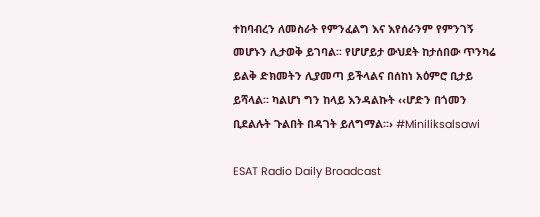ተከባብረን ለመስራት የምንፈልግ እና እየሰራንም የምንገኝ መሆኑን ሊታወቅ ይገባል፡፡ የሆሆይታ ውህደት ከታሰበው ጥንካሬ ይልቅ ድክመትን ሊያመጣ ይችላልና በሰከነ አዕምሮ ቢታይ ይሻላል፡፡ ካልሆነ ግን ከላይ እንዳልኩት ‹‹ሆድን በጎመን ቢደልሉት ጉልበት በዳገት ይለግማል፡፡› #Miniliksalsawi

ESAT Radio Daily Broadcast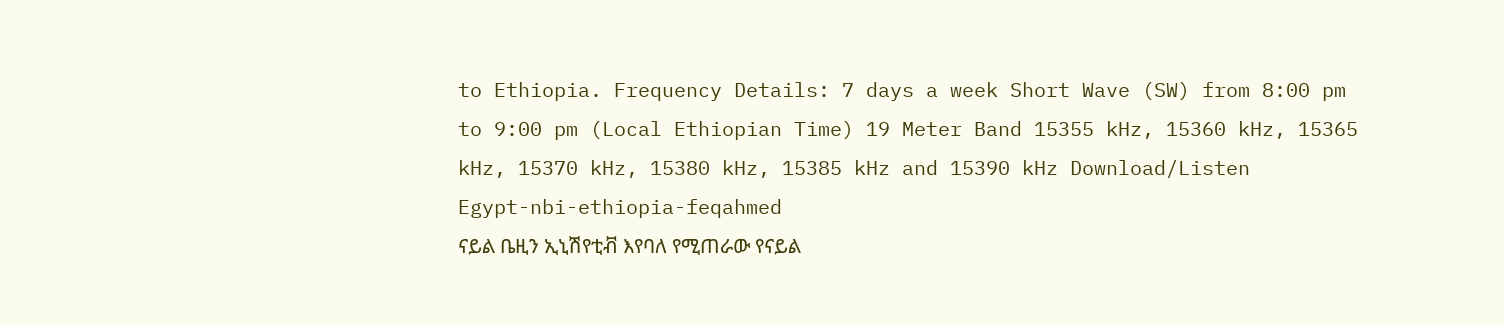to Ethiopia. Frequency Details: 7 days a week Short Wave (SW) from 8:00 pm to 9:00 pm (Local Ethiopian Time) 19 Meter Band 15355 kHz, 15360 kHz, 15365 kHz, 15370 kHz, 15380 kHz, 15385 kHz and 15390 kHz Download/Listen
Egypt-nbi-ethiopia-feqahmed
ናይል ቤዚን ኢኒሽየቲቭ እየባለ የሚጠራው የናይል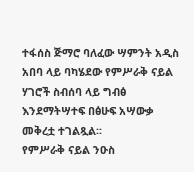ተፋሰስ ጅማሮ ባለፈው ሣምንት አዲስ አበባ ላይ ባካሄደው የምሥራቅ ናይል ሃገሮች ስብሰባ ላይ ግብፅ እንደማትሣተፍ በፅሁፍ አሣውቃ መቅረቷ ተገልጿል፡፡
የምሥራቅ ናይል ንዑስ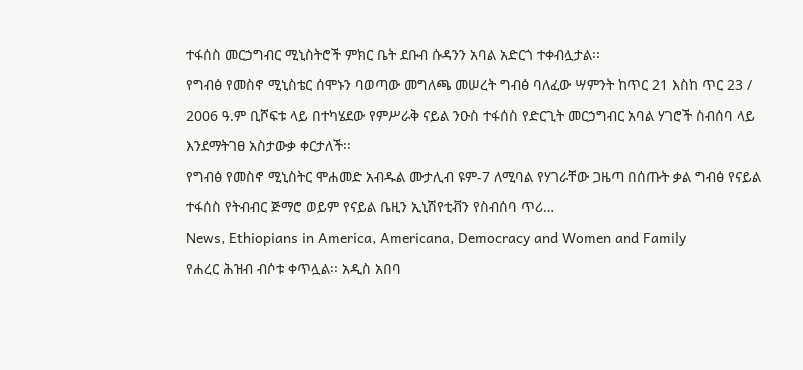ተፋሰስ መርኃግብር ሚኒስትሮች ምክር ቤት ደቡብ ሱዳንን አባል አድርጎ ተቀብሏታል፡፡
የግብፅ የመስኖ ሚኒስቴር ሰሞኑን ባወጣው መግለጫ መሠረት ግብፅ ባለፈው ሣምንት ከጥር 21 እስከ ጥር 23 / 2006 ዓ.ም ቢሾፍቱ ላይ በተካሄደው የምሥራቅ ናይል ንዑስ ተፋሰስ የድርጊት መርኃግብር አባል ሃገሮች ስብሰባ ላይ እንደማትገፀ አስታውቃ ቀርታለች፡፡
የግብፅ የመስኖ ሚኒስትር ሞሐመድ አብዱል ሙታሊብ ዩም-7 ለሚባል የሃገራቸው ጋዜጣ በሰጡት ቃል ግብፅ የናይል ተፋሰስ የትብብር ጅማሮ ወይም የናይል ቤዚን ኢኒሽየቲቭን የስብሰባ ጥሪ…
News, Ethiopians in America, Americana, Democracy and Women and Family
የሐረር ሕዝብ ብሶቱ ቀጥሏል፡፡ አዲስ አበባ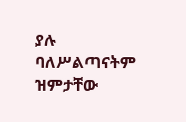ያሉ ባለሥልጣናትም ዝምታቸው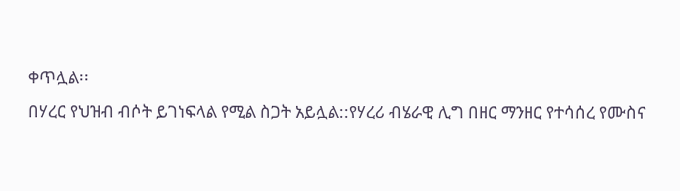ቀጥሏል፡፡
በሃረር የህዝብ ብሶት ይገነፍላል የሚል ስጋት አይሏል::የሃረሪ ብሄራዊ ሊግ በዘር ማንዘር የተሳሰረ የሙስና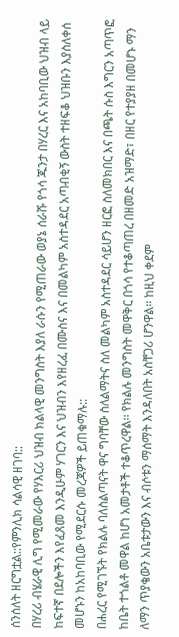ሰንሰለት ዘርግቷል::የምንሊክ ሳልሳዊ ዘገባ::
በሃረሪ ብሄራዊ ሊግ የሚመራው የሃእርሪ ህዝብ ክልላዊ መንግስት እያለ ራሱን የሚጠራው ወያኔ ሰራሹ የጎሳ ጁንታ በሃረር እና አከባቢው ህዝብ ላይ ከፍተኛ በደሎችን እየፈጸመ እንዲሁም ሃገርን እና ህዝብን እየዘረፈ በሙስና እና በመልካም አስተዳደር አጣብቂኝ ውስት ተዘፍቆ ህዝቡን እያስለቀሰ መሆኑን ከአከባቢው የሚደርሱ መረጃዎች ይጠቁማሉ::
በሐረር የሚገኙት የክልሉ ባለስልጣናት ዋና ግባቸው ስለልማትና ስለ መልካም አስተዳደር ሳይሆን ዘርፎ ስለመክበር እና በጫት ሱስ እግርን አጣጥፎ ከቤት ተጎልቶ መዋል ከሆነ አመታቶች ተቆጥረዋል፡፡ የክልሉ መንግስት መዋቅር በጎሳ የተቆጣጠረ በዘመድ አዝማድ፣ በዘር የተያያዘ በመሆኑ ማን ለማን ጥያቄውን አቤቱታውን እና ብሶቱን ማሰማት እንዳለበት አስቸጋሪ ሆንዋል፡፡ ከዚህ ቀደም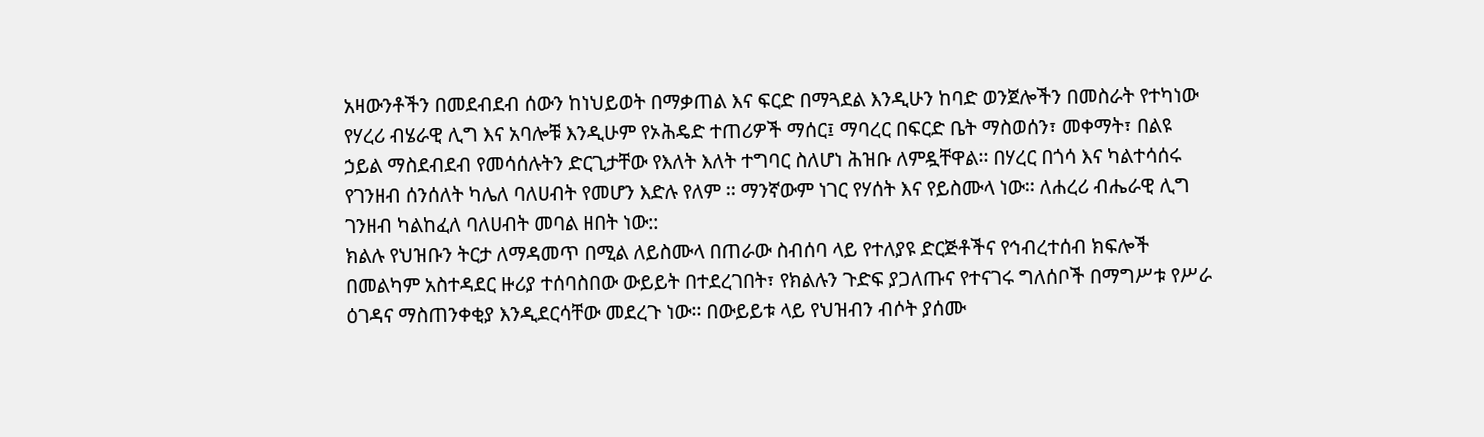አዛውንቶችን በመደብደብ ሰውን ከነህይወት በማቃጠል እና ፍርድ በማጓደል እንዲሁን ከባድ ወንጀሎችን በመስራት የተካነው የሃረሪ ብሄራዊ ሊግ እና አባሎቹ እንዲሁም የኦሕዴድ ተጠሪዎች ማሰር፤ ማባረር በፍርድ ቤት ማስወሰን፣ መቀማት፣ በልዩ ኃይል ማስደብደብ የመሳሰሉትን ድርጊታቸው የእለት እለት ተግባር ስለሆነ ሕዝቡ ለምዷቸዋል፡፡ በሃረር በጎሳ እና ካልተሳሰሩ የገንዘብ ሰንሰለት ካሌለ ባለሀብት የመሆን እድሉ የለም ፡፡ ማንኛውም ነገር የሃሰት እና የይስሙላ ነው፡፡ ለሐረሪ ብሔራዊ ሊግ ገንዘብ ካልከፈለ ባለሀብት መባል ዘበት ነው::
ክልሉ የህዝቡን ትርታ ለማዳመጥ በሚል ለይስሙላ በጠራው ስብሰባ ላይ የተለያዩ ድርጅቶችና የኅብረተሰብ ክፍሎች በመልካም አስተዳደር ዙሪያ ተሰባስበው ውይይት በተደረገበት፣ የክልሉን ጉድፍ ያጋለጡና የተናገሩ ግለሰቦች በማግሥቱ የሥራ ዕገዳና ማስጠንቀቂያ እንዲደርሳቸው መደረጉ ነው፡፡ በውይይቱ ላይ የህዝብን ብሶት ያሰሙ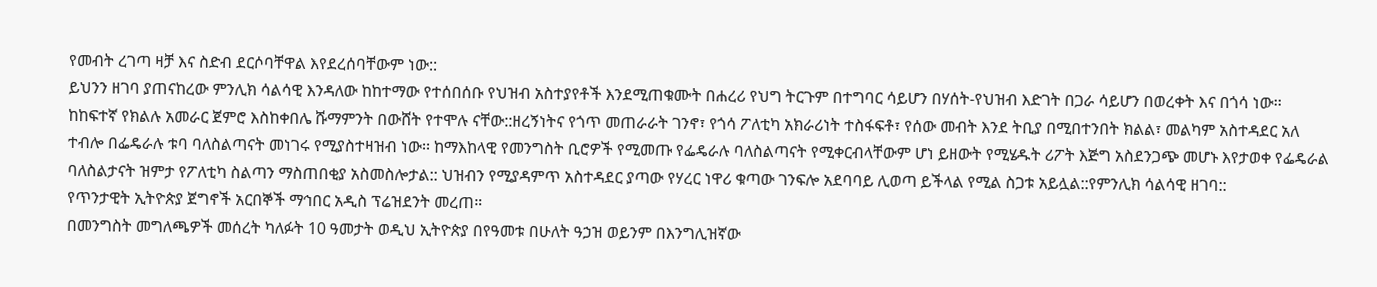የመብት ረገጣ ዛቻ እና ስድብ ደርሶባቸዋል እየደረሰባቸውም ነው::
ይህንን ዘገባ ያጠናከረው ምንሊክ ሳልሳዊ እንዳለው ከከተማው የተሰበሰቡ የህዝብ አስተያየቶች እንደሚጠቁሙት በሐረሪ የህግ ትርጉም በተግባር ሳይሆን በሃሰት-የህዝብ እድገት በጋራ ሳይሆን በወረቀት እና በጎሳ ነው፡፡ ከከፍተኛ የክልሉ አመራር ጀምሮ እስከቀበሌ ሹማምንት በውሸት የተሞሉ ናቸው::ዘረኝነትና የጎጥ መጠራራት ገንኖ፣ የጎሳ ፖለቲካ አክራሪነት ተስፋፍቶ፣ የሰው መብት እንደ ትቢያ በሚበተንበት ክልል፣ መልካም አስተዳደር አለ ተብሎ በፌዴራሉ ቱባ ባለስልጣናት መነገሩ የሚያስተዛዝብ ነው፡፡ ከማእከላዊ የመንግስት ቢሮዎች የሚመጡ የፌዴራሉ ባለስልጣናት የሚቀርብላቸውም ሆነ ይዘውት የሚሄዱት ሪፖት እጅግ አስደንጋጭ መሆኑ እየታወቀ የፌዴራል ባለስልታናት ዝምታ የፖለቲካ ስልጣን ማስጠበቂያ አስመስሎታል:: ህዝብን የሚያዳምጥ አስተዳደር ያጣው የሃረር ነዋሪ ቁጣው ገንፍሎ አደባባይ ሊወጣ ይችላል የሚል ስጋቱ አይሏል::የምንሊክ ሳልሳዊ ዘገባ::
የጥንታዊት ኢትዮጵያ ጀግኖች አርበኞች ማኅበር አዲስ ፕሬዝደንት መረጠ።
በመንግስት መግለጫዎች መሰረት ካለፉት 10 ዓመታት ወዲህ ኢትዮጵያ በየዓመቱ በሁለት ዓኃዝ ወይንም በእንግሊዝኛው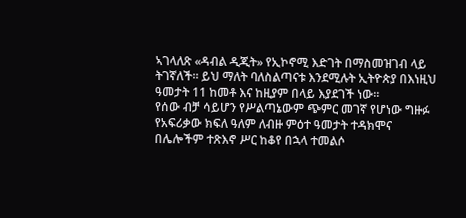ኣገላለጽ «ዳብል ዲጂት» የኢኮኖሚ እድገት በማስመዝገብ ላይ ትገኛለች። ይህ ማለት ባለስልጣናቱ እንደሚሉት ኢትዮጵያ በእነዚህ ዓመታት 11 ከመቶ እና ከዚያም በላይ እያደገች ነው።
የሰው ብቻ ሳይሆን የሥልጣኔውም ጭምር መገኛ የሆነው ግዙፉ የአፍሪቃው ክፍለ ዓለም ለብዙ ምዕተ ዓመታት ተዳክሞና በሌሎችም ተጽእኖ ሥር ከቆየ በኋላ ተመልሶ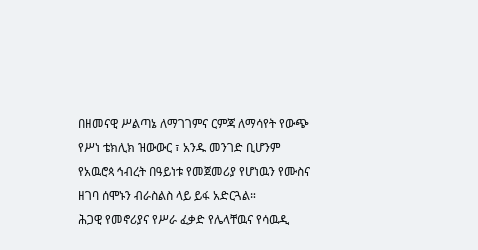በዘመናዊ ሥልጣኔ ለማገገምና ርምጃ ለማሳየት የውጭ የሥነ ቴክሊክ ዝውውር ፣ አንዱ መንገድ ቢሆንም
የአዉሮጳ ኅብረት በዓይነቱ የመጀመሪያ የሆነዉን የሙስና ዘገባ ሰሞኑን ብራስልስ ላይ ይፋ አድርጓል።
ሕጋዊ የመኖሪያና የሥራ ፈቃድ የሌላቸዉና የሳዉዲ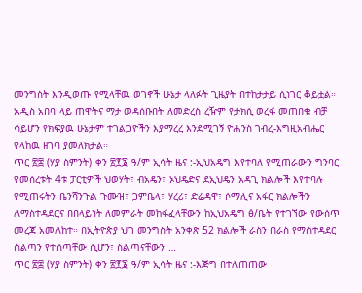መንግስት እንዲወጡ የሚላቸዉ ወገኖች ሁኔታ ላለፉት ጊዜያት በተከታታይ ሲነገር ቆይቷል።
አዲስ አበባ ላይ ጠዋትና ማታ ወዳሰቡበት ለመድረስ ረዥም የታክሲ ወረፋ መጠበቁ ብቻ ሳይሆን የክፍያዉ ሁኔታም ተገልጋዮችን እያማረረ እንደሚገኝ ዮሐንስ ገብረ-እግዚአብሔር የላከዉ ዘገባ ያመለክታል።
ጥር ፳፰ (ሃያ ስምንት) ቀን ፳፻፮ ዓ/ም ኢሳት ዜና :-ኢህአዴግ እየተባለ የሚጠራውን ግንባር የመሰረቱት 4ቱ ፓርቲዎች ህወሃት፣ ብአዴን፣ ኦህዴድና ደኢህዴን አዳጊ ክልሎች እየተባሉ የሚጠሩትን ቤንሻንጉል ጉሙዝ፣ ጋምቤላ፣ ሃረሪ፣ ድሬዳዋ፣ ሶማሊና አፋር ክልሎችን ለማስተዳደርና በበላይነት ለመምራት መከፋፈላቸውን ከኢህአዴግ ፅ/ቤት የተገኘው የውሰጥ መረጃ አመለከተ። በኢትዮጵያ ህገ መንግስት አንቀጽ 52 ክልሎች ራስን በራስ የማስተዳደር ስልጣን የተሰጣቸው ሲሆን፣ ስልጣናቸውን …
ጥር ፳፰ (ሃያ ስምንት) ቀን ፳፻፮ ዓ/ም ኢሳት ዜና :-እጅግ በተለጠጠው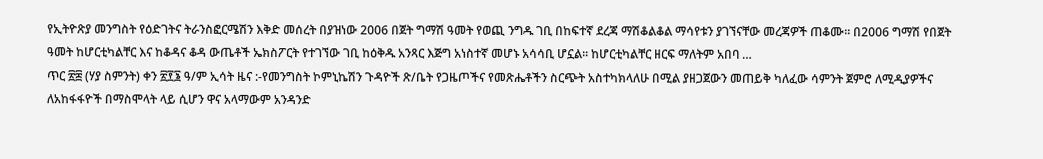የኢትዮጽያ መንግስት የዕድገትና ትራንስፎርሜሽን እቅድ መሰረት በያዝነው 2006 በጀት ግማሽ ዓመት የወጪ ንግዱ ገቢ በከፍተኛ ደረጃ ማሽቆልቆል ማሳየቱን ያገኘናቸው መረጃዎች ጠቆሙ፡፡ በ2006 ግማሽ የበጀት ዓመት ከሆርቲካልቸር እና ከቆዳና ቆዳ ውጤቶች ኤክስፖርት የተገኘው ገቢ ከዕቅዱ አንጻር እጅግ አነስተኛ መሆኑ አሳሳቢ ሆኗል፡፡ ከሆርቲካልቸር ዘርፍ ማለትም አበባ …
ጥር ፳፰ (ሃያ ስምንት) ቀን ፳፻፮ ዓ/ም ኢሳት ዜና :-የመንግስት ኮምኒኬሽን ጉዳዮች ጽ/ቤት የጋዜጦችና የመጽሔቶችን ስርጭት አስተካክላለሁ በሚል ያዘጋጀውን መጠይቅ ካለፈው ሳምንት ጀምሮ ለሚዲያዎችና ለአከፋፋዮች በማስሞላት ላይ ሲሆን ዋና አላማውም አንዳንድ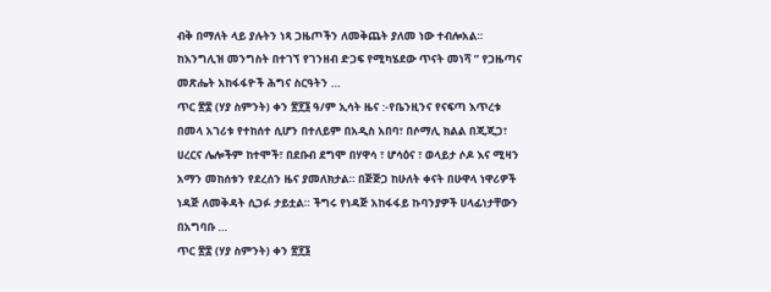ብቅ በማለት ላይ ያሉትን ነጻ ጋዜጦችን ለመቅጨት ያለመ ነው ተብሎአል፡፡ ከእንግሊዝ መንግስት በተገኘ የገንዘብ ድጋፍ የሚካሄደው ጥናት መነሻ ” የጋዜጣና መጽሔት አከፋፋዮች ሕግና ስርዓትን …
ጥር ፳፰ (ሃያ ስምንት) ቀን ፳፻፮ ዓ/ም ኢሳት ዜና :-የቤንዚንና የናፍጣ እጥረቱ በመላ አገሪቱ የተከሰተ ሲሆን በተለይም በአዲስ አበባ፣ በሶማሊ ክልል በጂጂጋ፣ ሀረርና ሌሎችም ከተሞች፣ በደቡብ ደግሞ በሃዋሳ ፣ ሆሳዕና ፣ ወላይታ ሶዶ እና ሚዛን አማን መከሰቱን የደረሰን ዜና ያመለክታል። በጅጅጋ ከሁለት ቀናት በሁዋላ ነዋሪዎች ነዳጅ ለመቅዳት ሲጋፉ ታይቷል። ችግሩ የነዳጅ አከፋፋይ ኩባንያዎች ሀላፊነታቸውን በአግባቡ …
ጥር ፳፰ (ሃያ ስምንት) ቀን ፳፻፮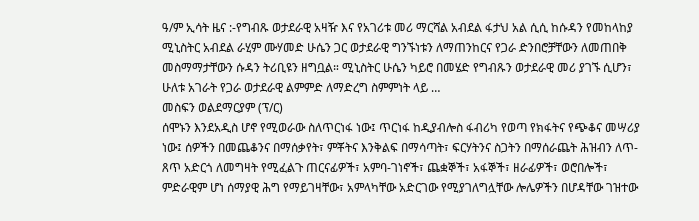ዓ/ም ኢሳት ዜና :-የግብጹ ወታደራዊ አዛዥ እና የአገሪቱ መሪ ማርሻል አብደል ፋታህ አል ሲሲ ከሱዳን የመከላከያ ሚኒስትር አብደል ራሂም ሙሃመድ ሁሴን ጋር ወታደራዊ ግንኙነቱን ለማጠንከርና የጋራ ድንበሮቻቸውን ለመጠበቅ መስማማታቸውን ሱዳን ትሪቢዩን ዘግቧል። ሚኒስትር ሁሴን ካይሮ በመሄድ የግብጹን ወታደራዊ መሪ ያገኙ ሲሆን፣ ሁለቱ አገራት የጋራ ወታደራዊ ልምምድ ለማድረግ ስምምነት ላይ …
መስፍን ወልደማርያም (ፕ/ር)
ሰሞኑን እንደአዲስ ሆኖ የሚወራው ስለጥርነፋ ነው፤ ጥርነፋ ከዲያብሎስ ፋብሪካ የወጣ የክፋትና የጭቆና መሣሪያ ነው፤ ሰዎችን በመጨቆንና በማሰቃየት፣ ምቾትና እንቅልፍ በማሳጣት፣ ፍርሃትንና ስጋትን በማሰራጨት ሕዝብን ለጥ-ጸጥ አድርጎ ለመግዛት የሚፈልጉ ጠርናፊዎች፣ አምባ-ገነኖች፣ ጨቋኞች፣ አፋኞች፣ ዘራፊዎች፣ ወሮበሎች፣ ምድራዊም ሆነ ሰማያዊ ሕግ የማይገዛቸው፣ አምላካቸው አድርገው የሚያገለግሏቸው ሎሌዎችን በሆዳቸው ገዝተው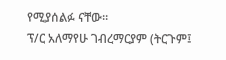የሚያሰልፉ ናቸው።
ፕ/ር አለማየሁ ገብረማርያም (ትርጉም፤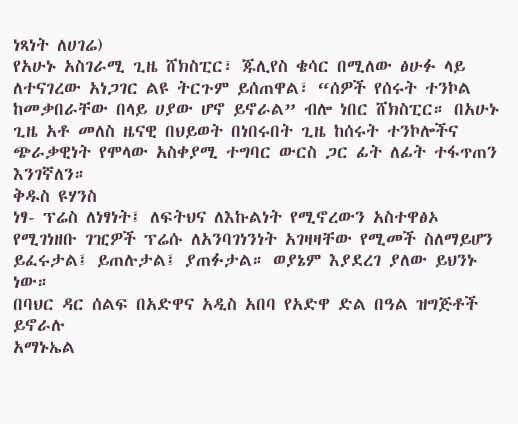ነጻነት ለሀገሬ)
የአሁኑ አስገራሚ ጊዜ ሸክስፒር፣ ጁሊየስ ቄሳር በሚለው ፅሁፉ ላይ ለተናገረው አነጋገር ልዩ ትርጉም ይሰጠዋል፣ “ሰዎች የሰሩት ተንኮል ከመቃበራቸው በላይ ሀያው ሆኖ ይኖራል” ብሎ ነበር ሸክስፒር። በአሁኑ ጊዜ አቶ መለስ ዜናዊ በህይወት በነበሩበት ጊዜ ከሰሩት ተንኮሎችና ጭራቃዊነት የሞላው አስቀያሚ ተግባር ውርስ ጋር ፊት ለፊት ተፋጥጠን እንገኛለን።
ቅዱስ ዩሃንስ
ነፃ- ፕሬስ ለነፃነት፤ ለፍትህና ለእኩልነት የሚኖረውን አስተዋፅኦ የሚገነዘቡ ገዢዎች ፕሬሱ ለአንባገነንነት አገዛዛቸው የሚመች ስለማይሆን ይፈሩታል፤ ይጠሉታል፤ ያጠፉታል። ወያኔም እያደረገ ያለው ይህንኑ ነው።
በባህር ዳር ሰልፍ በአድዋና አዲስ አበባ የአድዋ ድል በዓል ዝግጅቶች ይኖራሉ
አማኑኤል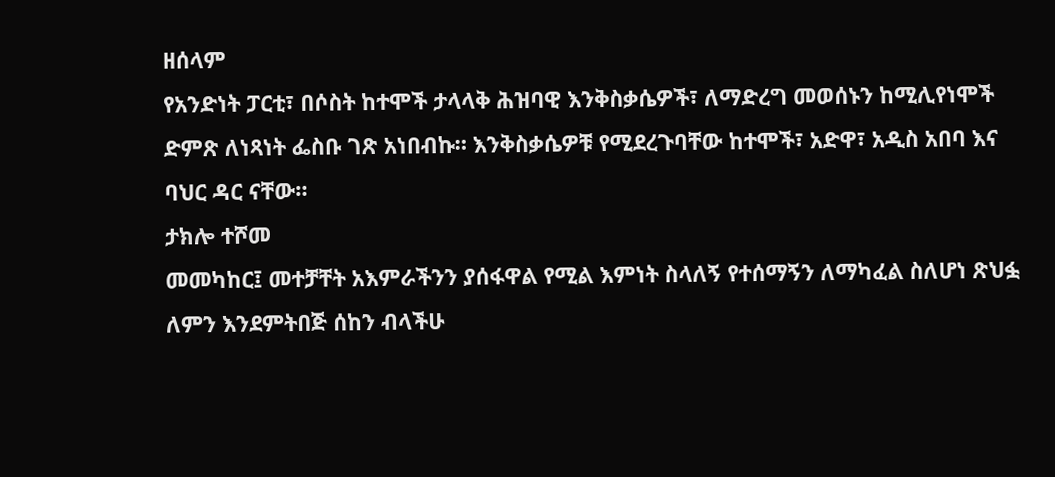ዘሰላም
የአንድነት ፓርቲ፣ በሶስት ከተሞች ታላላቅ ሕዝባዊ እንቅስቃሴዎች፣ ለማድረግ መወሰኑን ከሚሊየነሞች ድምጽ ለነጻነት ፌስቡ ገጽ አነበብኩ። እንቅስቃሴዎቹ የሚደረጉባቸው ከተሞች፣ አድዋ፣ አዲስ አበባ እና ባህር ዳር ናቸው።
ታክሎ ተሾመ
መመካከር፤ መተቻቸት አእምራችንን ያሰፋዋል የሚል እምነት ስላለኝ የተሰማኝን ለማካፈል ስለሆነ ጽህፏ ለምን እንደምትበጅ ሰከን ብላችሁ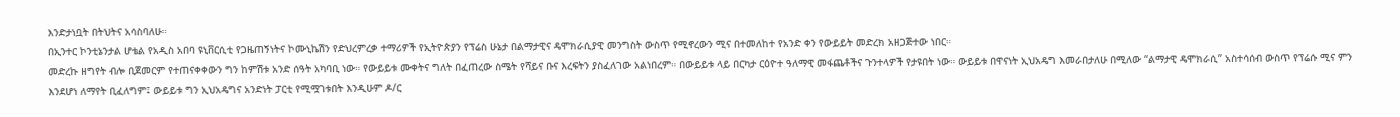እንድታነቧት በትህትና አሳስባለሁ።
በኢንተር ኮንቲኔንታል ሆቴል የአዲስ አበባ ዩኒቨርሲቲ የጋዜጠኝነትና ኮሙኒኬሽን የድህረምረቃ ተማሪዎች የኢትዮጵያን የፕሬስ ሁኔታ በልማታዊና ዴሞክራሲያዊ መንግስት ውስጥ የሚኖረውን ሚና በተመለከተ የአንድ ቀን የውይይት መድረክ አዘጋጅተው ነበር።
መድረኩ ዘግየት ብሎ ቢጀመርም የተጠናቀቀውን ግን ከምሽቱ አንድ ሰዓት አካባቢ ነው። የውይይቱ ሙቀትና ግለት በፈጠረው ስሜት የሻይና ቡና እረፍትን ያስፈለገው አልነበረም። በውይይቱ ላይ በርካታ ርዕዮተ ዓለማዊ መፋጨቶችና ጉንተላዎች የታዩበት ነው። ውይይቱ በዋናነት ኢህአዴግ እመራበታለሁ በሚለው “ልማታዊ ዴሞክራሲ” አስተሳሰብ ውስጥ የፕሬሱ ሚና ምን እንደሆነ ለማየት ቢፈለግም፤ ውይይቱ ግን ኢህአዴግና አንድነት ፓርቲ የሚሟገቱበት እንዲሁም ዶ/ር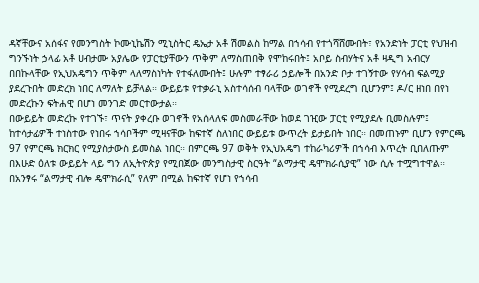ዳኛቸውና አሰፋና የመንግስት ኮሙኒኬሽን ሚኒስትር ዴኤታ አቶ ሽመልስ ከማል በኀሳብ የተጎሻሸሙበት፣ የአንድነት ፓርቲ የህዝብ ግንኙነት ኃላፊ አቶ ሀብታሙ አያሌው የፓርቲያቸውን ጥቅም ለማስጠበቅ የሞከሩበት፤ አቦይ ስብሃትና አቶ ዛዲግ አብርሃ በበኩላቸው የኢህአዴግን ጥቅም ላለማስነካት የተፋለሙበት፤ ሁሉም ተፃራሪ ኃይሎች በአንድ ቦታ ተገኝተው የሃሳብ ፍልሚያ ያደረጉበት መድረክ ነበር ለማለት ይቻላል። ውይይቱ የተቃራኒ አስተሳሰብ ባላቸው ወገኖች የሚደረግ ቢሆንም፤ ዶ/ር ዘነበ በየነ መድረኩን ፍትሐዊ በሆነ መንገድ መርተውታል።
በውይይት መድረኩ የተገኙ፣ ጥናት ያቀረቡ ወገኖች የአሰላለፍ መስመራቸው ከወደ ገዢው ፓርቲ የሚያደሉ ቢመስሉም፤ ከተሳታፊዎች ተነስተው የነበሩ ኀሳቦችም ሚዛናቸው ከፍተኛ ስለነበር ውይይቱ ውጥረት ይታይበት ነበር። በመጠኑም ቢሆን የምርጫ 97 የምርጫ ክርክር የሚያስታውስ ይመስል ነበር። በምርጫ 97 ወቅት የኢህአዴግ ተከራካሪዎች በኀሳብ እጥረት ቢበለጡም በእሁድ ዕለቱ ውይይት ላይ ግን ለኢትዮጵያ የሚበጀው መንግስታዊ ስርዓት “ልማታዊ ዴሞክራሲያዊ” ነው ሲሉ ተሟግተዋል። በአንፃሩ “ልማታዊ ብሎ ዴሞክራሲ” የለም በሚል ከፍተኛ የሆነ የኀሳብ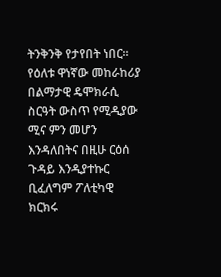ትንቅንቅ የታየበት ነበር።
የዕለቱ ዋነኛው መከራከሪያ በልማታዊ ዴሞክራሲ ስርዓት ውስጥ የሚዲያው ሚና ምን መሆን እንዳለበትና በዚሁ ርዕሰ ጉዳይ እንዲያተኩር ቢፈለግም ፖለቲካዊ ክርክሩ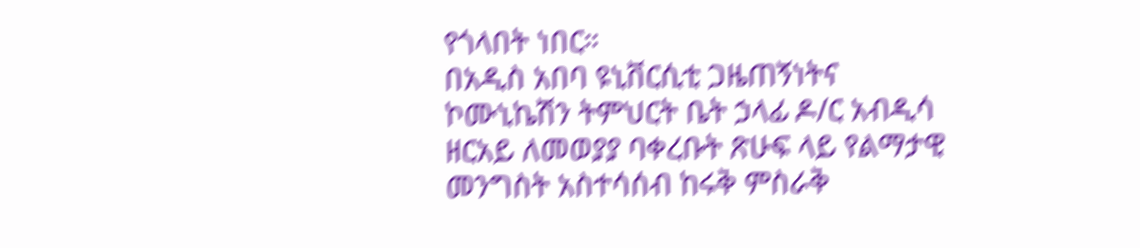የጎላበት ነበር።
በአዲስ አበባ ዩኒቨርሲቲ ጋዜጠኝነትና ኮሙኒኬሽን ትምህርት ቤት ኃላፊ ዶ/ር አብዲሳ ዘርአይ ለመወያያ ባቀረቡት ጽሁፍ ላይ የልማታዊ መንግስት አስተሳሰብ ከሩቅ ምስራቅ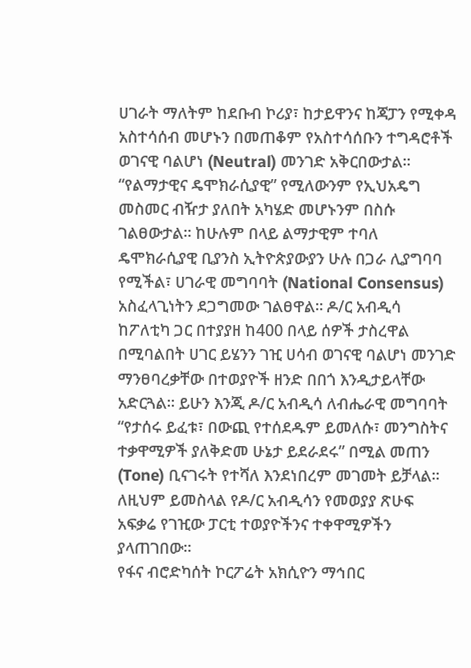ሀገራት ማለትም ከደቡብ ኮሪያ፣ ከታይዋንና ከጃፓን የሚቀዳ አስተሳሰብ መሆኑን በመጠቆም የአስተሳሰቡን ተግዳሮቶች ወገናዊ ባልሆነ (Neutral) መንገድ አቅርበውታል። “የልማታዊና ዴሞክራሲያዊ” የሚለውንም የኢህአዴግ መስመር ብዥታ ያለበት አካሄድ መሆኑንም በስሱ ገልፀውታል። ከሁሉም በላይ ልማታዊም ተባለ ዴሞክራሲያዊ ቢያንስ ኢትዮጵያውያን ሁሉ በጋራ ሊያግባባ የሚችል፣ ሀገራዊ መግባባት (National Consensus) አስፈላጊነትን ደጋግመው ገልፀዋል። ዶ/ር አብዲሳ ከፖለቲካ ጋር በተያያዘ ከ400 በላይ ሰዎች ታስረዋል በሚባልበት ሀገር ይሄንን ገዢ ሀሳብ ወገናዊ ባልሆነ መንገድ ማንፀባረቃቸው በተወያዮች ዘንድ በበጎ እንዲታይላቸው አድርጓል። ይሁን እንጂ ዶ/ር አብዲሳ ለብሔራዊ መግባባት “የታሰሩ ይፈቱ፣ በውጪ የተሰደዱም ይመለሱ፣ መንግስትና ተቃዋሚዎች ያለቅድመ ሁኔታ ይደራደሩ” በሚል መጠን (Tone) ቢናገሩት የተሻለ እንደነበረም መገመት ይቻላል። ለዚህም ይመስላል የዶ/ር አብዲሳን የመወያያ ጽሁፍ አፍቃሬ የገዢው ፓርቲ ተወያዮችንና ተቀዋሚዎችን ያላጠገበው።
የፋና ብሮድካሰት ኮርፖሬት አክሲዮን ማኅበር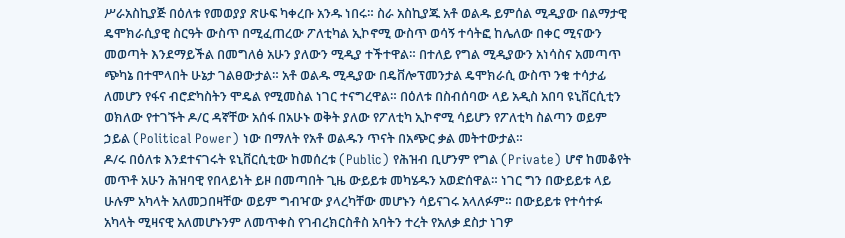ሥራአስኪያጅ በዕለቱ የመወያያ ጽሁፍ ካቀረቡ አንዱ ነበሩ። ስራ አስኪያጁ አቶ ወልዱ ይምሰል ሚዲያው በልማታዊ ዴሞክራሲያዊ ስርዓት ውስጥ በሚፈጠረው ፖለቲካል ኢኮኖሚ ውስጥ ወሳኝ ተሳትፎ ከሌለው በቀር ሚናውን መወጣት እንደማይችል በመግለፅ አሁን ያለውን ሚዲያ ተችተዋል። በተለይ የግል ሚዲያውን አነሳስና አመጣጥ ጭካኔ በተሞላበት ሁኔታ ገልፀውታል። አቶ ወልዱ ሚዲያው በዴቨሎፕመንታል ዴሞክራሲ ውስጥ ንቁ ተሳታፊ ለመሆን የፋና ብሮድካስትን ሞዴል የሚመስል ነገር ተናግረዋል። በዕለቱ በስብሰባው ላይ አዲስ አበባ ዩኒቨርሲቲን ወክለው የተገኙት ዶ/ር ዳኛቸው አሰፋ በአሁኑ ወቅት ያለው የፖለቲካ ኢኮኖሚ ሳይሆን የፖለቲካ ስልጣን ወይም ኃይል (Political Power) ነው በማለት የአቶ ወልዱን ጥናት በአጭር ቃል መትተውታል።
ዶ/ሩ በዕለቱ እንደተናገሩት ዩኒቨርሲቲው ከመሰረቱ (Public) የሕዝብ ቢሆንም የግል (Private) ሆኖ ከመቆየት መጥቶ አሁን ሕዝባዊ የበላይነት ይዞ በመጣበት ጊዜ ውይይቱ መካሄዱን አወድሰዋል። ነገር ግን በውይይቱ ላይ ሁሉም አካላት አለመጋበዛቸው ወይም ግብዣው ያላረካቸው መሆኑን ሳይናገሩ አላለፉም። በውይይቱ የተሳተፉ አካላት ሚዛናዊ አለመሆኑንም ለመጥቀስ የገብረክርስቶስ አባትን ተረት የአለቃ ደስታ ነገዎ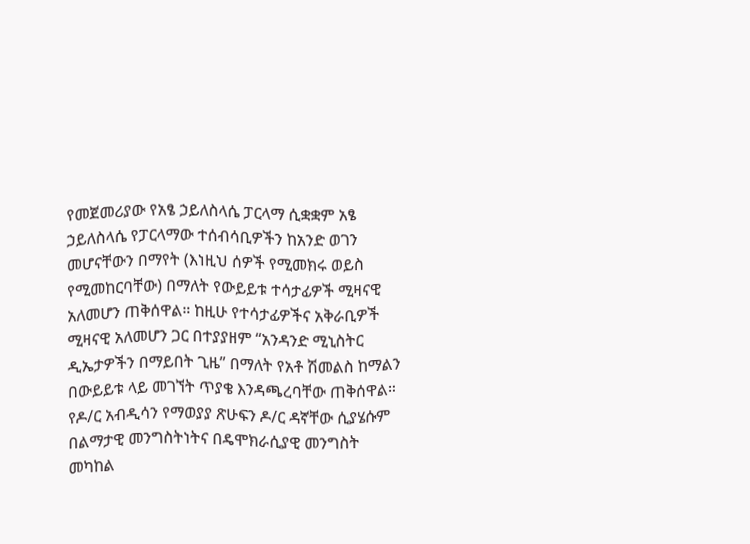የመጀመሪያው የአፄ ኃይለስላሴ ፓርላማ ሲቋቋም አፄ ኃይለስላሴ የፓርላማው ተሰብሳቢዎችን ከአንድ ወገን መሆናቸውን በማየት (እነዚህ ሰዎች የሚመክሩ ወይስ የሚመከርባቸው) በማለት የውይይቱ ተሳታፊዎች ሚዛናዊ አለመሆን ጠቅሰዋል። ከዚሁ የተሳታፊዎችና አቅራቢዎች ሚዛናዊ አለመሆን ጋር በተያያዘም “አንዳንድ ሚኒስትር ዲኤታዎችን በማይበት ጊዜ” በማለት የአቶ ሽመልስ ከማልን በውይይቱ ላይ መገኘት ጥያቄ እንዳጫረባቸው ጠቅሰዋል።
የዶ/ር አብዲሳን የማወያያ ጽሁፍን ዶ/ር ዳኛቸው ሲያሄሱም በልማታዊ መንግስትነትና በዴሞክራሲያዊ መንግስት መካከል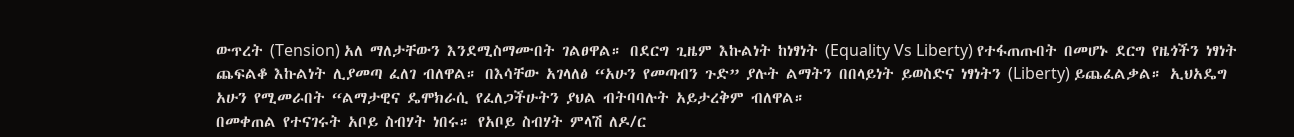ውጥረት (Tension) አለ ማለታቸውን እንደሚስማሙበት ገልፀዋል። በደርግ ጊዜም እኩልነት ከነፃነት (Equality Vs Liberty) የተፋጠጡበት በመሆኑ ደርግ የዜጎችን ነፃነት ጨፍልቆ እኩልነት ሊያመጣ ፈለገ ብለዋል። በእሳቸው አገላለፅ “አሁን የመጣብን ጉድ” ያሉት ልማትን በበላይነት ይወስድና ነፃነትን (Liberty) ይጨፈልቃል። ኢህአዴግ አሁን የሚመራበት “ልማታዊና ዴሞክራሲ የፈለጋችሁትን ያህል ብትባባሉት አይታረቅም ብለዋል።
በመቀጠል የተናገሩት አቦይ ስብሃት ነበሩ። የአቦይ ስብሃት ምላሽ ለዶ/ር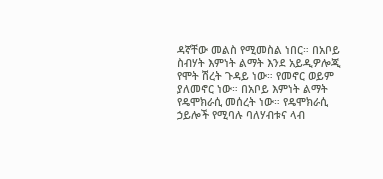ዳኛቸው መልስ የሚመስል ነበር። በአቦይ ስብሃት እምነት ልማት እንደ አይዲዎሎጂ የሞት ሽረት ጉዳይ ነው። የመኖር ወይም ያለመኖር ነው። በአቦይ እምነት ልማት የዴሞክራሲ መሰረት ነው። የዴሞክራሲ ኃይሎች የሚባሉ ባለሃብቱና ላብ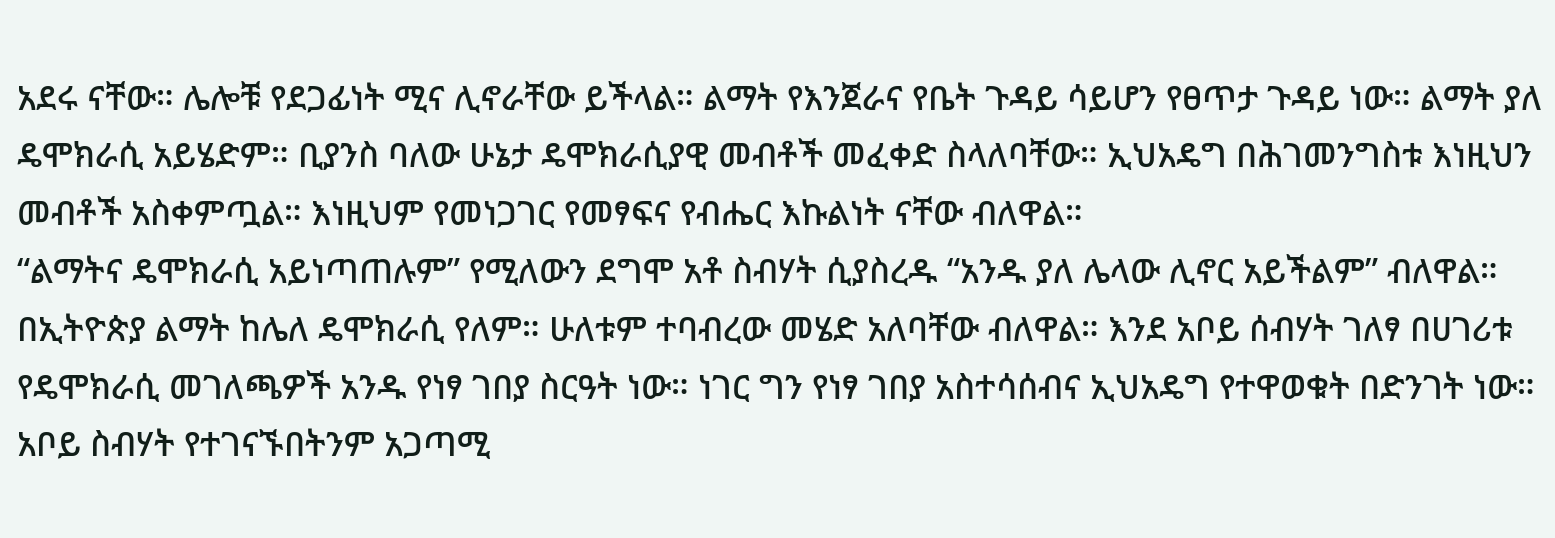አደሩ ናቸው። ሌሎቹ የደጋፊነት ሚና ሊኖራቸው ይችላል። ልማት የእንጀራና የቤት ጉዳይ ሳይሆን የፀጥታ ጉዳይ ነው። ልማት ያለ ዴሞክራሲ አይሄድም። ቢያንስ ባለው ሁኔታ ዴሞክራሲያዊ መብቶች መፈቀድ ስላለባቸው። ኢህአዴግ በሕገመንግስቱ እነዚህን መብቶች አስቀምጧል። እነዚህም የመነጋገር የመፃፍና የብሔር እኩልነት ናቸው ብለዋል።
“ልማትና ዴሞክራሲ አይነጣጠሉም” የሚለውን ደግሞ አቶ ስብሃት ሲያስረዱ “አንዱ ያለ ሌላው ሊኖር አይችልም” ብለዋል። በኢትዮጵያ ልማት ከሌለ ዴሞክራሲ የለም። ሁለቱም ተባብረው መሄድ አለባቸው ብለዋል። እንደ አቦይ ሰብሃት ገለፃ በሀገሪቱ የዴሞክራሲ መገለጫዎች አንዱ የነፃ ገበያ ስርዓት ነው። ነገር ግን የነፃ ገበያ አስተሳሰብና ኢህአዴግ የተዋወቁት በድንገት ነው። አቦይ ስብሃት የተገናኙበትንም አጋጣሚ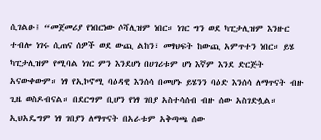ሲገልፁ፤ “መጀመሪያ የነበርነው ሶሻሊዝም ነበር። ነገር ግን ወደ ካፒታሊዝም እንዙር ተብሎ ነገሩ ሲጠና ሰዎች ወደ ውጪ ልከን፣ መፃህፍት ከውጪ አምጥተን ነበር። ይሄ ካፒታሊዝም የሚባል ነገር ምን እንደሆነ በሀገሪቱም ሆነ እኛም እንደ ድርጅት አናውቀውም። ነፃ የኢኮኖሚ ባዕዳዊ እንሰሳ በመሆኑ ይሄንን ባዕድ እንሰሳ ለማጥናት ብዙ ጊዜ ወስዶብናል። በደርግም ቢሆን የነፃ ገበያ አስተሳሰብ ብዙ ሰው አስገድሏል። ኢህአዴግም ነፃ ገበያን ለማጥናት በአራቱም አቅጣጫ ሰው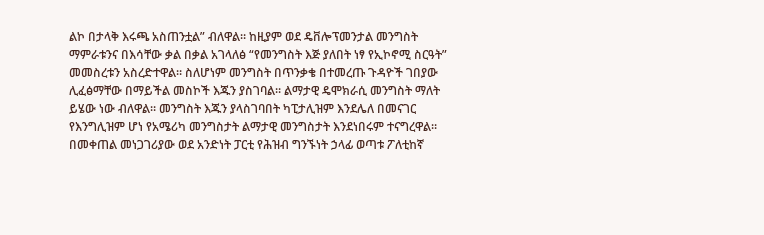ልኮ በታላቅ እሩጫ አስጠንቷል” ብለዋል። ከዚያም ወደ ዴቨሎፕመንታል መንግስት ማምራቱንና በእሳቸው ቃል በቃል አገላለፅ “የመንግስት እጅ ያለበት ነፃ የኢኮኖሚ ስርዓት” መመስረቱን አስረድተዋል። ስለሆነም መንግስት በጥንቃቄ በተመረጡ ጉዳዮች ገበያው ሊፈፅማቸው በማይችል መስኮች እጁን ያስገባል። ልማታዊ ዴሞክራሲ መንግስት ማለት ይሄው ነው ብለዋል። መንግስት እጁን ያላስገባበት ካፒታሊዝም እንደሌለ በመናገር የእንግሊዝም ሆነ የአሜሪካ መንግስታት ልማታዊ መንግስታት እንደነበሩም ተናግረዋል።
በመቀጠል መነጋገሪያው ወደ አንድነት ፓርቲ የሕዝብ ግንኙነት ኃላፊ ወጣቱ ፖለቲከኛ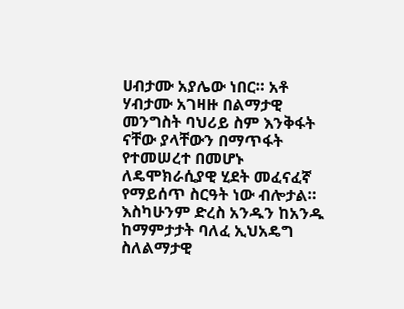ሀብታሙ አያሌው ነበር። አቶ ሃብታሙ አገዛዙ በልማታዊ መንግስት ባህሪይ ስም እንቅፋት ናቸው ያላቸውን በማጥፋት የተመሠረተ በመሆኑ ለዴሞክራሲያዊ ሂደት መፈናፈኛ የማይሰጥ ስርዓት ነው ብሎታል። እስካሁንም ድረስ አንዱን ከአንዱ ከማምታታት ባለፈ ኢህአዴግ ስለልማታዊ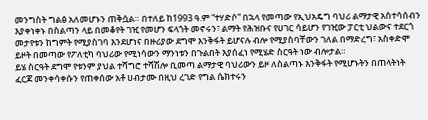መንግስት ግልፅ አለመሆኑን ጠቅሷል። በተለይ ከ1993 ዓ.ም “ተሃድሶ” በኋላ የመጣው የኢህአዴግ ባህሪ ልማታዊ አስተሳሰብን እያቀነቀኑ በስልጣን ላይ በመቆየት ገዢ የመሆን ፍላጎት መኖሩን፣ ልማት የሕዝቡና የሀገር ሳይሆን የገዢው ፓርቲ ህልውና ተደርጎ መታየቱን ከግምት የሚያስገባ እንደሆነና በዙሪያው ደግሞ እንቅፋት ይሆናሉ ብሎ የሚያስባቸውን ገለል በማድረግ፣ አስቀድሞ ይዞት በመጣው የፖለቲካ ባህሪው የሚነሳውን ማንነቱን በጉልበት እያሰፈነ የሚሄድ ስርዓት ነው ብሎታል።
ይሄ ስርዓት ደግሞ የቱንም ያህል ተሻግሮ ተሻሽሎ ቢመጣ ልማታዊ ባህሪውን ይዞ ለስልጣኑ እንቅፋት የሚሆኑትን በጠላትነት ፈርጆ መንቀሳቀሱን የጠቀሰው አቶ ሀብታሙ በዚህ ረገድ የግል ሴክተሩን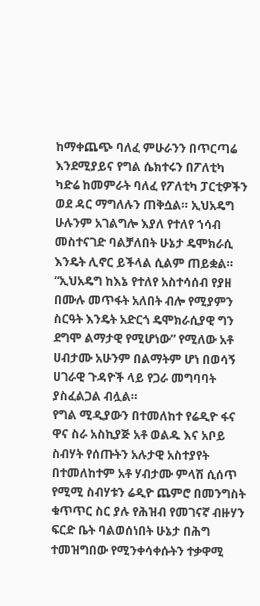ከማቀጨጭ ባለፈ ምሁራንን በጥርጣሬ እንደሚያይና የግል ሴክተሩን በፖለቲካ ካድሬ ከመምራት ባለፈ የፖለቲካ ፓርቲዎችን ወደ ዳር ማግለሉን ጠቅሷል። ኢህአዴግ ሁሉንም አገልግሎ እያለ የተለየ ኀሳብ መስተናገድ ባልቻለበት ሁኔታ ዴሞክራሲ እንዴት ሊኖር ይችላል ሲልም ጠይቋል።
“ኢህአዴግ ከእኔ የተለየ አስተሳሰብ የያዘ በሙሉ መጥፋት አለበት ብሎ የሚያምን ስርዓት እንዴት አድርጎ ዴሞክራሲያዊ ግን ደግሞ ልማታዊ የሚሆነው” የሚለው አቶ ሀብታሙ አሁንም በልማትም ሆነ በወሳኝ ሀገራዊ ጉዳዮች ላይ የጋራ መግባባት ያስፈልጋል ብሏል።
የግል ሚዲያውን በተመለከተ የሬዲዮ ፋና ዋና ስራ አስኪያጅ አቶ ወልዱ እና አቦይ ስብሃት የሰጡትን አሉታዊ አስተያየት በተመለከተም አቶ ሃብታሙ ምላሽ ሲሰጥ የሚሚ ስብሃቱን ሬዲዮ ጨምሮ በመንግስት ቁጥጥር ስር ያሉ የሕዝብ የመገናኛ ብዙሃን ፍርድ ቤት ባልወሰነበት ሁኔታ በሕግ ተመዝግበው የሚንቀሳቀሱትን ተቃዋሚ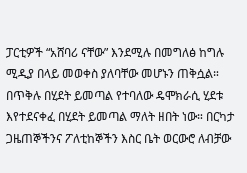ፓርቲዎች “አሸባሪ ናቸው” እንደሚሉ በመግለፅ ከግሉ ሚዲያ በላይ መወቀስ ያለባቸው መሆኑን ጠቅሷል። በጥቅሉ በሂደት ይመጣል የተባለው ዴሞክራሲ ሂደቱ እየተደናቀፈ በሂደት ይመጣል ማለት ዘበት ነው። በርካታ ጋዜጠኞችንና ፖለቲከኞችን እስር ቤት ወርውሮ ለብቻው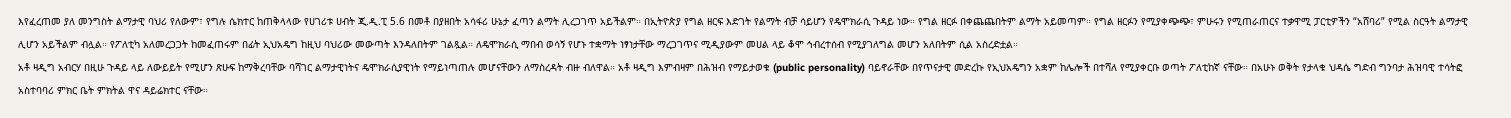እየፈረጠመ ያለ መንግስት ልማታዊ ባህሪ የለውም፣ የግሉ ሴክተር ከጠቅላላው የሀገሪቱ ሀብት ጂ.ዲ.ፒ 5.6 በመቶ በያዘበት አሳፋሪ ሁኔታ ፈጣን ልማት ሊረጋገጥ አይችልም። በኢትዮጵያ የግል ዘርፍ እድገት የልማት ብቻ ሳይሆን የዴሞክራሲ ጉዳይ ነው። የግል ዘርፉ በቀጨጨበትም ልማት አይመጣም። የግል ዘርፉን የሚያቀጭጭ፣ ምሁሩን የሚጠራጠርና ተቃዋሚ ፓርቲዎችን “አሸባሪ” የሚል ስርዓት ልማታዊ ሊሆን አይችልም ብሏል። የፖለቲካ አለመረጋጋት ከመፈጠሩም በፊት ኢህአዴግ ከዚህ ባህሪው መውጣት እንዳለበትም ገልጿል። ለዴሞክራሲ ማበብ ወሳኝ የሆኑ ተቋማት ነፃነታቸው ማረጋገጥና ሚዲያውም መሀል ላይ ቆሞ ኅብረተሰብ የሚያገለግል መሆን አለበትም ሲል አስረድቷል።
አቶ ዛዲግ አብርሃ በዚሁ ጉዳይ ላይ ለውይይት የሚሆን ጽሁፍ ከማቅረባቸው ባሻገር ልማታዊነትና ዴሞክራሲያዊነት የማይነጣጠሉ መሆናቸውን ለማስረዳት ብዙ ብለዋል። አቶ ዛዲግ እምብዛም በሕዝብ የማይታወቁ (public personality) ባይኖራቸው በየጥናታዊ መድረኩ የኢህአዴግን አቋም ከሌሎች በተሻለ የሚያቀርቡ ወጣት ፖለቲከኛ ናቸው። በአሁኑ ወቅት የታላቁ ህዳሴ ግድብ ግንባታ ሕዝባዊ ተሳትፎ አስተባባሪ ምክር ቤት ምክትል ዋና ዳይሬክተር ናቸው።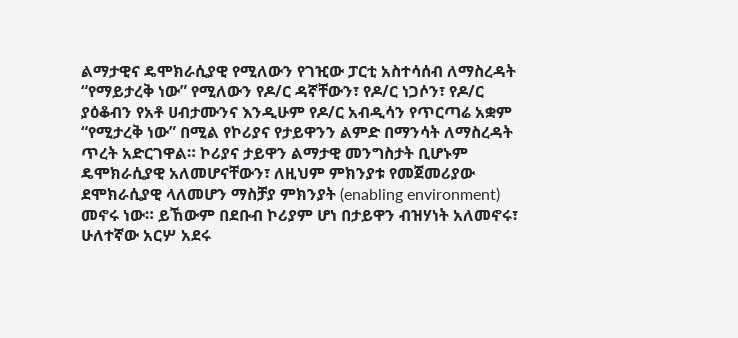ልማታዊና ዴሞክራሲያዊ የሚለውን የገዢው ፓርቲ አስተሳሰብ ለማስረዳት “የማይታረቅ ነው” የሚለውን የዶ/ር ዳኛቸውን፣ የዶ/ር ነጋሶን፣ የዶ/ር ያዕቆብን የአቶ ሀብታሙንና እንዲሁም የዶ/ር አብዲሳን የጥርጣሬ አቋም “የሚታረቅ ነው” በሚል የኮሪያና የታይዋንን ልምድ በማንሳት ለማስረዳት ጥረት አድርገዋል። ኮሪያና ታይዋን ልማታዊ መንግስታት ቢሆኑም ዴሞክራሲያዊ አለመሆናቸውን፣ ለዚህም ምክንያቱ የመጀመሪያው ደሞክራሲያዊ ላለመሆን ማስቻያ ምክንያት (enabling environment) መኖሩ ነው። ይኸውም በደቡብ ኮሪያም ሆነ በታይዋን ብዝሃነት አለመኖሩ፣ ሁለተኛው አርሦ አደሩ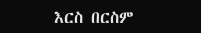እርስ በርስም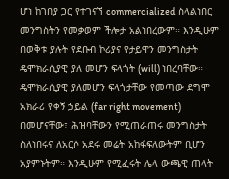ሆነ ከገበያ ጋር የተገናኘ commercialized ስላልነበር መንግስትን የመቃወም ችሎታ አልነበረውም። እንዲሁም በወቅቱ ያሉት የደቡብ ኮሪያና የታይዋን መንግስታት ዴሞክራሲያዊ ያለ መሆን ፍላጎት (will) ነበረባቸው። ዴሞክራሲያዊ ያለመሆን ፍላጎታቸው የመጣው ደግሞ አክራሪ የቀኝ ኃይል (far right movement) በመሆናቸው፣ ሕዝባቸውን የሚጠራጠሩ መንግስታት ስለነበሩና ለአርሶ አደሩ መሬት አከፋፍለውትም ቢሆን አያምኑትም። እንዲሁም የሚፈሩት ሌላ ውጫዊ ጠላት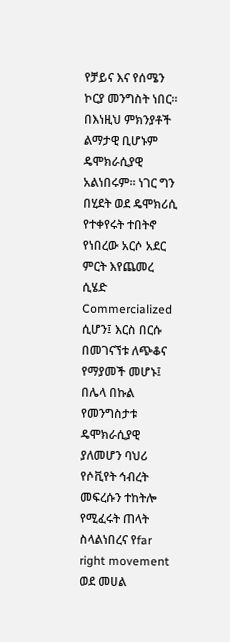የቻይና እና የሰሜን ኮርያ መንግስት ነበር። በእነዚህ ምክንያቶች ልማታዊ ቢሆኑም ዴሞክራሲያዊ አልነበሩም። ነገር ግን በሂደት ወደ ዴሞክሪሲ የተቀየሩት ተበትኖ የነበረው አርሶ አደር ምርት እየጨመረ ሲሄድ Commercialized ሲሆን፤ እርስ በርሱ በመገናኘቱ ለጭቆና የማያመች መሆኑ፤ በሌላ በኩል የመንግስታቱ ዴሞክራሲያዊ ያለመሆን ባህሪ የሶቪየት ኅብረት መፍረሱን ተከትሎ የሚፈሩት ጠላት ስላልነበረና የfar right movement ወደ መሀል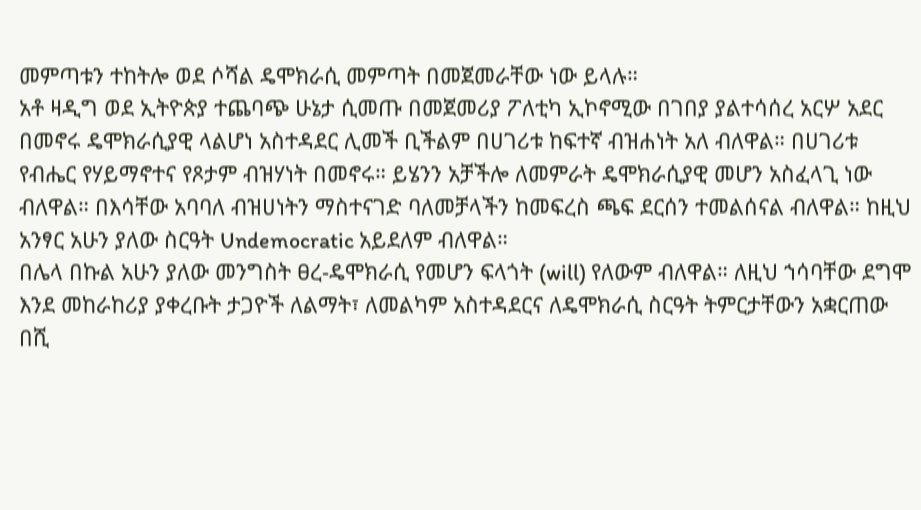መምጣቱን ተከትሎ ወደ ሶሻል ዴሞክራሲ መምጣት በመጀመራቸው ነው ይላሉ።
አቶ ዛዲግ ወደ ኢትዮጵያ ተጨባጭ ሁኔታ ሲመጡ በመጀመሪያ ፖለቲካ ኢኮኖሚው በገበያ ያልተሳሰረ አርሦ አደር በመኖሩ ዴሞክራሲያዊ ላልሆነ አስተዳደር ሊመች ቢችልም በሀገሪቱ ከፍተኛ ብዝሐነት አለ ብለዋል። በሀገሪቱ የብሔር የሃይማኖተና የጾታም ብዝሃነት በመኖሩ። ይሄንን አቻችሎ ለመምራት ዴሞክራሲያዊ መሆን አስፈላጊ ነው ብለዋል። በእሳቸው አባባለ ብዝሀነትን ማስተናገድ ባለመቻላችን ከመፍረስ ጫፍ ደርሰን ተመልሰናል ብለዋል። ከዚህ አንፃር አሁን ያለው ስርዓት Undemocratic አይደለም ብለዋል።
በሌላ በኩል አሁን ያለው መንግስት ፀረ-ዴሞክራሲ የመሆን ፍላጎት (will) የለውም ብለዋል። ለዚህ ኀሳባቸው ደግሞ እንደ መከራከሪያ ያቀረቡት ታጋዮች ለልማት፣ ለመልካም አስተዳደርና ለዴሞክራሲ ስርዓት ትምርታቸውን አቋርጠው በሺ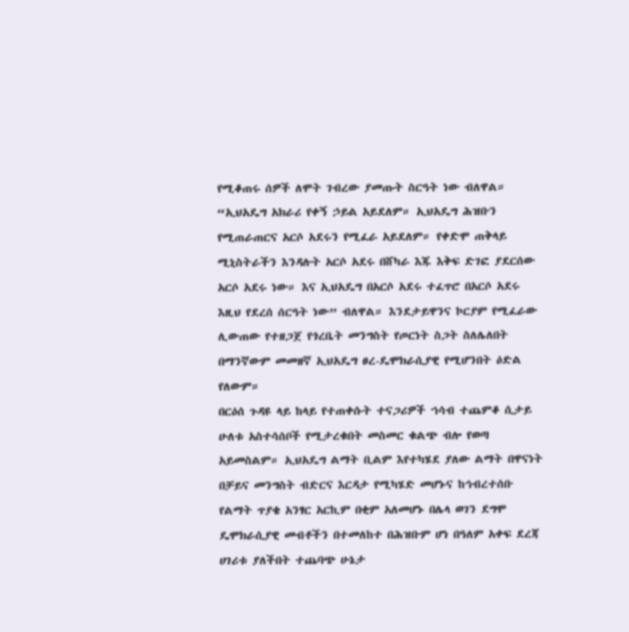የሚቆጠሩ ሰዎች ለሞት ገብረው ያመጡት ስርዓት ነው ብለዋል። “ኢህአዴግ አክራሪ የቀኝ ኃይል አይደለም። ኢህአዴግ ሕዝቡን የሚጠራጠርና አርሶ አደሩን የሚፈራ አይደለም። የቀድሞ ጠቅላይ ሚኒስትራችን እንዳሉት አርሶ አደሩ በሸካራ እጁ እቅፍ ድገፎ ያደርሰው አርሶ አደሩ ነው። እና ኢህአዴግ በአርሶ አደሩ ተፈጥሮ በአርሶ አደሩ እዚህ የደረሰ ሰርዓት ነው” ብለዋል። እንደታይዋንና ኮርያም የሚፈራው ሊውጠው የተዘጋጀ የጎረቤት መንግስት የጦርነት ስጋት ስለሌለበት በማንኛውም መመዘኛ ኢህአዴግ ፀረ-ዴሞክራሲያዊ የሚሆንበት ዕድል የለውም።
በርዕሰ ጉዳዩ ላይ ከላይ የተጠቀሱት ተናጋሪዎች ኀሳብ ተጨምቆ ሲታይ ሁለቱ አስተሳሰቦች የሚታረቁበት መስመር ቁልጭ ብሎ የወጣ አይመስልም። ኢህአዴግ ልማት ቢልም እየተካሄደ ያለው ልማት በዋናነት በቻይና መንግስት ብድርና እርዳታ የሚካሄድ መሆኑና ከኅብረተሰቡ የልማት ጥያቄ አንፃር አርኪም በቂም አለመሆኑ በሌላ ወገን ደግሞ ዴሞክራሲያዊ መብቶችን በተመለከተ በሕዝቡም ሆነ በዓለም አቀፍ ደረጃ ሀገሪቱ ያለችበት ተጨባጭ ሁኔታ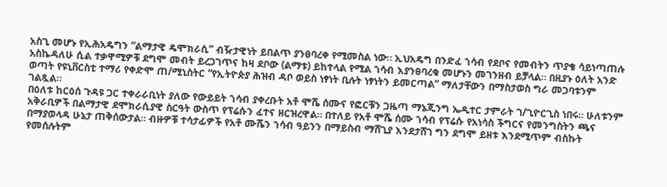አስጊ መሆኑ የኢሕአዴግን “ልማታዊ ዴሞክራሲ” ብዥታዊነት ይበልጥ ያንፀባረቀ የሚመስል ነው። ኢህአዴግ በንድፈ ኀሳብ የደቦና የመብትን ጥያቄ ሳይነጣጠሉ አስኬዳለሁ ሲል ተቃዋሚዎቹ ደግሞ መብት ይረጋገጥና ከዛ ደቦው (ልማቱ) ይከተላል የሚል ኀሳብ እያንፀባረቁ መሆኑን መገንዘብ ይቻላል። በዚያኑ ዕለት አንድ ወጣት የዩኒቨርስቲ ተማሪ የቀድሞ ጠ/ሚኒስትር “የኢትዮጵያ ሕዝብ ዳቦ ወይስ ነፃነት ቢሉት ነፃነትን ይመርጣል” ማለታቸውን በማስታወስ ግራ መጋባቱንም ገልጿል።
በዕለቱ ከርዕሰ ጉዳዩ ጋር ተቀራራቢነት ያለው የውይይት ኀሳብ ያቀረቡት አቶ ሞሼ ሰሙና የፎርቹን ጋዜጣ ማኔጂንግ ኤዲተር ታምራት ገ/ጊዮርጊስ ነበሩ። ሁለቱንም አቅራቢዎች በልማታዊ ደሞክራሲያዊ ስርዓት ውስጥ የፕሬሱን ፈተና ዘርዝረዋል። በተለይ የአቶ ሞሼ ሰሙ ኀሳብ የፕሬሱ የአነሳስ ችግርና የመንግስትን ጫና በማያወላዳ ሁኔታ ጠቅሰውታል። ብዙዎቹ ተሳታፊዎች የአቶ ሙሼን ኀሳብ ዓይንን በማይስብ ማሸጊያ እንደታሸገ ግን ደግሞ ይዘቱ እንደሚጥም ብስኩት የመሰሉትም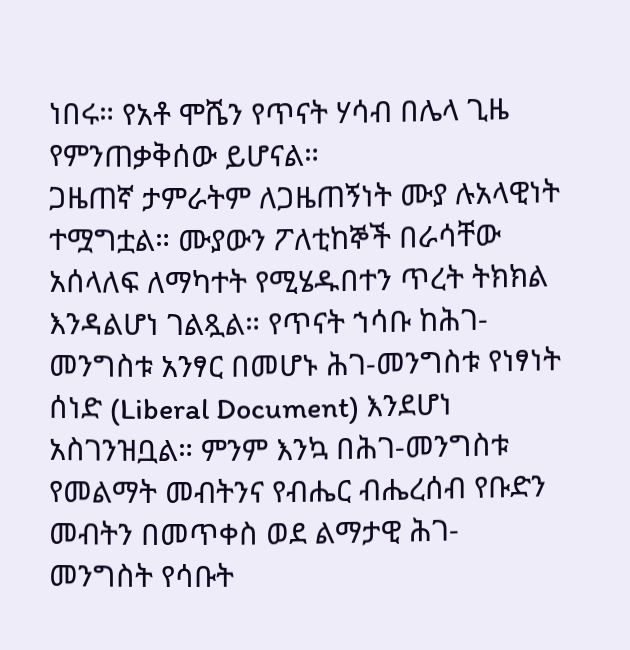ነበሩ። የአቶ ሞሼን የጥናት ሃሳብ በሌላ ጊዜ የምንጠቃቅሰው ይሆናል።
ጋዜጠኛ ታምራትም ለጋዜጠኝነት ሙያ ሉአላዊነት ተሟግቷል። ሙያውን ፖለቲከኞች በራሳቸው አሰላለፍ ለማካተት የሚሄዱበተን ጥረት ትክክል እንዳልሆነ ገልጿል። የጥናት ኀሳቡ ከሕገ-መንግስቱ አንፃር በመሆኑ ሕገ-መንግስቱ የነፃነት ሰነድ (Liberal Document) እንደሆነ አስገንዝቧል። ምንም እንኳ በሕገ-መንግስቱ የመልማት መብትንና የብሔር ብሔረሰብ የቡድን መብትን በመጥቀስ ወደ ልማታዊ ሕገ-መንግስት የሳቡት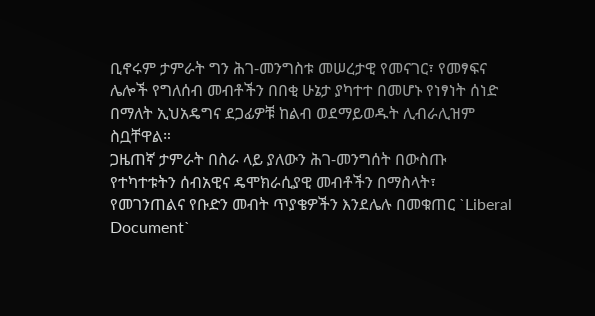ቢኖሩም ታምራት ግን ሕገ-መንግስቱ መሠረታዊ የመናገር፣ የመፃፍና ሌሎች የግለሰብ መብቶችን በበቂ ሁኔታ ያካተተ በመሆኑ የነፃነት ሰነድ በማለት ኢህአዴግና ደጋፊዎቹ ከልብ ወደማይወዱት ሊብራሊዝም ስቧቸዋል።
ጋዜጠኛ ታምራት በስራ ላይ ያለውን ሕገ-መንግሰት በውስጡ የተካተቱትን ሰብአዊና ዴሞክራሲያዊ መብቶችን በማስላት፣ የመገንጠልና የቡድን መብት ጥያቄዎችን እንደሌሉ በመቁጠር `Liberal Document`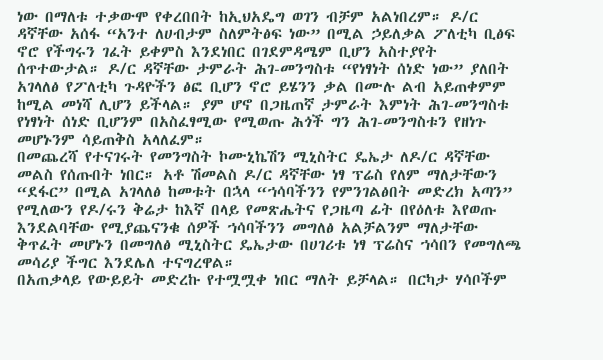ነው በማለቱ ተቃውሞ የቀረበበት ከኢህአዴግ ወገን ብቻም አልነበረም። ዶ/ር ዳኛቸው አሰፋ “አንተ ለሀብታም ስለምትፅፍ ነው” በሚል ኃይለቃል ፖለቲካ ቢፅፍ ኖሮ የችግሩን ገፈት ይቀምስ እንደነበር በገደምዳሜም ቢሆን አስተያየት ሰጥተውታል። ዶ/ር ዳኛቸው ታምራት ሕገ-መንግስቱ “የነፃነት ሰነድ ነው” ያለበት አገላለፅ የፖለቲካ ጉዳዮችን ፅፎ ቢሆን ኖሮ ይሄንን ቃል በሙሉ ልብ አይጠቀምም ከሚል መነሻ ሊሆን ይችላል። ያም ሆኖ በጋዜጠኛ ታምራት እምነት ሕገ-መንግስቱ የነፃነት ሰነድ ቢሆንም በአስፈፃሚው የሚወጡ ሕጎች ግን ሕገ-መንግስቱን የዘነጉ መሆኑንም ሳይጠቅስ አላለፈም።
በመጨረሻ የተናገሩት የመንግስት ኮሙኒኬሽን ሚኒስትር ዴኤታ ለዶ/ር ዳኛቸው መልስ የሰጡበት ነበር። አቶ ሽመልስ ዶ/ር ዳኛቸው ነፃ ፕሬስ የለም ማለታቸውን “ደፋር” በሚል አገላለፅ ከመቱት በኋላ “ኀሳባችንን የምንገልፅበት መድረክ አጣን” የሚለውን የዶ/ሩን ቅሬታ ከእኛ በላይ የመጽሔትና የጋዜጣ ፊት በየዕለቱ እየወጡ እንደልባቸው የሚያጨናንቁ ሰዎች ኀሳባችንን መግለፅ አልቻልንም ማለታቸው ቅጥፈት መሆኑን በመግለፅ ሚኒስትር ዴኤታው በሀገሪቱ ነፃ ፕሬስና ኀሳበን የመግለጫ መሳሪያ ችግር እንደሌለ ተናግረዋል።
በአጠቃላይ የውይይት መድረኩ የተሟሟቀ ነበር ማለት ይቻላል። በርካታ ሃሳቦችም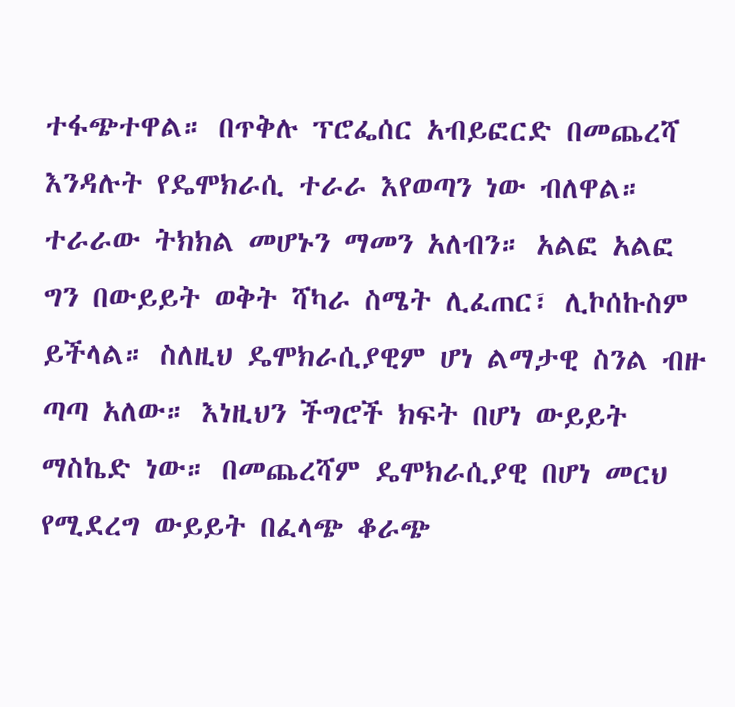ተፋጭተዋል። በጥቅሉ ፕሮፌሰር አብይፎርድ በመጨረሻ እንዳሉት የዴሞክራሲ ተራራ እየወጣን ነው ብለዋል። ተራራው ትክክል መሆኑን ማመን አለብን። አልፎ አልፎ ግን በውይይት ወቅት ሻካራ ስሜት ሊፈጠር፣ ሊኮሰኩስም ይችላል። ስለዚህ ዴሞክራሲያዊም ሆነ ልማታዊ ስንል ብዙ ጣጣ አለው። እነዚህን ችግሮች ክፍት በሆነ ውይይት ማስኬድ ነው። በመጨረሻም ዴሞክራሲያዊ በሆነ መርህ የሚደረግ ውይይት በፈላጭ ቆራጭ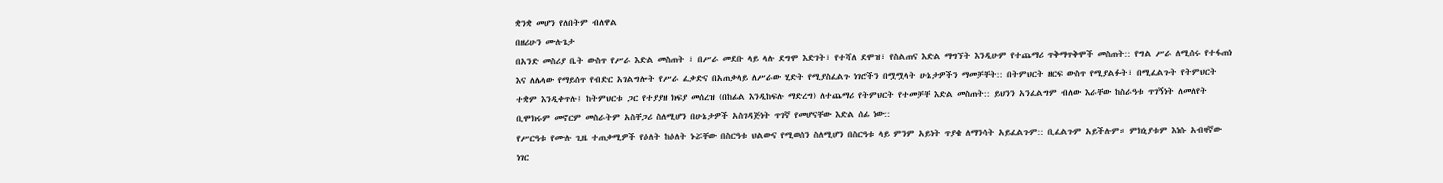ቋንቋ መሆን የለበትም ብለዋል
በዘሪሁን ሙሉጌታ
በአንድ መስሪያ ቤት ውስጥ የሥራ እድል መስጠት ፣ በሥራ መደቡ ላይ ላሉ ደግሞ እድገት፣ የተሻለ ደሞዝ፣ የስልጠና እድል ማግኘት እንዲሁም የተጨማሪ ጥቅማጥቅሞች መስጠት:: የግል ሥራ ለሚሰሩ የተፋጠነ እና ለሌላው የማይሰጥ የብድር አገልግሎት የሥራ ፈቃድና በአጠቃላይ ለሥራው ሂድት የሚያስፈልጉ ነገሮችን በሟሟላት ሁኔታዎችን ማመቻቸት:: በትምህርት ዘርፍ ውስጥ የሚያልፉት፣ በሚፈልጉት የትምህርት ተቋም እንዲቀጥሉ፤ ከትምህርቱ ጋር የተያያዘ ክፍያ መሰረዝ (በከፊል እንዲከፍሉ ማድረግ) ለተጨማሪ የትምህርት የተመቻቸ እድል መስጠት:: ይህንን አንፈልግም ብለው እራቸው ከስራዓቱ ጥገኝነት ለመለየት ቢሞክሩም መኖርም መስራትም አስቸጋሪ ስለሚሆን በሁኔታዎች አስገዳጅነት ጥገኛ የመሆናቸው እድል ሰፊ ነው::
የሥርዓቱ የሙሉ ጊዜ ተጠቃሚዎች የዕለት ከዕለት ኑሯቸው በስርዓቱ ህልውና የሚወሰን ስለሚሆን በስርዓቱ ላይ ምንም አይነት ጥያቄ ለማንሳት አይፈልጉም:: ቢፈልጉም አይችሉም። ምክኒያቱም እነሱ አብዛኛው ነገር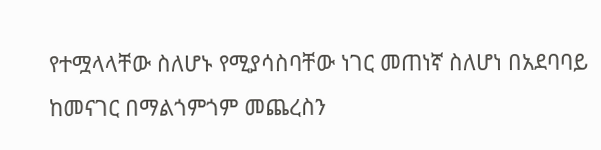የተሟላላቸው ስለሆኑ የሚያሳስባቸው ነገር መጠነኛ ስለሆነ በአደባባይ ከመናገር በማልጎምጎም መጨረስን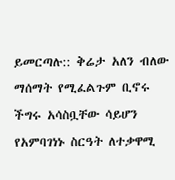ይመርጣሉ:: ቅሬታ አለን ብለው ማሰማት የሚፈልጉም ቢኖሩ ችግሩ አሳስቧቸው ሳይሆን የአምባገነኑ ስርዓት ለተቃዋሚ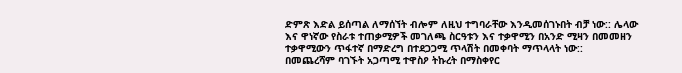ድምጽ እድል ይሰጣል ለማሰኘት ብሎም ለዚህ ተግባራቸው እንዲመሰገኑበት ብቻ ነው:: ሌላው እና ዋነኛው የስራቱ ተጠቃሚዎች መገለጫ ስርዓቱን እና ተቃዋሚን በአንድ ሚዛን በመመዘን ተቃዋሚውን ጥፋተኛ በማድረግ በተደጋጋሚ ጥላሽት በመቀባት ማጥላላት ነው::
በመጨረሻም ባገኙት አጋጣሚ ተዋስዖ ትኩረት በማስቀየር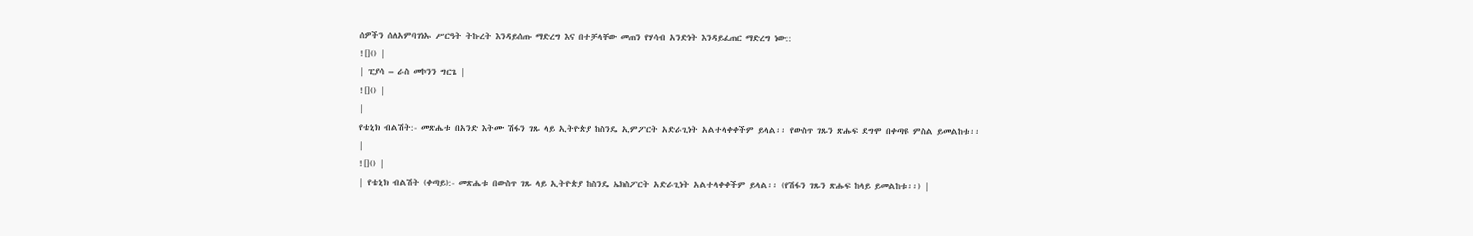ሰዎችን ሰለአምባገነኡ ሥርዓት ትኩረት እንዳይሰጡ ማድረግ እና በተቻላቸው መጠን የሃሳብ አንድነት እንዳይፈጠር ማድረግ ነው::
![]() |
| ፒያሳ – ራስ መኮንን ግርጌ |
![]() |
|
የቴኒክ ብልሽት:- መጽሔቱ በአንድ እትሙ ሽፋን ገጹ ላይ ኢትዮጵያ ከስንዴ ኢምፖርት አድራጊነት አልተላቀቀችም ይላል፡፡ የውስጥ ገጹን ጽሑፍ ደግሞ በቀጣዩ ምስል ይመልከቱ፡፡
|
![]() |
| የቴኒክ ብልሽት (ቀጣይ):- መጽሔቱ በውስጥ ገጹ ላይ ኢትዮጵያ ከስንዴ ኤክስፖርት አድራጊነት አልተላቀቀችም ይላል፡፡ (የሽፋን ገጹን ጽሑፍ ከላይ ይመልከቱ፡፡) |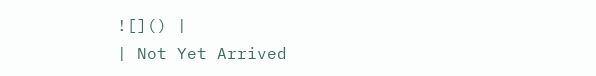![]() |
| Not Yet Arrived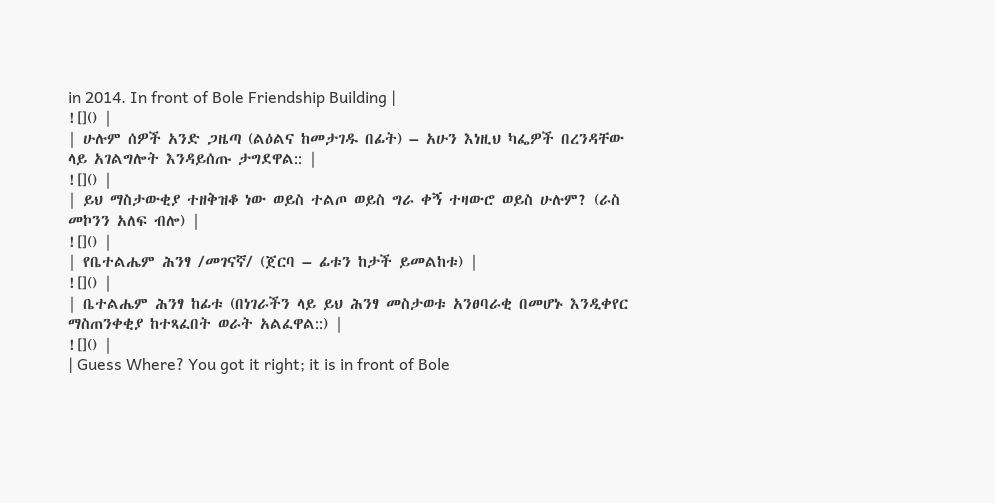in 2014. In front of Bole Friendship Building |
![]() |
| ሁሉም ሰዎች አንድ ጋዜጣ (ልዕልና ከመታገዱ በፊት) – አሁን እነዚህ ካፌዎች በረንዳቸው ላይ አገልግሎት እንዳይሰጡ ታግደዋል:: |
![]() |
| ይህ ማስታውቂያ ተዘቅዝቆ ነው ወይስ ተልጦ ወይስ ግራ ቀኝ ተዛውሮ ወይስ ሁሉም? (ራስ መኮንን አለፍ ብሎ) |
![]() |
| የቤተልሔም ሕንፃ /መገናኛ/ (ጀርባ – ፊቱን ከታች ይመልከቱ) |
![]() |
| ቤተልሔም ሕንፃ ከፊቱ (በነገራችን ላይ ይህ ሕንፃ መስታወቱ አንፀባራቂ በመሆኑ እንዲቀየር ማስጠንቀቂያ ከተጻፈበት ወራት አልፈዋል::) |
![]() |
| Guess Where? You got it right; it is in front of Bole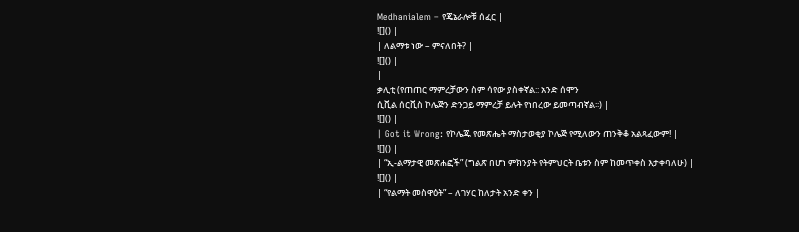Medhanialem – የጄኔራሎቹ ሰፈር |
![]() |
| ለልማቱ ነው – ምናለበት? |
![]() |
|
ቃሊቲ (የጠጠር ማምረቻውን ስም ሳየው ያስቀኛል:: አንድ ሰሞን
ሲቪል ሰርቪስ ኮሌጅን ድንጋይ ማምረቻ ይሉት የነበረው ይመጣብኛል፡፡) |
![]() |
| Got it Wrong: የኮሌጁ የመጽሔት ማስታወቂያ ኮሌጅ የሚለውን ጠንቅቆ አልጻፈውም! |
![]() |
| “ኢ-ልማታዊ መጽሐፎች” (ግልጽ በሆነ ምክንያት የትምህርት ቤቱን ስም ከመጥቀስ እታቀባለሁ) |
![]() |
| “የልማት መስዋዕት” – ለገሃር ከለታት አንድ ቀን |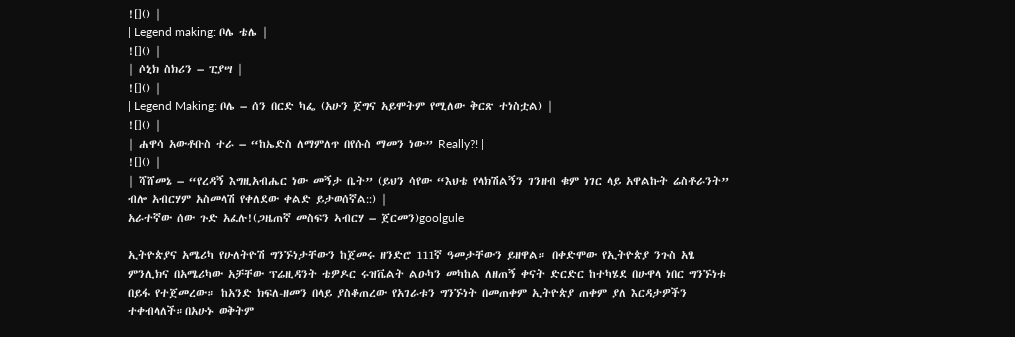![]() |
| Legend making: ቦሌ ቴሌ |
![]() |
| ሶኒክ ስክሪን – ፒያሣ |
![]() |
| Legend Making: ቦሌ – ሰን በርድ ካፌ (አሁን ጀግና አይሞትም የሚለው ቅርጽ ተነስቷል) |
![]() |
| ሐዋሳ አውቶቡስ ተራ – “ከኤድስ ለማምለጥ በየሱስ ማመን ነው” Really?! |
![]() |
| ሻሸመኔ – “የረዳኝ እግዚአብሔር ነው መኝታ ቤት” (ይህን ሳየው “እህቴ የላክሽልኝን ገንዘብ ቁም ነገር ላይ አዋልኩት ሬስቶራንት” ብሎ አብርሃም አስመላሽ የቀለደው ቀልድ ይታወሰኛል::) |
አራተኛው ሰው ጉድ አፈሉ!(ጋዜጠኛ መስፍን ኣብርሃ – ጀርመን)goolgule

ኢትዮጵያና አሜሪካ የሁለትዮሽ ግንኙነታቸውን ከጀመሩ ዘንድሮ 111ኛ ዓመታቸውን ይዘዋል። በቀድሞው የኢትዮጵያ ንጉስ አፄ ምንሊክና በአሜሪካው አቻቸው ፕሬዚዳንት ቴዎዶር ሩዝቬልት ልዑካን መካከል ለዘጠኝ ቀናት ድርድር ከተካሄደ በሁዋላ ነበር ግንኙነቱ በይፋ የተጀመረው። ከአንድ ክፍለ-ዘመን በላይ ያስቆጠረው የአገራቱን ግንኙነት በመጠቀም ኢትዮጵያ ጠቀም ያለ እርዳታዎችን ተቀብላለች።በአሁኑ ወቅትም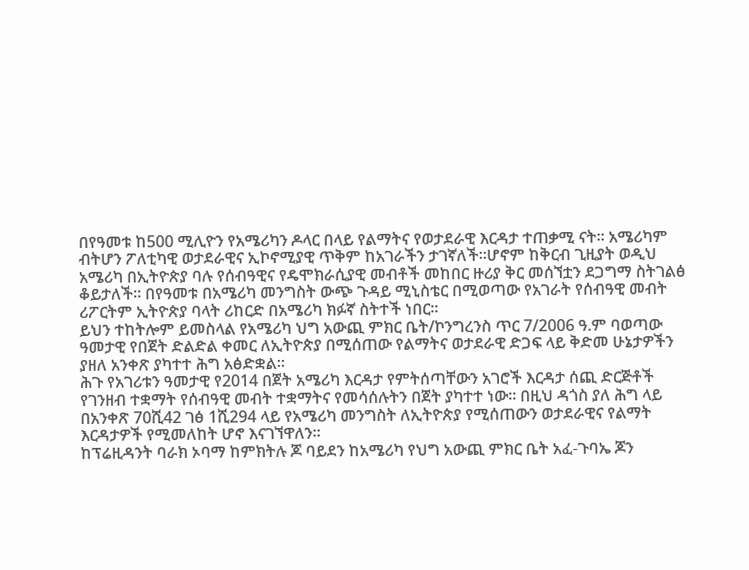በየዓመቱ ከ500 ሚሊዮን የአሜሪካን ዶላር በላይ የልማትና የወታደራዊ እርዳታ ተጠቃሚ ናት። አሜሪካም ብትሆን ፖለቲካዊ ወታደራዊና ኢኮኖሚያዊ ጥቅም ከአገራችን ታገኛለች።ሆኖም ከቅርብ ጊዚያት ወዲህ አሜሪካ በኢትዮጵያ ባሉ የሰብዓዊና የዴሞክራሲያዊ መብቶች መከበር ዙሪያ ቅር መሰኘቷን ደጋግማ ስትገልፅ ቆይታለች። በየዓመቱ በአሜሪካ መንግስት ውጭ ጉዳይ ሚኒስቴር በሚወጣው የአገራት የሰብዓዊ መብት ሪፖርትም ኢትዮጵያ ባላት ሪከርድ በአሜሪካ ክፉኛ ስትተች ነበር።
ይህን ተከትሎም ይመስላል የአሜሪካ ህግ አውጪ ምክር ቤት/ኮንግረንስ ጥር 7/2006 ዓ.ም ባወጣው ዓመታዊ የበጀት ድልድል ቀመር ለኢትዮጵያ በሚሰጠው የልማትና ወታደራዊ ድጋፍ ላይ ቅድመ ሁኔታዎችን ያዘለ አንቀጽ ያካተተ ሕግ አፅድቋል።
ሕጉ የአገሪቱን ዓመታዊ የ2014 በጀት አሜሪካ እርዳታ የምትሰጣቸውን አገሮች እርዳታ ሰጪ ድርጅቶች የገንዘብ ተቋማት የሰብዓዊ መብት ተቋማትና የመሳሰሉትን በጀት ያካተተ ነው። በዚህ ዳጎስ ያለ ሕግ ላይ በአንቀጽ 70ሺ42 ገፅ 1ሺ294 ላይ የአሜሪካ መንግስት ለኢትዮጵያ የሚሰጠውን ወታደራዊና የልማት እርዳታዎች የሚመለከት ሆኖ እናገኘዋለን።
ከፕሬዚዳንት ባራክ ኦባማ ከምክትሉ ጆ ባይደን ከአሜሪካ የህግ አውጪ ምክር ቤት አፈ-ጉባኤ ጆን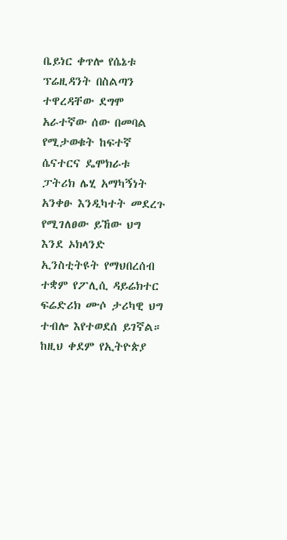ቤይነር ቀጥሎ የሴኔቱ ፕሬዚዳንት በስልጣን ተዋረዳቸው ደግሞ አራተኛው ሰው በመባል የሚታወቁት ከፍተኛ ሴናተርና ዴሞክራቱ ፓትሪክ ሌሂ አማካኝነት አንቀፁ እንዲካተት መደረጉ የሚገለፀው ይኸው ህግ እንደ ኦክላንድ ኢንስቲትዩት የማህበረሰብ ተቋም የፖሊሲ ዳይሬክተር ፍሬድሪክ ሙሶ ታሪካዊ ህግ ተብሎ እየተወደሰ ይገኛል።
ከዚህ ቀደም የኢትዮጵያ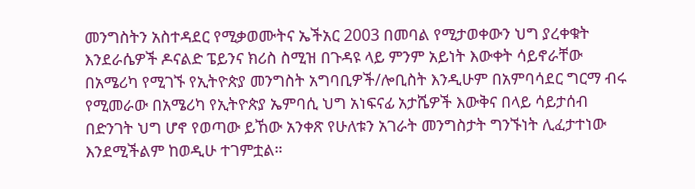መንግስትን አስተዳደር የሚቃወሙትና ኤችአር 2003 በመባል የሚታወቀውን ህግ ያረቀቁት እንደራሴዎች ዶናልድ ፔይንና ክሪስ ስሚዝ በጉዳዩ ላይ ምንም አይነት እውቀት ሳይኖራቸው በአሜሪካ የሚገኙ የኢትዮጵያ መንግስት አግባቢዎች/ሎቢስት እንዲሁም በአምባሳደር ግርማ ብሩ የሚመራው በአሜሪካ የኢትዮጵያ ኤምባሲ ህግ አነፍናፊ አታሼዎች እውቅና በላይ ሳይታሰብ በድንገት ህግ ሆኖ የወጣው ይኸው አንቀጽ የሁለቱን አገራት መንግስታት ግንኙነት ሊፈታተነው እንደሚችልም ከወዲሁ ተገምቷል።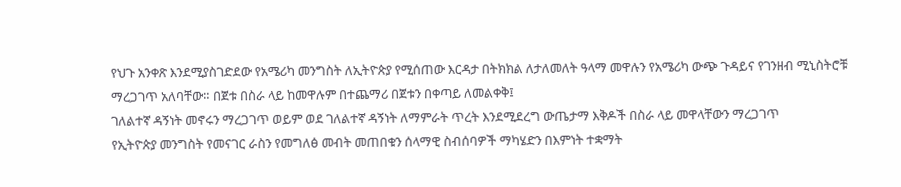የህጉ አንቀጽ እንደሚያስገድደው የአሜሪካ መንግስት ለኢትዮጵያ የሚሰጠው እርዳታ በትክክል ለታለመለት ዓላማ መዋሉን የአሜሪካ ውጭ ጉዳይና የገንዘብ ሚኒስትሮቹ ማረጋገጥ አለባቸው። በጀቱ በስራ ላይ ከመዋሉም በተጨማሪ በጀቱን በቀጣይ ለመልቀቅ፤
ገለልተኛ ዳኝነት መኖሩን ማረጋገጥ ወይም ወደ ገለልተኛ ዳኝነት ለማምራት ጥረት እንደሚደረግ ውጤታማ እቅዶች በስራ ላይ መዋላቸውን ማረጋገጥ
የኢትዮጵያ መንግስት የመናገር ራስን የመግለፅ መብት መጠበቁን ሰላማዊ ስብሰባዎች ማካሄድን በእምነት ተቋማት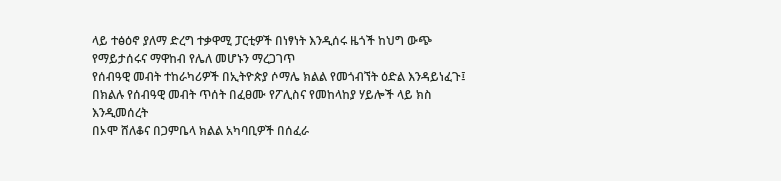ላይ ተፅዕኖ ያለማ ድረግ ተቃዋሚ ፓርቲዎች በነፃነት እንዲሰሩ ዜጎች ከህግ ውጭ የማይታሰሩና ማዋከብ የሌለ መሆኑን ማረጋገጥ
የሰብዓዊ መብት ተከራካሪዎች በኢትዮጵያ ሶማሌ ክልል የመጎብኘት ዕድል እንዳይነፈጉ፤ በክልሉ የሰብዓዊ መብት ጥሰት በፈፀሙ የፖሊስና የመከላከያ ሃይሎች ላይ ክስ እንዲመሰረት
በኦሞ ሸለቆና በጋምቤላ ክልል አካባቢዎች በሰፈራ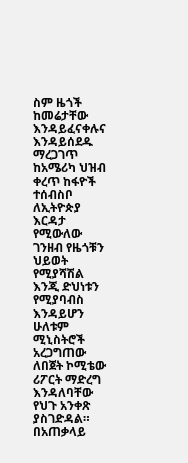ስም ዜጎች ከመሬታቸው እንዳይፈናቀሉና እንዳይሰደዱ ማረጋገጥ
ከአሜሪካ ህዝብ ቀረጥ ከፋዮች ተሰብስቦ ለኢትዮጵያ እርዳታ የሚውለው ገንዘብ የዜጎቹን ህይወት የሚያሻሽል እንጂ ድህነቱን የሚያባብስ እንዳይሆን ሁለቱም ሚኒስትሮች አረጋግጠው ለበጀት ኮሚቴው ሪፖርት ማድረግ እንዳለባቸው የህጉ አንቀጽ ያስገድዳል።
በአጠቃላይ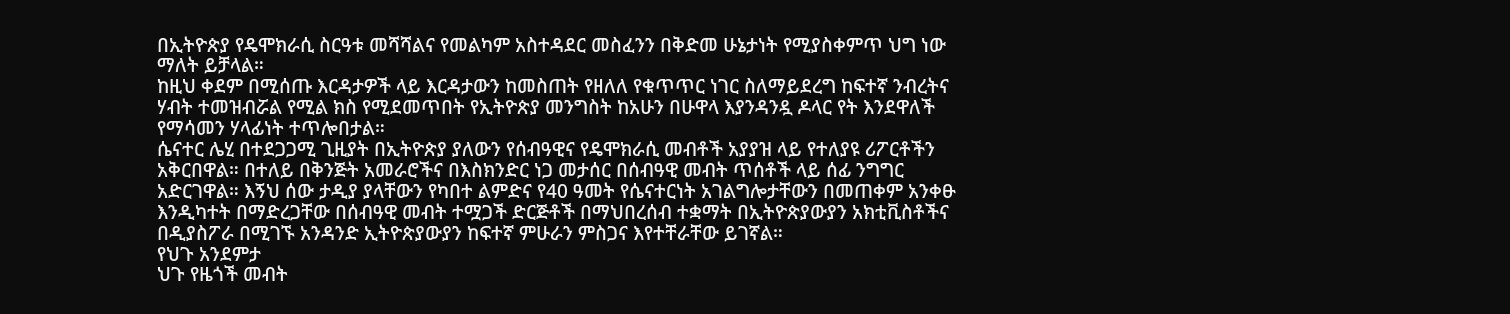በኢትዮጵያ የዴሞክራሲ ስርዓቱ መሻሻልና የመልካም አስተዳደር መስፈንን በቅድመ ሁኔታነት የሚያስቀምጥ ህግ ነው ማለት ይቻላል።
ከዚህ ቀደም በሚሰጡ እርዳታዎች ላይ እርዳታውን ከመስጠት የዘለለ የቁጥጥር ነገር ስለማይደረግ ከፍተኛ ንብረትና ሃብት ተመዝብሯል የሚል ክስ የሚደመጥበት የኢትዮጵያ መንግስት ከአሁን በሁዋላ እያንዳንዷ ዶላር የት እንደዋለች የማሳመን ሃላፊነት ተጥሎበታል።
ሴናተር ሌሂ በተደጋጋሚ ጊዚያት በኢትዮጵያ ያለውን የሰብዓዊና የዴሞክራሲ መብቶች አያያዝ ላይ የተለያዩ ሪፖርቶችን አቅርበዋል። በተለይ በቅንጅት አመራሮችና በእስክንድር ነጋ መታሰር በሰብዓዊ መብት ጥሰቶች ላይ ሰፊ ንግግር አድርገዋል። እኝህ ሰው ታዲያ ያላቸውን የካበተ ልምድና የ40 ዓመት የሴናተርነት አገልግሎታቸውን በመጠቀም አንቀፁ እንዲካተት በማድረጋቸው በሰብዓዊ መብት ተሟጋች ድርጅቶች በማህበረሰብ ተቋማት በኢትዮጵያውያን አክቲቪስቶችና በዲያስፖራ በሚገኙ አንዳንድ ኢትዮጵያውያን ከፍተኛ ምሁራን ምስጋና እየተቸራቸው ይገኛል።
የህጉ አንደምታ
ህጉ የዜጎች መብት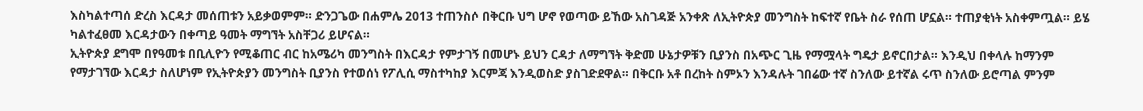እስካልተጣሰ ድረስ እርዳታ መሰጠቱን አይቃወምም። ድንጋጌው በሐምሌ 2013 ተጠንስሶ በቅርቡ ህግ ሆኖ የወጣው ይኸው አስገዳጅ አንቀጽ ለኢትዮጵያ መንግስት ከፍተኛ የቤት ስራ የሰጠ ሆኗል። ተጠያቂነት አስቀምጧል። ይሄ ካልተፈፀመ እርዳታውን በቀጣይ ዓመት ማግኘት አስቸጋሪ ይሆናል።
ኢትዮጵያ ደግሞ በየዓመቱ በቢሊዮን የሚቆጠር ብር ከአሜሪካ መንግስት በእርዳታ የምታገኝ በመሆኑ ይህን ርዳታ ለማግኘት ቅድመ ሁኔታዎቹን ቢያንስ በአጭር ጊዜ የማሟላት ግዴታ ይኖርበታል። እንዲህ በቀላሉ ከማንም የማታገኘው እርዳታ ስለሆነም የኢትዮጵያን መንግስት ቢያንስ የተወሰነ የፖሊሲ ማስተካከያ እርምጃ እንዲወስድ ያስገድደዋል። በቅርቡ አቶ በረከት ስምኦን እንዳሉት ገበሬው ተኛ ስንለው ይተኛል ሩጥ ስንለው ይሮጣል ምንም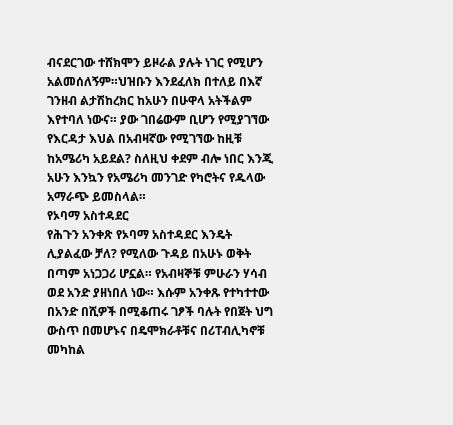ብናደርገው ተሸክሞን ይዞራል ያሉት ነገር የሚሆን አልመሰለኝም።ህዝቡን እንደፈለክ በተለይ በእኛ ገንዘብ ልታሽከረክር ከአሁን በሁዋላ አትችልም እየተባለ ነውና። ያው ገበሬውም ቢሆን የሚያገኘው የእርዳታ እህል በአብዛኛው የሚገኘው ከዚቹ ከአሜሪካ አይደል? ስለዚህ ቀደም ብሎ ነበር እንጂ አሁን እንኳን የአሜሪካ መንገድ የካሮትና የዱላው አማራጭ ይመስላል።
የኦባማ አስተዳደር
የሕጉን አንቀጽ የኦባማ አስተዳደር እንዴት ሊያልፈው ቻለ? የሚለው ጉዳይ በአሁኑ ወቅት በጣም አነጋጋሪ ሆኗል። የአብዛኞቹ ምሁራን ሃሳብ ወደ አንድ ያዘነበለ ነው። እሱም አንቀጹ የተካተተው በአንድ በሺዎች በሚቆጠሩ ገፆች ባሉት የበጀት ህግ ውስጥ በመሆኑና በዴሞክራቶቹና በሪፐብሊካኖቹ መካከል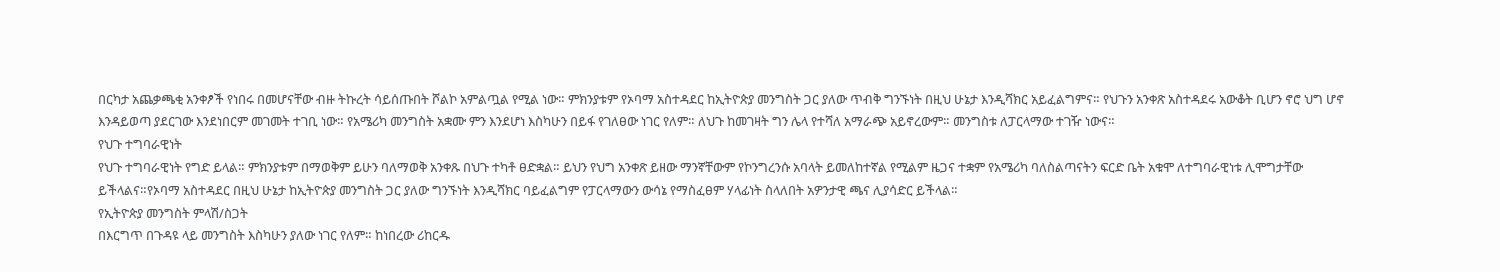በርካታ አጨቃጫቂ አንቀፆች የነበሩ በመሆናቸው ብዙ ትኩረት ሳይሰጡበት ሾልኮ አምልጧል የሚል ነው። ምክንያቱም የኦባማ አስተዳደር ከኢትዮጵያ መንግስት ጋር ያለው ጥብቅ ግንኙነት በዚህ ሁኔታ እንዲሻክር አይፈልግምና። የህጉን አንቀጽ አስተዳደሩ አውቆት ቢሆን ኖሮ ህግ ሆኖ እንዳይወጣ ያደርገው እንደነበርም መገመት ተገቢ ነው። የአሜሪካ መንግስት አቋሙ ምን እንደሆነ እስካሁን በይፋ የገለፀው ነገር የለም። ለህጉ ከመገዛት ግን ሌላ የተሻለ አማራጭ አይኖረውም። መንግስቱ ለፓርላማው ተገዥ ነውና።
የህጉ ተግባራዊነት
የህጉ ተግባራዊነት የግድ ይላል። ምክንያቱም በማወቅም ይሁን ባለማወቅ አንቀጹ በህጉ ተካቶ ፀድቋል። ይህን የህግ አንቀጽ ይዘው ማንኛቸውም የኮንግረንሱ አባላት ይመለከተኛል የሚልም ዜጋና ተቋም የአሜሪካ ባለስልጣናትን ፍርድ ቤት አቁሞ ለተግባራዊነቱ ሊሞግታቸው ይችላልና።የኦባማ አስተዳደር በዚህ ሁኔታ ከኢትዮጵያ መንግስት ጋር ያለው ግንኙነት እንዲሻክር ባይፈልግም የፓርላማውን ውሳኔ የማስፈፀም ሃላፊነት ስላለበት አዎንታዊ ጫና ሊያሳድር ይችላል።
የኢትዮጵያ መንግስት ምላሽ/ስጋት
በእርግጥ በጉዳዩ ላይ መንግስት እስካሁን ያለው ነገር የለም። ከነበረው ሪከርዱ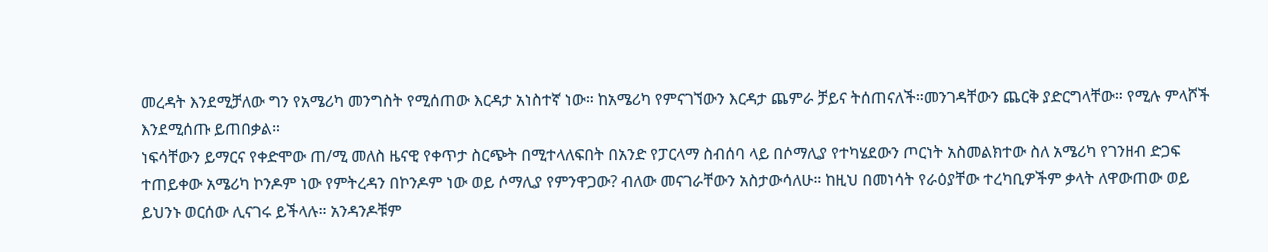መረዳት እንደሚቻለው ግን የአሜሪካ መንግስት የሚሰጠው እርዳታ አነስተኛ ነው። ከአሜሪካ የምናገኘውን እርዳታ ጨምራ ቻይና ትሰጠናለች።መንገዳቸውን ጨርቅ ያድርግላቸው። የሚሉ ምላሾች እንደሚሰጡ ይጠበቃል።
ነፍሳቸውን ይማርና የቀድሞው ጠ/ሚ መለስ ዜናዊ የቀጥታ ስርጭት በሚተላለፍበት በአንድ የፓርላማ ስብሰባ ላይ በሶማሊያ የተካሄደውን ጦርነት አስመልክተው ስለ አሜሪካ የገንዘብ ድጋፍ ተጠይቀው አሜሪካ ኮንዶም ነው የምትረዳን በኮንዶም ነው ወይ ሶማሊያ የምንዋጋው? ብለው መናገራቸውን አስታውሳለሁ። ከዚህ በመነሳት የራዕያቸው ተረካቢዎችም ቃላት ለዋውጠው ወይ ይህንኑ ወርሰው ሊናገሩ ይችላሉ። አንዳንዶቹም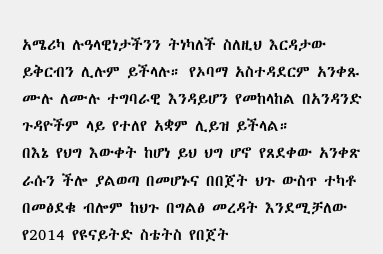አሜሪካ ሉዓላዊነታችንን ትነካለች ስለዚህ እርዳታው ይቅርብን ሊሉም ይችላሉ። የኦባማ አስተዳደርም አንቀጹ ሙሉ ለሙሉ ተግባራዊ እንዳይሆን የመከላከል በአንዳንድ ጉዳዮችም ላይ የተለየ አቋም ሊይዝ ይችላል።
በእኔ የህግ እውቀት ከሆነ ይህ ህግ ሆኖ የጸደቀው አንቀጽ ራሱን ችሎ ያልወጣ በመሆኑና በበጀት ህጉ ውስጥ ተካቶ በመፅደቁ ብሎም ከህጉ በግልፅ መረዳት እንደሚቻለው የ2014 የዩናይትድ ስቴትስ የበጀት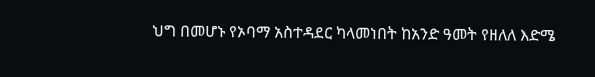ህግ በመሆኑ የኦባማ አስተዳደር ካላመነበት ከአንድ ዓመት የዘለለ እድሜ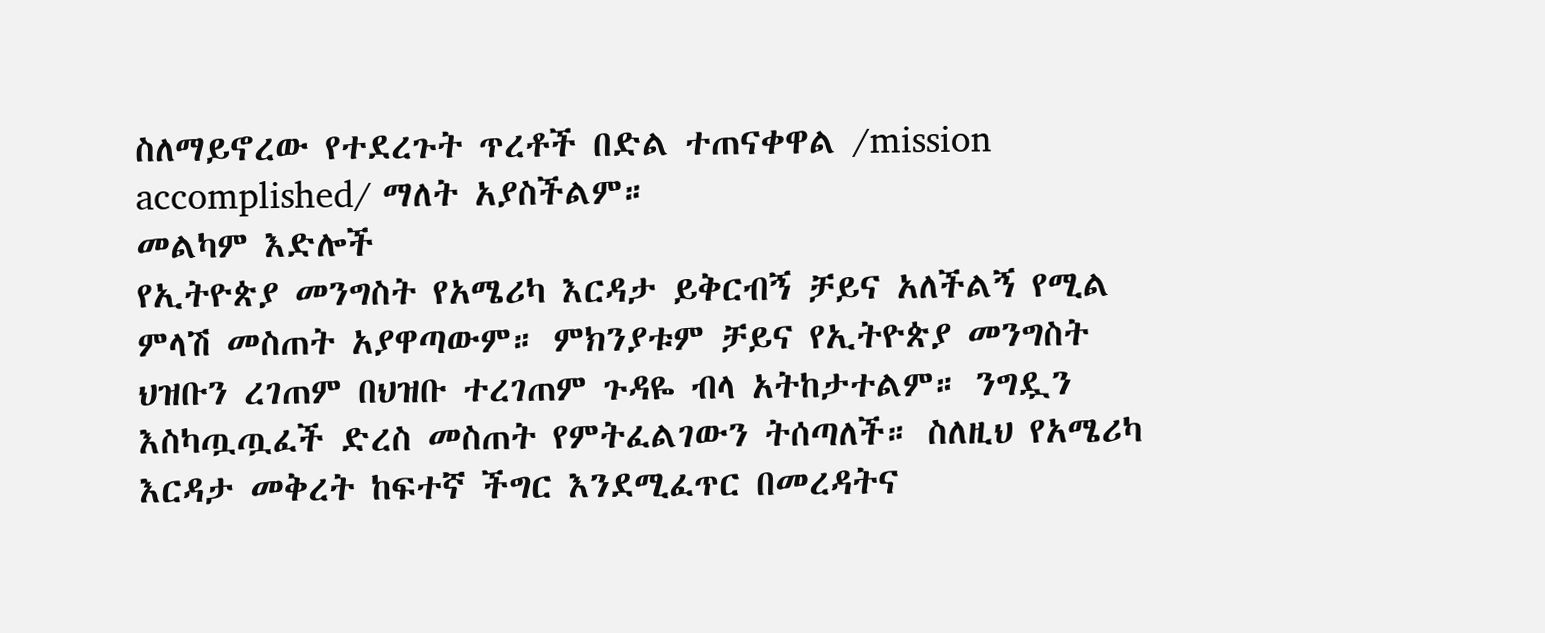ስለማይኖረው የተደረጉት ጥረቶች በድል ተጠናቀዋል /mission accomplished/ ማለት አያስችልም።
መልካም እድሎች
የኢትዮጵያ መንግስት የአሜሪካ እርዳታ ይቅርብኝ ቻይና አለችልኝ የሚል ምላሽ መስጠት አያዋጣውም። ምክንያቱም ቻይና የኢትዮጵያ መንግስት ህዝቡን ረገጠም በህዝቡ ተረገጠም ጉዳዬ ብላ አትከታተልም። ንግዷን እስካጧጧፈች ድረስ መስጠት የምትፈልገውን ትሰጣለች። ስለዚህ የአሜሪካ እርዳታ መቅረት ከፍተኛ ችግር እንደሚፈጥር በመረዳትና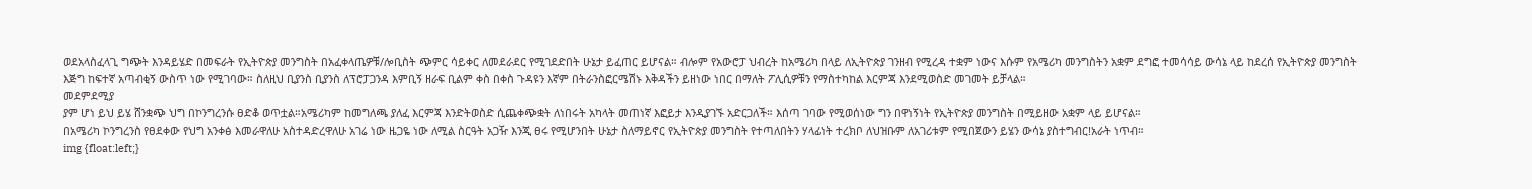ወደአላስፈላጊ ግጭት እንዳይሄድ በመፍራት የኢትዮጵያ መንግስት በአፈቀላጤዎቹ/ሎቢስት ጭምር ሳይቀር ለመደራደር የሚገደድበት ሁኔታ ይፈጠር ይሆናል። ብሎም የአውሮፓ ህብረት ከአሜሪካ በላይ ለኢትዮጵያ ገንዘብ የሚረዳ ተቋም ነውና እሱም የአሜሪካ መንግስትን አቋም ደግፎ ተመሳሳይ ውሳኔ ላይ ከደረሰ የኢትዮጵያ መንግስት እጅግ ከፍተኛ አጣብቂኝ ውስጥ ነው የሚገባው። ስለዚህ ቢያንስ ቢያንስ ለፕሮፓጋንዳ እምቢኝ ዘራፍ ቢልም ቀስ በቀስ ጉዳዩን እኛም በትራንስፎርሜሽኑ እቅዳችን ይዘነው ነበር በማለት ፖሊሲዎቹን የማስተካከል እርምጃ እንደሚወስድ መገመት ይቻላል።
መደምደሚያ
ያም ሆነ ይህ ይሄ ሸንቋጭ ህግ በኮንግረንሱ ፀድቆ ወጥቷል።አሜሪካም ከመግለጫ ያለፈ እርምጃ እንድትወስድ ሲጨቀጭቋት ለነበሩት አካላት መጠነኛ እፎይታ እንዲያገኙ አድርጋለች። እሰጣ ገባው የሚወሰነው ግን በዋነኝነት የኢትዮጵያ መንግስት በሚይዘው አቋም ላይ ይሆናል።
በአሜሪካ ኮንግረንስ የፀደቀው የህግ አንቀፅ እመራዋለሁ አስተዳድረዋለሁ አገሬ ነው ዜጋዬ ነው ለሚል ስርዓት አጋዥ እንጂ ፀሩ የሚሆንበት ሁኔታ ስለማይኖር የኢትዮጵያ መንግስት የተጣለበትን ሃላፊነት ተረክቦ ለህዝቡም ለአገሪቱም የሚበጀውን ይሄን ውሳኔ ያስተግብር!አራት ነጥብ።
img {float:left;}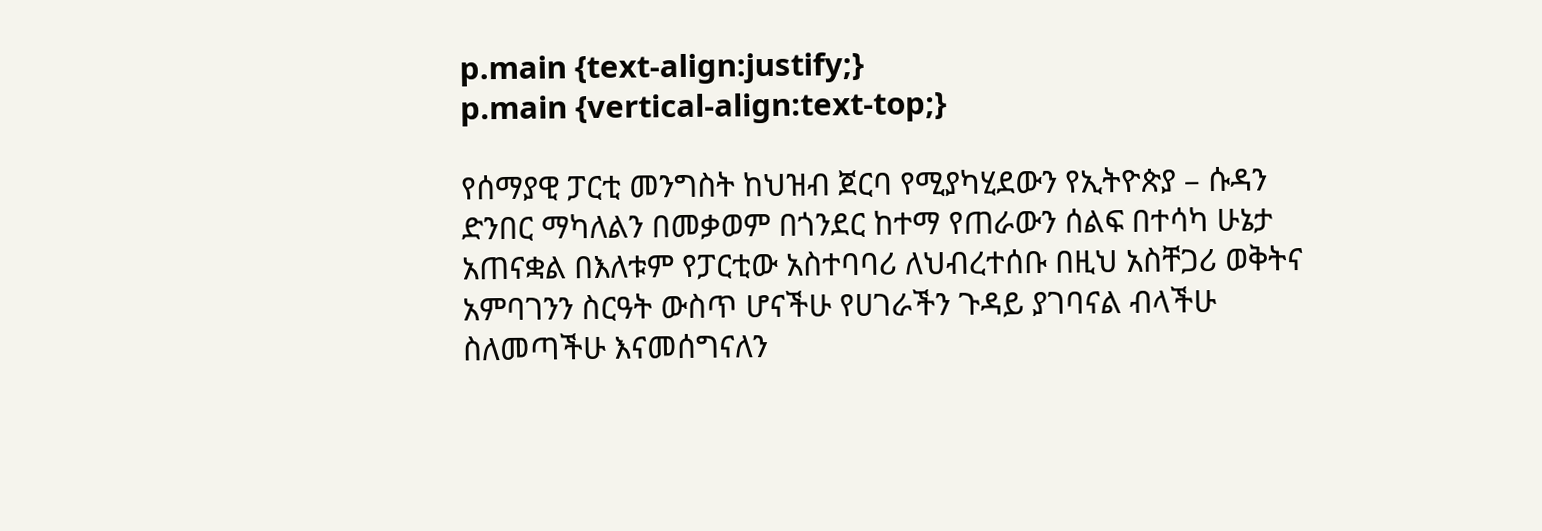p.main {text-align:justify;}
p.main {vertical-align:text-top;}

የሰማያዊ ፓርቲ መንግስት ከህዝብ ጀርባ የሚያካሂደውን የኢትዮጵያ – ሱዳን ድንበር ማካለልን በመቃወም በጎንደር ከተማ የጠራውን ሰልፍ በተሳካ ሁኔታ አጠናቋል በእለቱም የፓርቲው አስተባባሪ ለህብረተሰቡ በዚህ አስቸጋሪ ወቅትና አምባገንን ስርዓት ውስጥ ሆናችሁ የሀገራችን ጉዳይ ያገባናል ብላችሁ ስለመጣችሁ እናመሰግናለን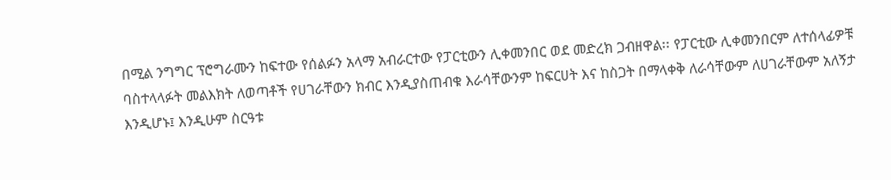በሚል ንግግር ፕሮግራሙን ከፍተው የሰልፉን አላማ አብራርተው የፓርቲውን ሊቀመንበር ወደ መድረክ ጋብዘዋል፡፡ የፓርቲው ሊቀመንበርም ለተሰላፊዎቹ ባስተላላፉት መልእክት ለወጣቶች የሀገራቸውን ክብር እንዲያስጠብቁ እራሳቸውንም ከፍርሀት እና ከስጋት በማላቀቅ ለራሳቸውም ለሀገራቸውም አለኝታ እንዲሆኑ፤ እንዲሁም ስርዓቱ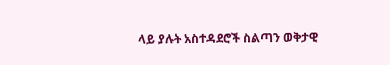ላይ ያሉት አስተዳደሮች ስልጣን ወቅታዊ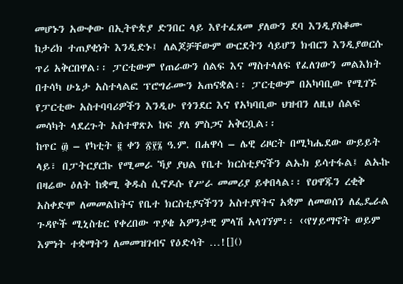መሆኑን አውቀው በኢትዮጵያ ድንበር ላይ እየተፈጸመ ያለውን ደባ እንዲያስቆሙ ከታሪክ ተጠያቂነት እንዲድኑ፤ ለልጆቻቸውም ውርደትን ሳይሆን ክብርን እንዲያወርሱ ጥሪ አቅርበዋል፡፡ ፓርቲውም የጠራውን ሰልፍ እና ማስተላለፍ የፈለገውን መልእክት በተሳካ ሁኔታ አስተላልፎ ፕሮግራሙን አጠናቋል፡፡ ፓርቲውም በአካባቢው የሚገኙ የፓርቲው አስተባባሪዎችን እንዲሁ የጎንደር እና የአካባቢው ህዝብን ለዚህ ሰልፍ መሳካት ላደረጉት አስተዋጽኦ ከፍ ያለ ምስጋና አቅርቧል፡፡
ከጥር ፴ – የካቲት ፪ ቀን ፳፻፮ ዓ.ም. በሐዋሳ – ሌዊ ሪዞርት በሚካሔደው ውይይት ላይ፣ በፓትርያርኩ የሚመራ ኻያ ያህል የቤተ ክርስቲያናችን ልኡክ ይሳተፋል፤ ልኡኩ በዛሬው ዕለት ከቋሚ ቅዱስ ሲኖዶሱ የሥራ መመሪያ ይቀበላል፡፡ የዐዋጁን ረቂቅ አስቀድሞ ለመመልከትና የቤተ ክርስቲያናችንን አስተያየትና አቋም ለመወሰን ለፌዴራል ጉዳዮች ሚኒስቴር የቀረበው ጥያቄ አዎንታዊ ምላሽ አላገኘም፡፡ ‹‹የሃይማኖት ወይም እምነት ተቋማትን ለመመዝገብና የዕድሳት …![]()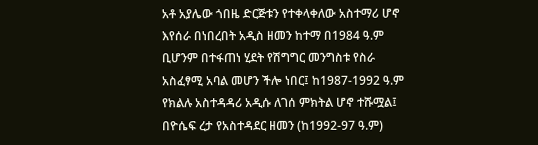አቶ አያሌው ጎበዜ ድርጅቱን የተቀላቀለው አስተማሪ ሆኖ እየሰራ በነበረበት አዲስ ዘመን ከተማ በ1984 ዓ.ም ቢሆንም በተፋጠነ ሂደት የሽግግር መንግስቱ የስራ አስፈፃሚ አባል መሆን ችሎ ነበር፤ ከ1987-1992 ዓ.ም የክልሉ አስተዳዳሪ አዲሱ ለገሰ ምክትል ሆኖ ተሹሟል፤ በዮሴፍ ረታ የአስተዳደር ዘመን (ከ1992-97 ዓ.ም)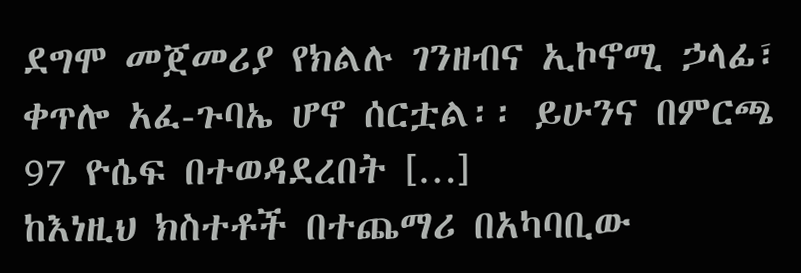ደግሞ መጀመሪያ የክልሉ ገንዘብና ኢኮኖሚ ኃላፊ፣ ቀጥሎ አፈ-ጉባኤ ሆኖ ሰርቷል፡፡ ይሁንና በምርጫ 97 ዮሴፍ በተወዳደረበት […]
ከእነዚህ ክስተቶች በተጨማሪ በአካባቢው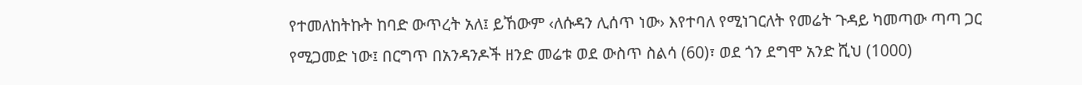የተመለከትኩት ከባድ ውጥረት አለ፤ ይኸውም ‹ለሱዳን ሊሰጥ ነው› እየተባለ የሚነገርለት የመሬት ጉዳይ ካመጣው ጣጣ ጋር የሚጋመድ ነው፤ በርግጥ በአንዳንዶች ዘንድ መሬቱ ወደ ውስጥ ስልሳ (60)፣ ወደ ጎን ደግሞ አንድ ሺህ (1000)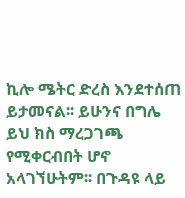ኪሎ ሜትር ድረስ እንደተሰጠ ይታመናል፡፡ ይሁንና በግሌ ይህ ክስ ማረጋገጫ የሚቀርብበት ሆኖ አላገኘሁትም፡፡ በጉዳዩ ላይ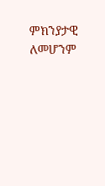ምክንያታዊ ለመሆንም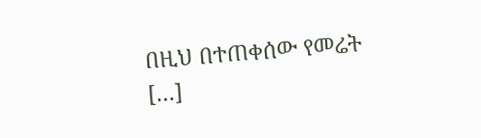በዚህ በተጠቀሰው የመሬት […]